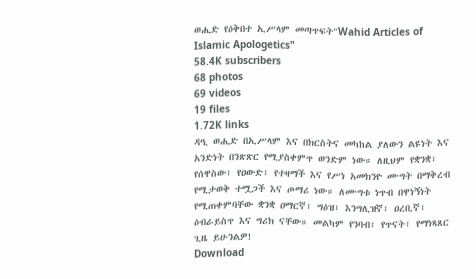ወሒድ የዕቅበተ ኢሥላም መጣጥፍት"Wahid Articles of Islamic Apologetics"
58.4K subscribers
68 photos
69 videos
19 files
1.72K links
ዳዒ ወሒድ በኢሥላም እና በክርስትና መካከል ያለውን ልዩነት እና አንድነት በንጽጽር የሚያስቀምጥ ወንድም ነው። ለዚህም የቋንቋ፣ የሰዋስው፣ የዐውድ፣ የተዛማች እና የሥነ አመክንዮ ሙግት በማቅረብ የሚታወቅ ተሟጋች እና ጦማሪ ነው። ለሙግቱ ነጥብ በዋነኝነት የሚጠቀምባቸው ቋንቋ ዐማርኛ፣ ግዕዝ፣ እንግሊዝኛ፣ ዐረቢኛ፣ ዕብራይስጥ እና ግሪክ ናቸው። መልካም የንባብ፣ የጥናት፣ የማነጻጸር ጊዜ ይሁንልዎ!
Download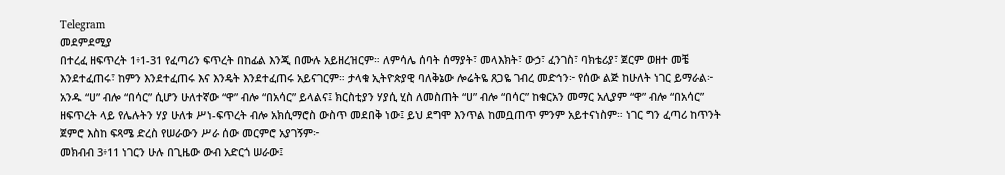Telegram
መደምደሚያ
በተረፈ ዘፍጥረት 1፥1-31 የፈጣሪን ፍጥረት በከፊል እንጂ በሙሉ አይዘረዝርም። ለምሳሌ ሰባት ሰማያት፣ መላእክት፣ ውኃ፣ ፈንገስ፣ ባክቴሪያ፣ ጀርም ወዘተ መቼ እንደተፈጠሩ፣ ከምን እንደተፈጠሩ እና እንዴት እንደተፈጠሩ አይናገርም። ታላቁ ኢትዮጵያዊ ባለቅኔው ሎሬትዬ ጸጋዬ ገብረ መድኅን፦ የሰው ልጅ ከሁለት ነገር ይማራል፦ አንዱ “ሀ” ብሎ “በሳር” ሲሆን ሁለተኛው “ዋ” ብሎ “በአሳር” ይላልና፤ ክርስቲያን ሃያሲ ሂስ ለመስጠት “ሀ” ብሎ “በሳር” ከቁርአን መማር አሊያም “ዋ” ብሎ “በአሳር” ዘፍጥረት ላይ የሌሉትን ሃያ ሁለቱ ሥነ-ፍጥረት ብሎ አክሲማሮስ ውስጥ መደበቅ ነው፤ ይህ ደግሞ እንጥል ከመቧጠጥ ምንም አይተናነስም። ነገር ግን ፈጣሪ ከጥንት ጀምሮ እስከ ፍጻሜ ድረስ የሠራውን ሥራ ሰው መርምሮ አያገኝም፦
መክብብ 3፥11 ነገርን ሁሉ በጊዜው ውብ አድርጎ ሠራው፤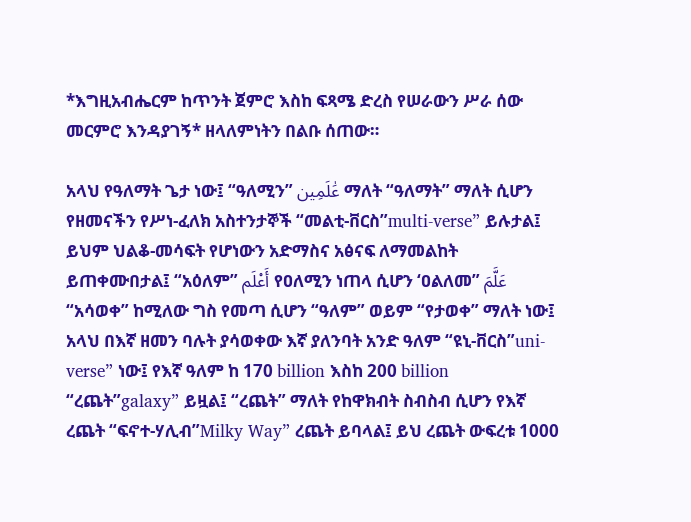*እግዚአብሔርም ከጥንት ጀምሮ እስከ ፍጻሜ ድረስ የሠራውን ሥራ ሰው መርምሮ እንዳያገኝ* ዘላለምነትን በልቡ ሰጠው።

አላህ የዓለማት ጌታ ነው፤ “ዓለሚን” عَٰلَمِين ማለት “ዓለማት” ማለት ሲሆን የዘመናችን የሥነ-ፈለክ አስተንታኞች “መልቲ-ቨርስ”multi-verse” ይሉታል፤ ይህም ህልቆ-መሳፍት የሆነውን አድማስና አፅናፍ ለማመልከት ይጠቀሙበታል፤ “አዕለም” أَعْلَم የዐለሚን ነጠላ ሲሆን ‘ዐልለመ” عَلَّمَ “አሳወቀ” ከሚለው ግስ የመጣ ሲሆን “ዓለም” ወይም “የታወቀ” ማለት ነው፤ አላህ በእኛ ዘመን ባሉት ያሳወቀው እኛ ያለንባት አንድ ዓለም “ዩኒ-ቨርስ”uni-verse” ነው፤ የእኛ ዓለም ከ 170 billion እስከ 200 billion “ረጨት”galaxy” ይዟል፤ “ረጨት” ማለት የከዋክብት ስብስብ ሲሆን የእኛ ረጨት “ፍኖተ-ሃሊብ”Milky Way” ረጨት ይባላል፤ ይህ ረጨት ውፍረቱ 1000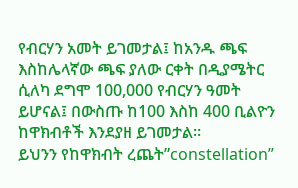የብርሃን አመት ይገመታል፤ ከአንዱ ጫፍ እስከሌላኛው ጫፍ ያለው ርቀት በዲያሜትር ሲለካ ደግሞ 100,000 የብርሃን ዓመት ይሆናል፤ በውስጡ ከ100 እስከ 400 ቢልዮን ከዋክብቶች እንደያዘ ይገመታል።
ይህንን የከዋክብት ረጨት”constellation”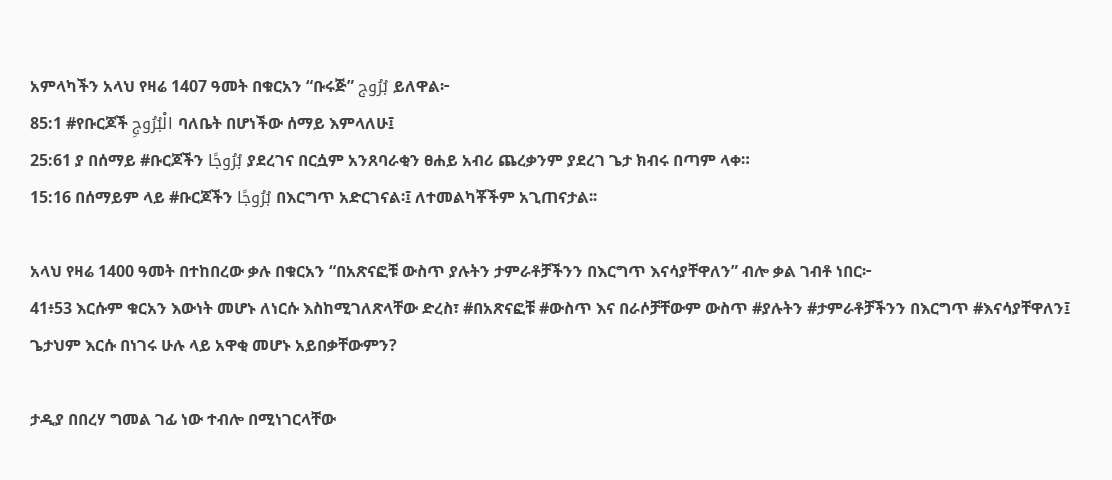አምላካችን አላህ የዛሬ 1407 ዓመት በቁርአን “ቡሩጅ” بُرُوج ይለዋል፦
85:1 #የቡርጆች الْبُرُوجِ ባለቤት በሆነችው ሰማይ እምላለሁ፤
25:61 ያ በሰማይ #ቡርጆችን بُرُوجًا ያደረገና በርሷም አንጸባራቂን ፀሐይ አብሪ ጨረቃንም ያደረገ ጌታ ክብሩ በጣም ላቀ።
15:16 በሰማይም ላይ #ቡርጆችን بُرُوجًا በእርግጥ አድርገናል፡፤ ለተመልካቾችም አጊጠናታል፡፡

አላህ የዛሬ 1400 ዓመት በተከበረው ቃሉ በቁርአን “በአጽናፎቹ ውስጥ ያሉትን ታምራቶቻችንን በእርግጥ እናሳያቸዋለን” ብሎ ቃል ገብቶ ነበር፦
41፥53 እርሱም ቁርአን እውነት መሆኑ ለነርሱ እስከሚገለጽላቸው ድረስ፣ #በአጽናፎቹ #ውስጥ እና በራሶቻቸውም ውስጥ #ያሉትን #ታምራቶቻችንን በእርግጥ #እናሳያቸዋለን፤ ጌታህም እርሱ በነገሩ ሁሉ ላይ አዋቂ መሆኑ አይበቃቸውምን?

ታዲያ በበረሃ ግመል ገፊ ነው ተብሎ በሚነገርላቸው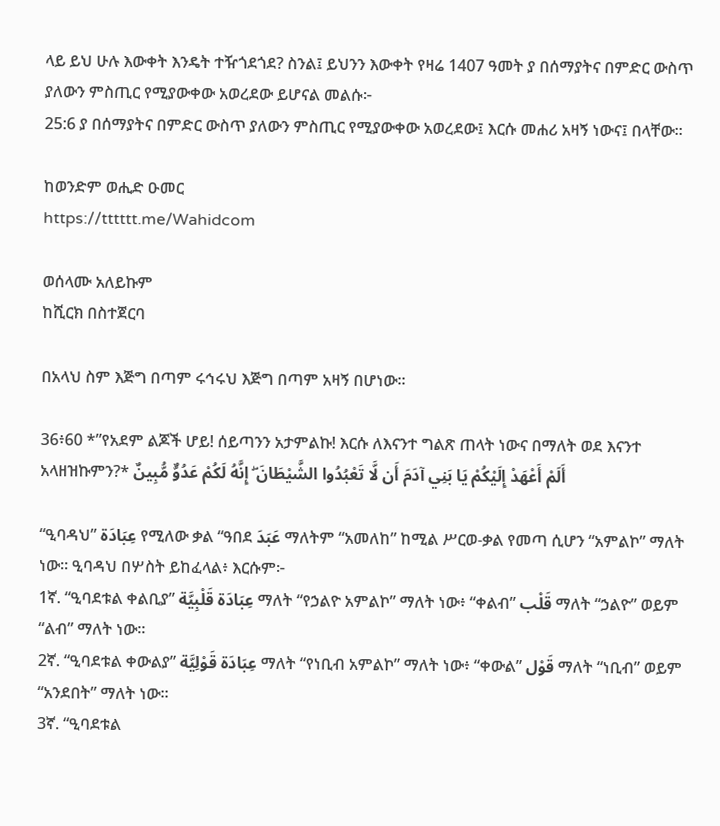ላይ ይህ ሁሉ እውቀት እንዴት ተዥጎደጎደ? ስንል፤ ይህንን እውቀት የዛሬ 1407 ዓመት ያ በሰማያትና በምድር ውስጥ ያለውን ምስጢር የሚያውቀው አወረደው ይሆናል መልሱ፦
25:6 ያ በሰማያትና በምድር ውስጥ ያለውን ምስጢር የሚያውቀው አወረደው፤ እርሱ መሐሪ አዛኝ ነውና፤ በላቸው።

ከወንድም ወሒድ ዑመር
https://tttttt.me/Wahidcom

ወሰላሙ አለይኩም
ከሺርክ በስተጀርባ

በአላህ ስም እጅግ በጣም ሩኅሩህ እጅግ በጣም አዛኝ በሆነው፡፡

36፥60 *”የአደም ልጆች ሆይ! ሰይጣንን አታምልኩ! እርሱ ለእናንተ ግልጽ ጠላት ነውና በማለት ወደ እናንተ አላዘዝኩምን?* أَلَمْ أَعْهَدْ إِلَيْكُمْ يَا بَنِي آدَمَ أَن لَّا تَعْبُدُوا الشَّيْطَانَ ۖ إِنَّهُ لَكُمْ عَدُوٌّ مُّبِينٌ

“ዒባዳህ” عِبَادَة የሚለው ቃል “ዓበደ عَبَدَ ማለትም “አመለከ” ከሚል ሥርወ-ቃል የመጣ ሲሆን “አምልኮ” ማለት ነው። ዒባዳህ በሦስት ይከፈላል፥ እርሱም፦
1ኛ. “ዒባደቱል ቀልቢያ” عِبَادَة قَلْبِيَّة ማለት “የኃልዮ አምልኮ” ማለት ነው፥ “ቀልብ” قَلْب ማለት “ኃልዮ” ወይም “ልብ” ማለት ነው።
2ኛ. “ዒባደቱል ቀውልያ” عِبَادَة قَوْلِيَّة ማለት “የነቢብ አምልኮ” ማለት ነው፥ “ቀውል” قَوْل ማለት “ነቢብ” ወይም “አንደበት” ማለት ነው።
3ኛ. “ዒባደቱል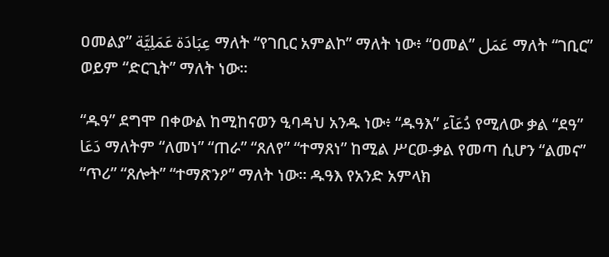ዐመልያ” عِبَادَة عَمَلِيَّة ማለት “የገቢር አምልኮ” ማለት ነው፥ “ዐመል” عَمَل ማለት “ገቢር” ወይም “ድርጊት” ማለት ነው።

“ዱዓ” ደግሞ በቀውል ከሚከናወን ዒባዳህ አንዱ ነው፥ “ዱዓእ” دُعَآء የሚለው ቃል “ደዓ” دَعَا ማለትም “ለመነ” “ጠራ” “ጸለየ” “ተማጸነ” ከሚል ሥርወ-ቃል የመጣ ሲሆን “ልመና” “ጥሪ” “ጸሎት” “ተማጽንዖ” ማለት ነው። ዱዓእ የአንድ አምላክ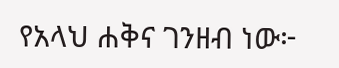የአላህ ሐቅና ገንዘብ ነው፦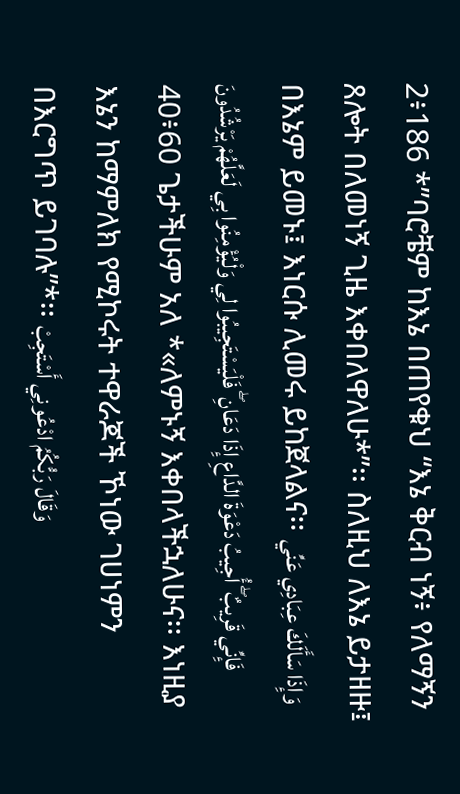2፥186 *”ባሮቼም ከእኔ በጠየቁህ “እኔ ቅርብ ነኝ፥ የለማኝን ጸሎት በለመነኝ ጊዜ እቀበለዋለሁ*”፡፡ ስለዚህ ለእኔ ይታዘዙ፤ በእኔም ይመኑ፤ እነርሱ ሊመሩ ይከጀላልና፡፡ وَإِذَا سَأَلَكَ عِبَادِي عَنِّي فَإِنِّي قَرِيبٌ ۖ أُجِيبُ دَعْوَةَ الدَّاعِ إِذَا دَعَانِ ۖ فَلْيَسْتَجِيبُوا لِي وَلْيُؤْمِنُوا بِي لَعَلَّهُمْ يَرْشُدُونَ
40፥60 ጌታችሁም አለ *«ለምኑኝ እቀበላችኋለሁና፡፡ እነዚያ እኔን ከማምለክ የሚኮሩት ተዋራጆች ኾነው ገሀነምን በእርግጥ ይገባሉ”*፡፡ وَقَالَ رَبُّكُمُ ادْعُونِي أَسْتَجِبْ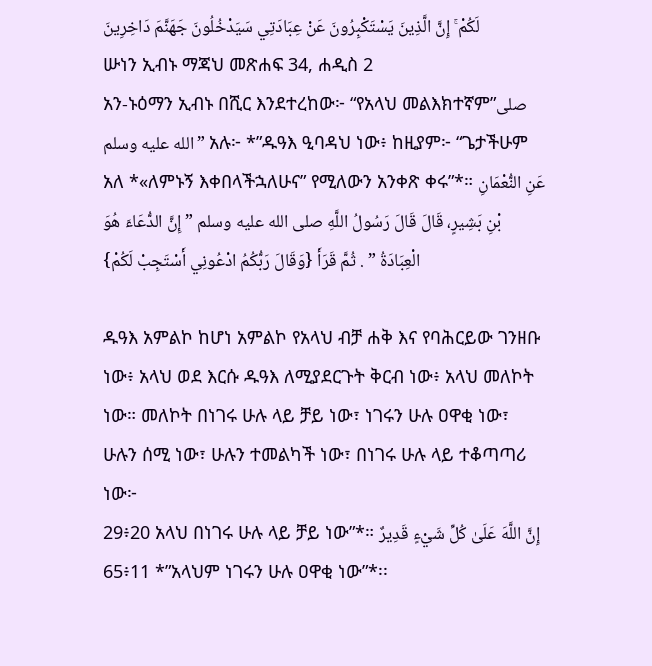لَكُمْ ۚ إِنَّ الَّذِينَ يَسْتَكْبِرُونَ عَنْ عِبَادَتِي سَيَدْخُلُونَ جَهَنَّمَ دَاخِرِينَ
ሡነን ኢብኑ ማጃህ መጽሐፍ 34, ሐዲስ 2
አን-ኑዕማን ኢብኑ በሺር እንደተረከው፦ “የአላህ መልእክተኛም”صلى الله عليه وسلم” አሉ፦ *”ዱዓእ ዒባዳህ ነው፥ ከዚያም፦ “ጌታችሁም አለ *«ለምኑኝ እቀበላችኋለሁና” የሚለውን አንቀጽ ቀሩ”*። عَنِ النُّعْمَانِ بْنِ بَشِيرٍ، قَالَ قَالَ رَسُولُ اللَّهِ صلى الله عليه وسلم ” إِنَّ الدُّعَاءَ هُوَ الْعِبَادَةُ ” . ثُمَّ قَرَأَ {وَقَالَ رَبُّكُمُ ادْعُونِي أَسْتَجِبْ لَكُمْ}

ዱዓእ አምልኮ ከሆነ አምልኮ የአላህ ብቻ ሐቅ እና የባሕርይው ገንዘቡ ነው፥ አላህ ወደ እርሱ ዱዓእ ለሚያደርጉት ቅርብ ነው፥ አላህ መለኮት ነው። መለኮት በነገሩ ሁሉ ላይ ቻይ ነው፣ ነገሩን ሁሉ ዐዋቂ ነው፣ ሁሉን ሰሚ ነው፣ ሁሉን ተመልካች ነው፣ በነገሩ ሁሉ ላይ ተቆጣጣሪ ነው፦
29፥20 አላህ በነገሩ ሁሉ ላይ ቻይ ነው”*። إِنَّ اللَّهَ عَلَىٰ كُلِّ شَيْءٍ قَدِيرٌ
65፥11 *”አላህም ነገሩን ሁሉ ዐዋቂ ነው”*፡፡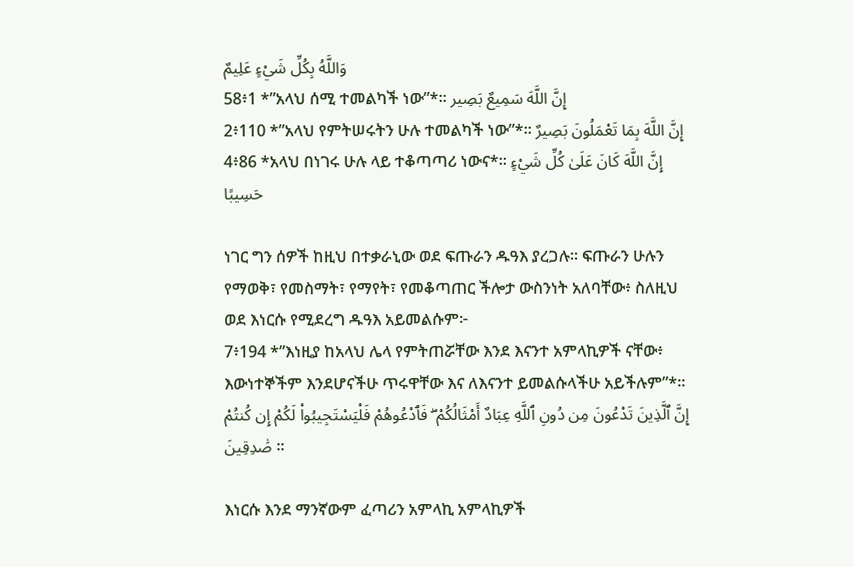وَاللَّهُ بِكُلِّ شَيْءٍ عَلِيمٌ
58፥1 *”አላህ ሰሚ ተመልካች ነው”*፡፡ إِنَّ اللَّهَ سَمِيعٌ بَصِير
2፥110 *”አላህ የምትሠሩትን ሁሉ ተመልካች ነው”*፡፡ إِنَّ اللَّهَ بِمَا تَعْمَلُونَ بَصِيرٌ
4፥86 *አላህ በነገሩ ሁሉ ላይ ተቆጣጣሪ ነውና*፡፡ إِنَّ اللَّهَ كَانَ عَلَىٰ كُلِّ شَيْءٍ حَسِيبًا

ነገር ግን ሰዎች ከዚህ በተቃራኒው ወደ ፍጡራን ዱዓእ ያረጋሉ። ፍጡራን ሁሉን የማወቅ፣ የመስማት፣ የማየት፣ የመቆጣጠር ችሎታ ውስንነት አለባቸው፥ ስለዚህ ወደ እነርሱ የሚደረግ ዱዓእ አይመልሱም፦
7፥194 *”እነዚያ ከአላህ ሌላ የምትጠሯቸው እንደ እናንተ አምላኪዎች ናቸው፥ እውነተኞችም እንደሆናችሁ ጥሩዋቸው እና ለእናንተ ይመልሱላችሁ አይችሉም”*። إِنَّ ٱلَّذِينَ تَدْعُونَ مِن دُونِ ٱللَّهِ عِبَادٌ أَمْثَالُكُمْ ۖ فَٱدْعُوهُمْ فَلْيَسْتَجِيبُوا۟ لَكُمْ إِن كُنتُمْ صَٰدِقِينَ ።

እነርሱ እንደ ማንኛውም ፈጣሪን አምላኪ አምላኪዎች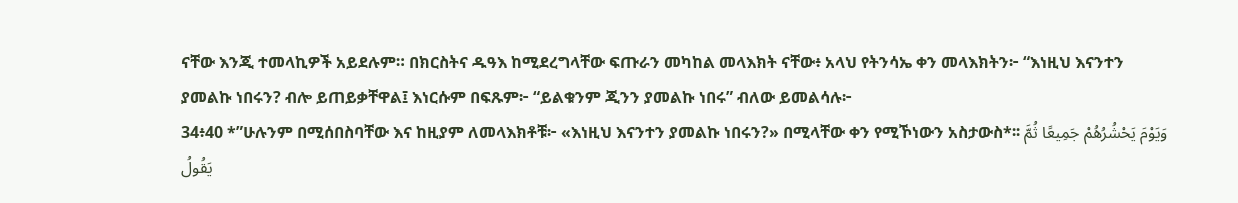ናቸው እንጂ ተመላኪዎች አይደሉም። በክርስትና ዱዓእ ከሚደረግላቸው ፍጡራን መካከል መላእክት ናቸው፥ አላህ የትንሳኤ ቀን መላእክትን፦ “እነዚህ እናንተን ያመልኩ ነበሩን? ብሎ ይጠይቃቸዋል፤ እነርሱም በፍጹም፦ “ይልቁንም ጂንን ያመልኩ ነበሩ” ብለው ይመልሳሉ፦
34፥40 *”ሁሉንም በሚሰበስባቸው እና ከዚያም ለመላእክቶቹ፦ «እነዚህ እናንተን ያመልኩ ነበሩን?» በሚላቸው ቀን የሚኾነውን አስታውስ*፡፡ وَيَوْمَ يَحْشُرُهُمْ جَمِيعًا ثُمَّ يَقُولُ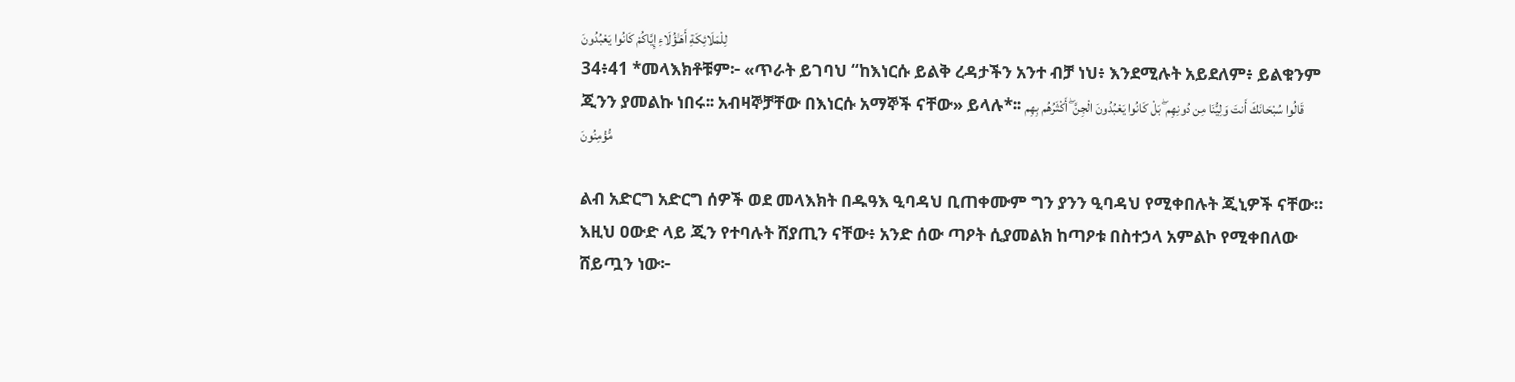لِلْمَلَائِكَةِ أَهَـٰؤُلَاءِ إِيَّاكُمْ كَانُوا يَعْبُدُونَ
34፥41 *መላእክቶቹም፦ «ጥራት ይገባህ “ከእነርሱ ይልቅ ረዳታችን አንተ ብቻ ነህ፥ እንደሚሉት አይደለም፥ ይልቁንም ጂንን ያመልኩ ነበሩ፡፡ አብዛኞቻቸው በእነርሱ አማኞች ናቸው» ይላሉ*፡፡ قَالُوا سُبْحَانَكَ أَنتَ وَلِيُّنَا مِن دُونِهِم ۖ بَلْ كَانُوا يَعْبُدُونَ الْجِنَّ ۖ أَكْثَرُهُم بِهِم مُّؤْمِنُونَ

ልብ አድርግ አድርግ ሰዎች ወደ መላእክት በዱዓእ ዒባዳህ ቢጠቀሙም ግን ያንን ዒባዳህ የሚቀበሉት ጂኒዎች ናቸው። እዚህ ዐውድ ላይ ጂን የተባሉት ሸያጢን ናቸው፥ አንድ ሰው ጣዖት ሲያመልክ ከጣዖቱ በስተኃላ አምልኮ የሚቀበለው ሸይጧን ነው፦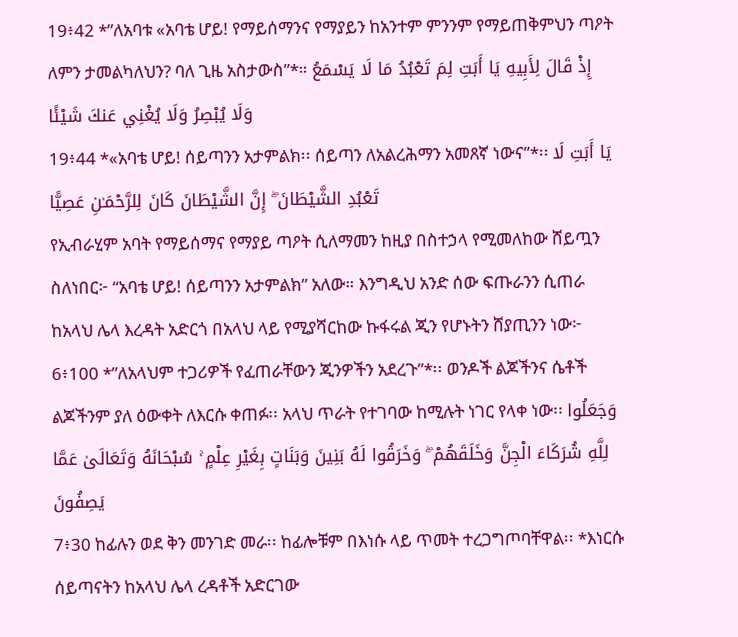19፥42 *”ለአባቱ «አባቴ ሆይ! የማይሰማንና የማያይን ከአንተም ምንንም የማይጠቅምህን ጣዖት ለምን ታመልካለህን? ባለ ጊዜ አስታውስ”*። إِذْ قَالَ لِأَبِيهِ يَا أَبَتِ لِمَ تَعْبُدُ مَا لَا يَسْمَعُ وَلَا يُبْصِرُ وَلَا يُغْنِي عَنكَ شَيْئًا
19፥44 *«አባቴ ሆይ! ሰይጣንን አታምልክ፡፡ ሰይጣን ለአልረሕማን አመጸኛ ነውና”*፡፡ يَا أَبَتِ لَا تَعْبُدِ الشَّيْطَانَ ۖ إِنَّ الشَّيْطَانَ كَانَ لِلرَّحْمَـٰنِ عَصِيًّا
የኢብራሂም አባት የማይሰማና የማያይ ጣዖት ሲለማመን ከዚያ በስተኃላ የሚመለከው ሸይጧን ስለነበር፦ “አባቴ ሆይ! ሰይጣንን አታምልክ” አለው። እንግዲህ አንድ ሰው ፍጡራንን ሲጠራ ከአላህ ሌላ እረዳት አድርጎ በአላህ ላይ የሚያሻርከው ኩፋሩል ጂን የሆኑትን ሸያጢንን ነው፦
6፥100 *”ለአላህም ተጋሪዎች የፈጠራቸውን ጂንዎችን አደረጉ”*፡፡ ወንዶች ልጆችንና ሴቶች ልጆችንም ያለ ዕውቀት ለእርሱ ቀጠፉ፡፡ አላህ ጥራት የተገባው ከሚሉት ነገር የላቀ ነው፡፡ وَجَعَلُوا لِلَّهِ شُرَكَاءَ الْجِنَّ وَخَلَقَهُمْ ۖ وَخَرَقُوا لَهُ بَنِينَ وَبَنَاتٍ بِغَيْرِ عِلْمٍ ۚ سُبْحَانَهُ وَتَعَالَىٰ عَمَّا يَصِفُونَ
7፥30 ከፊሉን ወደ ቅን መንገድ መራ፡፡ ከፊሎቹም በእነሱ ላይ ጥመት ተረጋግጦባቸዋል፡፡ *እነርሱ ሰይጣናትን ከአላህ ሌላ ረዳቶች አድርገው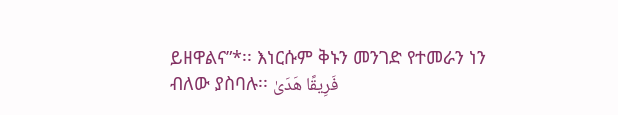ይዘዋልና”*፡፡ እነርሱም ቅኑን መንገድ የተመራን ነን ብለው ያስባሉ፡፡ فَرِيقًا هَدَىٰ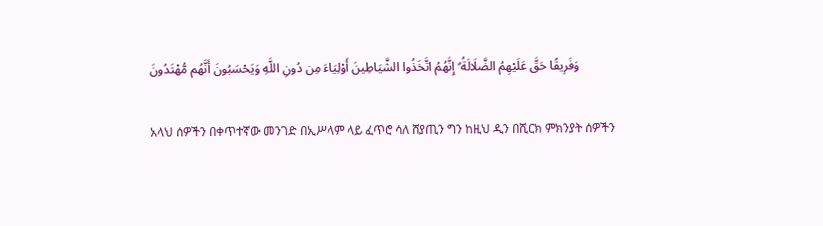وَفَرِيقًا حَقَّ عَلَيْهِمُ الضَّلَالَةُ ۗ إِنَّهُمُ اتَّخَذُوا الشَّيَاطِينَ أَوْلِيَاءَ مِن دُونِ اللَّهِ وَيَحْسَبُونَ أَنَّهُم مُّهْتَدُونَ

አላህ ሰዎችን በቀጥተኛው መንገድ በኢሥላም ላይ ፈጥሮ ሳለ ሸያጢን ግን ከዚህ ዲን በሺርክ ምክንያት ሰዎችን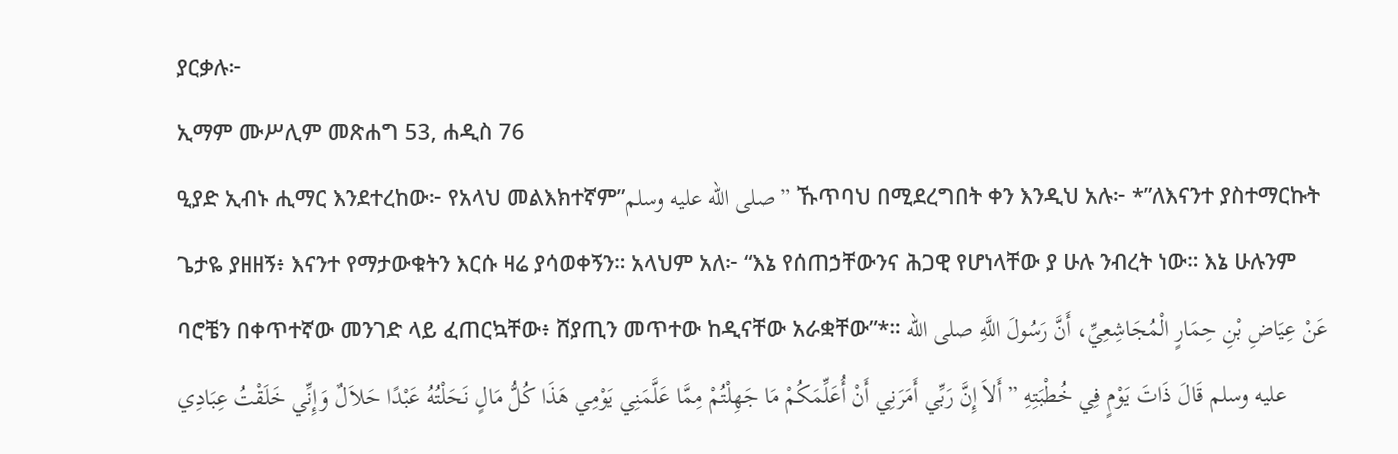ያርቃሉ፦
ኢማም ሙሥሊም መጽሐግ 53, ሐዲስ 76
ዒያድ ኢብኑ ሒማር እንደተረከው፦ የአላህ መልእክተኛም”صلى الله عليه وسلم” ኹጥባህ በሚደረግበት ቀን እንዲህ አሉ፦ *”ለእናንተ ያስተማርኩት ጌታዬ ያዘዘኝ፥ እናንተ የማታውቁትን እርሱ ዛሬ ያሳወቀኝን። አላህም አለ፦ “እኔ የሰጠኃቸውንና ሕጋዊ የሆነላቸው ያ ሁሉ ንብረት ነው። እኔ ሁሉንም ባሮቼን በቀጥተኛው መንገድ ላይ ፈጠርኳቸው፥ ሸያጢን መጥተው ከዲናቸው አራቋቸው”*። عَنْ عِيَاضِ بْنِ حِمَارٍ الْمُجَاشِعِيِّ، أَنَّ رَسُولَ اللَّهِ صلى الله عليه وسلم قَالَ ذَاتَ يَوْمٍ فِي خُطْبَتِهِ ” أَلاَ إِنَّ رَبِّي أَمَرَنِي أَنْ أُعَلِّمَكُمْ مَا جَهِلْتُمْ مِمَّا عَلَّمَنِي يَوْمِي هَذَا كُلُّ مَالٍ نَحَلْتُهُ عَبْدًا حَلاَلٌ وَإِنِّي خَلَقْتُ عِبَادِي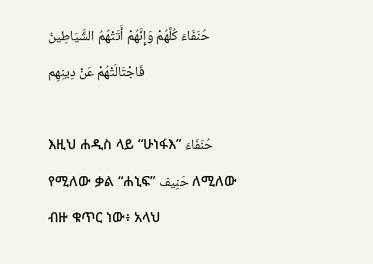حُنَفَاءَ كُلَّهُمْ وَإِنَّهُمْ أَتَتْهُمُ الشَّيَاطِينُ فَاجْتَالَتْهُمْ عَنْ دِينِهِم

እዚህ ሐዲስ ላይ “ሁነፋእ” حُنَفَاءَ የሚለው ቃል “ሐኒፍ” حَنِيف ለሚለው ብዙ ቁጥር ነው፥ አላህ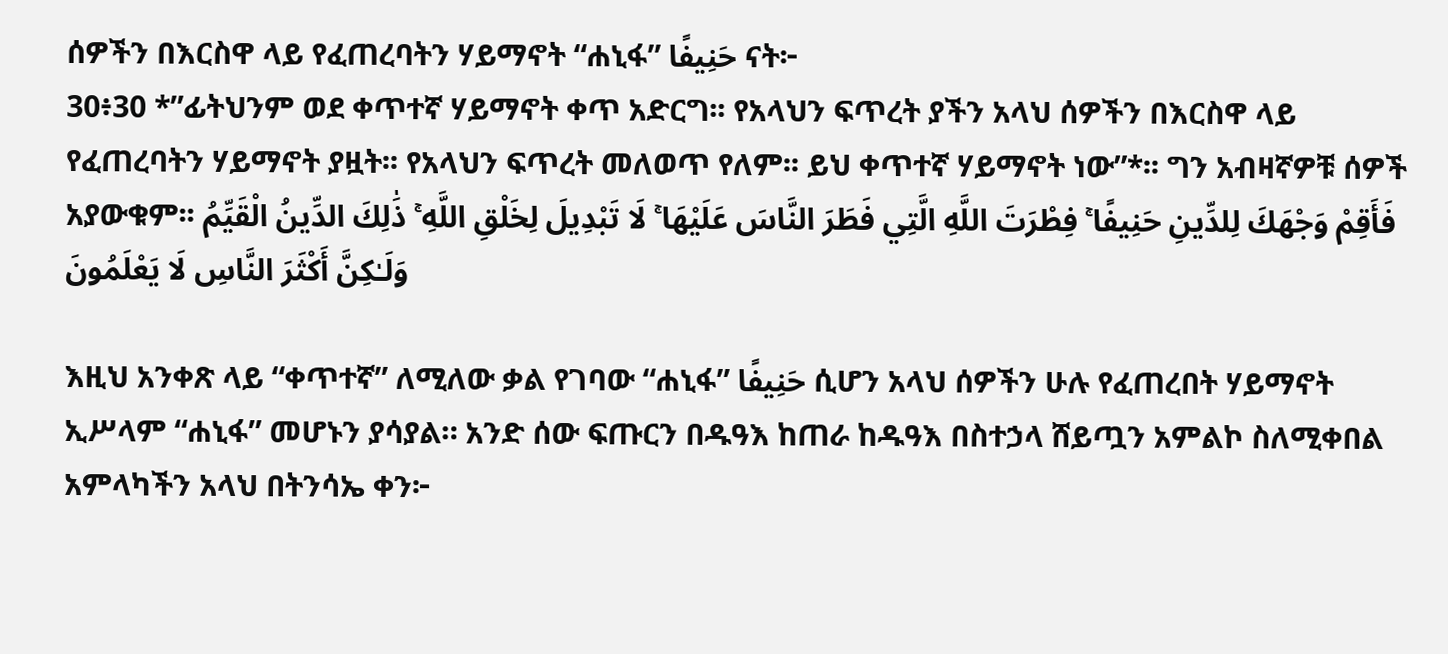ሰዎችን በእርስዋ ላይ የፈጠረባትን ሃይማኖት “ሐኒፋ” حَنِيفًا ናት፦
30፥30 *”ፊትህንም ወደ ቀጥተኛ ሃይማኖት ቀጥ አድርግ፡፡ የአላህን ፍጥረት ያችን አላህ ሰዎችን በእርስዋ ላይ የፈጠረባትን ሃይማኖት ያዟት፡፡ የአላህን ፍጥረት መለወጥ የለም፡፡ ይህ ቀጥተኛ ሃይማኖት ነው”*፡፡ ግን አብዛኛዎቹ ሰዎች አያውቁም፡፡ فَأَقِمْ وَجْهَكَ لِلدِّينِ حَنِيفًا ۚ فِطْرَتَ اللَّهِ الَّتِي فَطَرَ النَّاسَ عَلَيْهَا ۚ لَا تَبْدِيلَ لِخَلْقِ اللَّهِ ۚ ذَٰلِكَ الدِّينُ الْقَيِّمُ وَلَـٰكِنَّ أَكْثَرَ النَّاسِ لَا يَعْلَمُونَ

እዚህ አንቀጽ ላይ “ቀጥተኛ” ለሚለው ቃል የገባው “ሐኒፋ” حَنِيفًا ሲሆን አላህ ሰዎችን ሁሉ የፈጠረበት ሃይማኖት ኢሥላም “ሐኒፋ” መሆኑን ያሳያል። አንድ ሰው ፍጡርን በዱዓእ ከጠራ ከዱዓእ በስተኃላ ሸይጧን አምልኮ ስለሚቀበል አምላካችን አላህ በትንሳኤ ቀን፦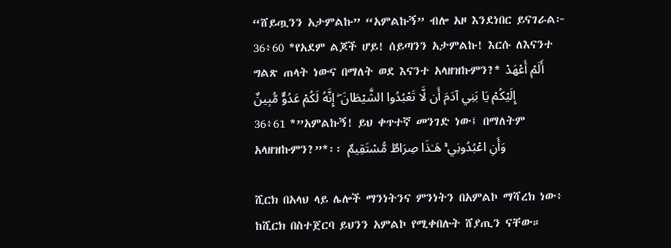“ሸይጧንን አታምልኩ” “አምልኩኝ” ብሎ አዞ እንደነበር ይናገራል፦
36፥60 *የአደም ልጆች ሆይ! ሰይጣንን አታምልኩ! እርሱ ለእናንተ ግልጽ ጠላት ነውና በማለት ወደ እናንተ አላዘዝኩምን?* أَلَمْ أَعْهَدْ إِلَيْكُمْ يَا بَنِي آدَمَ أَن لَّا تَعْبُدُوا الشَّيْطَانَ ۖ إِنَّهُ لَكُمْ عَدُوٌّ مُّبِينٌ
36፥61 *”አምልኩኝ! ይህ ቀጥተኛ መንገድ ነው፤ በማለትም አላዘዝኩምን?”*፡፡ وَأَنِ اعْبُدُونِي ۚ هَـٰذَا صِرَاطٌ مُّسْتَقِيمٌ

ሺርክ በአላህ ላይ ሌሎች ማንነትንና ምንነትን በአምልኮ ማሻረክ ነው፥ ከሺርክ በስተጀርባ ይህንን አምልኮ የሚቀበሉት ሸያጢን ናቸው።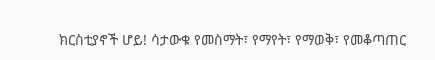ክርስቲያኖች ሆይ! ሳታውቁ የመስማት፣ የማየት፣ የማወቅ፣ የመቆጣጠር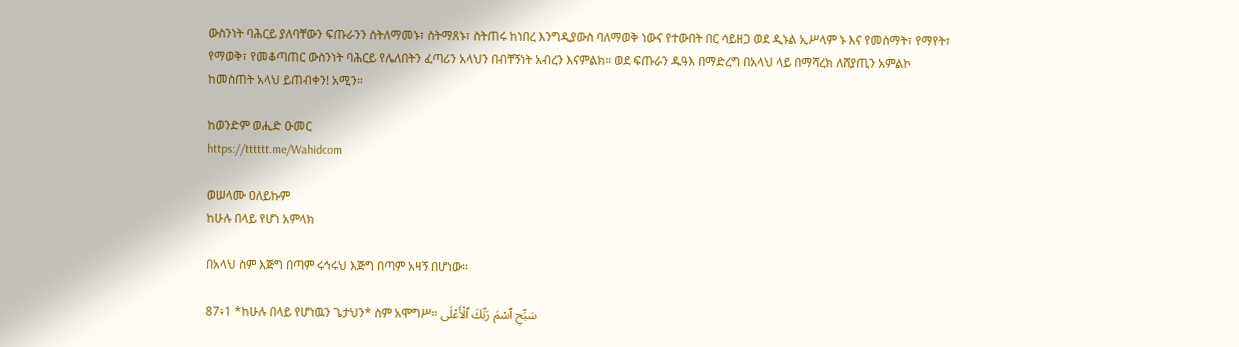ውስንነት ባሕርይ ያለባቸውን ፍጡራንን ስትለማመኑ፣ ስትማጸኑ፣ ስትጠሩ ከነበረ እንግዲያውስ ባለማወቅ ነውና የተውበት በር ሳይዘጋ ወደ ዲኑል ኢሥላም ኑ እና የመስማት፣ የማየት፣ የማወቅ፣ የመቆጣጠር ውስንነት ባሕርይ የሌለበትን ፈጣሪን አላህን በብቸኝነት አብረን እናምልክ። ወደ ፍጡራን ዱዓእ በማድረግ በአላህ ላይ በማሻረክ ለሸያጢን አምልኮ ከመስጠት አላህ ይጠብቀን! አሚን።

ከወንድም ወሒድ ዑመር
https://tttttt.me/Wahidcom

ወሠላሙ ዐለይኩም
ከሁሉ በላይ የሆነ አምላክ

በአላህ ስም እጅግ በጣም ሩኅሩህ እጅግ በጣም አዛኝ በሆነው፡፡

87፥1 *ከሁሉ በላይ የሆነዉን ጌታህን* ስም አሞግሥ። سَبِّحِ ٱسْمَ رَبِّكَ ٱلْأَعْلَى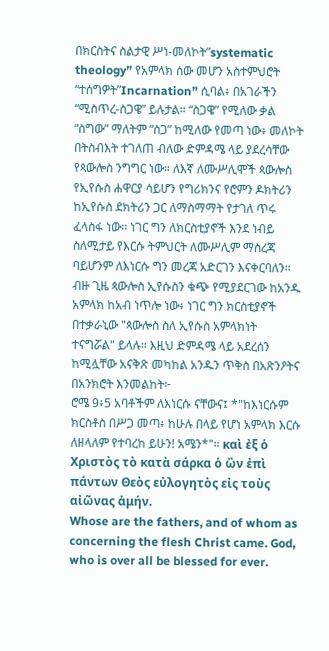በክርስትና ስልታዊ ሥነ-መለኮት”systematic theology” የአምላክ ሰው መሆን አስተምህሮት “ተሰግዎት”Incarnation” ሲባል፥ በአገራችን “ሚስጥረ-ስጋዌ” ይሉታል። “ስጋዌ” የሚለው ቃል “ስግው” ማለትም “ስጋ” ከሚለው የመጣ ነው፥ መለኮት በትስብእት ተገለጠ ብለው ድምዳሜ ላይ ያደረሳቸው የጳውሎስ ንግግር ነው። ለእኛ ለሙሥሊሞች ጳውሎስ የኢየሱስ ሐዋርያ ሳይሆን የግሪክንና የሮምን ዶክትሪን ከኢየሱስ ደክትሪን ጋር ለማስማማት የታገለ ጥሩ ፈላስፋ ነው። ነገር ግን ለክርስቲያኖች እንደ ነብይ ስለሚታይ የእርሱ ትምህርት ለሙሥሊም ማስረጃ ባይሆንም ለእነርሱ ግን መረጃ አድርገን እናቀርባለን። ብዙ ጊዜ ጳውሎስ ኢየሱስን ቁጭ የሚያደርገው ከአንዱ አምላክ ከአብ ነጥሎ ነው፥ ነገር ግን ክርስቲያኖች በተቃራኒው "ጳውሎስ ስለ ኢየሱስ አምላክነት ተናግሯል" ይላሉ። እዚህ ድምዳሜ ላይ አደረሰን ከሚሏቸው አናቅጽ መካከል አንዱን ጥቅስ በአጽንዖትና በአንክሮት እንመልከት፦
ሮሜ 9፥5 አባቶችም ለእነርሱ ናቸውና፤ *"ከእነርሱም ክርስቶስ በሥጋ መጣ፥ ከሁሉ በላይ የሆነ አምላክ እርሱ ለዘላለም የተባረከ ይሁን! አሜን*"። καὶ ἐξ ὁ Χριστὸς τὸ κατὰ σάρκα ὁ ὢν ἐπὶ πάντων Θεὸς εὐλογητὸς εἰς τοὺς αἰῶνας ἀμήν.
Whose are the fathers, and of whom as concerning the flesh Christ came. God, who is over all be blessed for ever.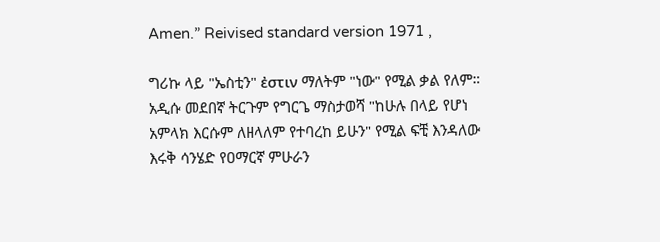Amen.” Reivised standard version 1971 ,

ግሪኩ ላይ "ኤስቲን" ἐστιν ማለትም "ነው" የሚል ቃል የለም። አዲሱ መደበኛ ትርጉም የግርጌ ማስታወሻ "ከሁሉ በላይ የሆነ አምላክ እርሱም ለዘላለም የተባረከ ይሁን" የሚል ፍቺ እንዳለው እሩቅ ሳንሄድ የዐማርኛ ምሁራን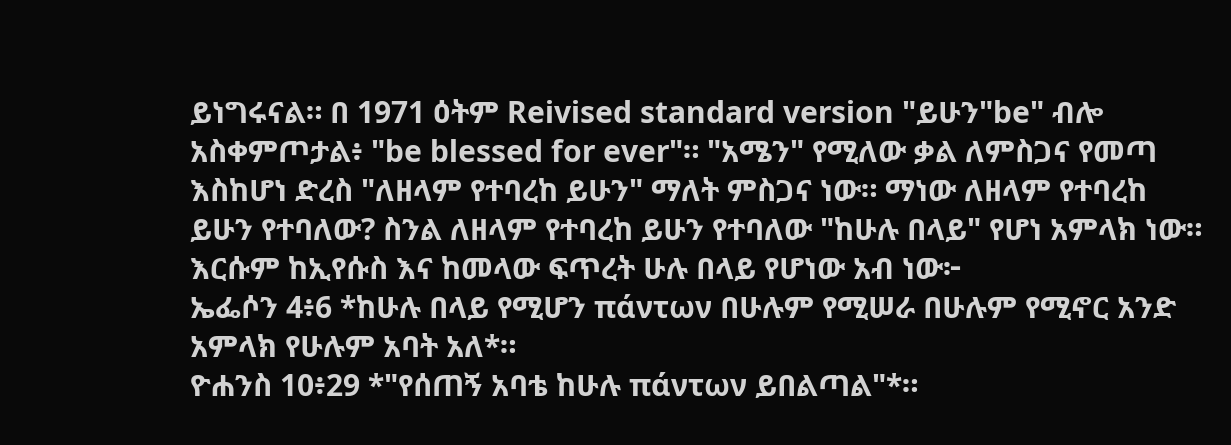ይነግሩናል። በ 1971 ዕትም Reivised standard version "ይሁን"be" ብሎ አስቀምጦታል፥ "be blessed for ever"። "አሜን" የሚለው ቃል ለምስጋና የመጣ እስከሆነ ድረስ "ለዘላም የተባረከ ይሁን" ማለት ምስጋና ነው። ማነው ለዘላም የተባረከ ይሁን የተባለው? ስንል ለዘላም የተባረከ ይሁን የተባለው "ከሁሉ በላይ" የሆነ አምላክ ነው። እርሱም ከኢየሱስ እና ከመላው ፍጥረት ሁሉ በላይ የሆነው አብ ነው፦
ኤፌሶን 4፥6 *ከሁሉ በላይ የሚሆን πάντων በሁሉም የሚሠራ በሁሉም የሚኖር አንድ አምላክ የሁሉም አባት አለ*።
ዮሐንስ 10፥29 *"የሰጠኝ አባቴ ከሁሉ πάντων ይበልጣል"*።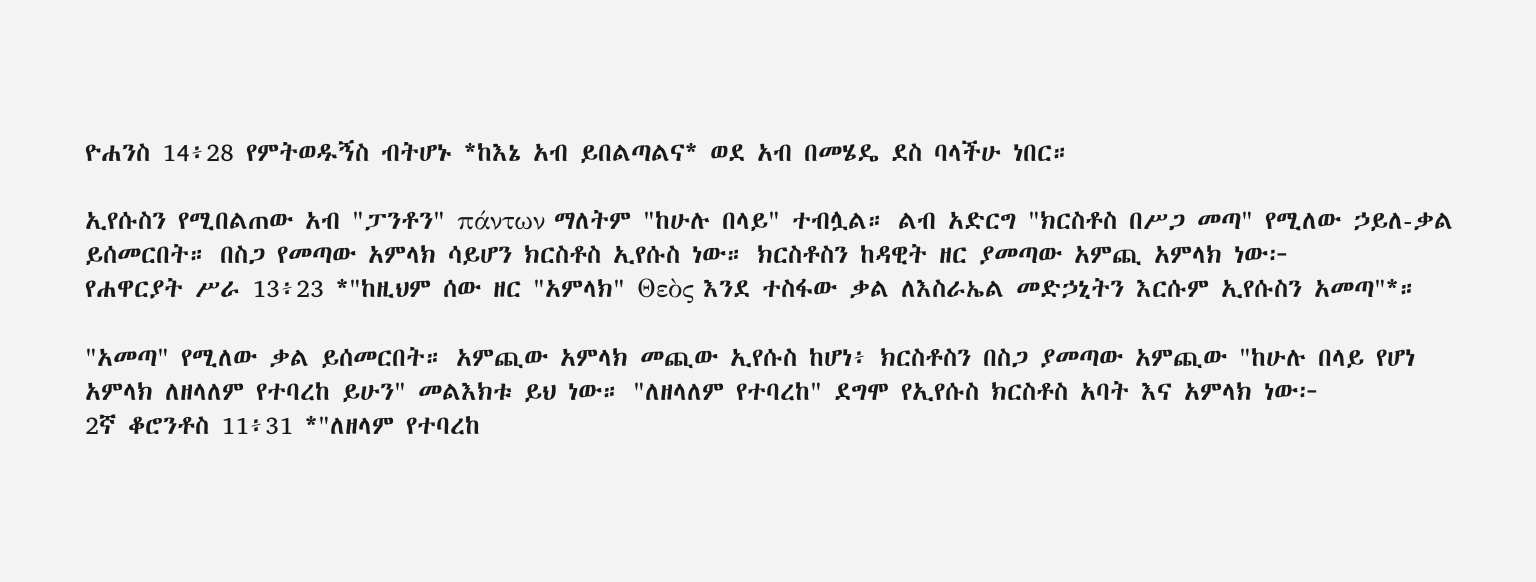ዮሐንስ 14፥28 የምትወዱኝስ ብትሆኑ *ከእኔ አብ ይበልጣልና* ወደ አብ በመሄዴ ደስ ባላችሁ ነበር።

ኢየሱስን የሚበልጠው አብ "ፓንቶን" πάντων ማለትም "ከሁሉ በላይ" ተብሏል። ልብ አድርግ "ክርስቶስ በሥጋ መጣ" የሚለው ኃይለ-ቃል ይሰመርበት። በስጋ የመጣው አምላክ ሳይሆን ክርስቶስ ኢየሱስ ነው። ክርስቶስን ከዳዊት ዘር ያመጣው አምጪ አምላክ ነው፦
የሐዋርያት ሥራ 13፥23 *"ከዚህም ሰው ዘር "አምላክ" Θεὸς እንደ ተስፋው ቃል ለእስራኤል መድኃኒትን እርሱም ኢየሱስን አመጣ"*።

"አመጣ" የሚለው ቃል ይሰመርበት። አምጪው አምላክ መጪው ኢየሱስ ከሆነ፥ ክርስቶስን በስጋ ያመጣው አምጪው "ከሁሉ በላይ የሆነ አምላክ ለዘላለም የተባረከ ይሁን" መልእክቱ ይህ ነው። "ለዘላለም የተባረከ" ደግሞ የኢየሱስ ክርስቶስ አባት እና አምላክ ነው፦
2ኛ ቆሮንቶስ 11፥31 *"ለዘላም የተባረከ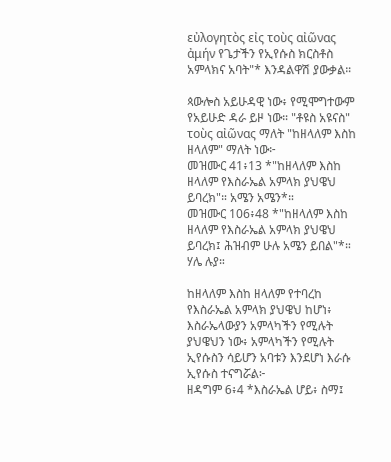εὐλογητὸς εἰς τοὺς αἰῶνας ἀμήν የጌታችን የኢየሱስ ክርስቶስ አምላክና አባት"* እንዳልዋሽ ያውቃል።

ጳውሎስ አይሁዳዊ ነው፥ የሚሞግተውም የአይሁድ ዳራ ይዞ ነው። "ቶዩስ አዩናስ" τοὺς αἰῶνας ማለት "ከዘላለም እስከ ዘላለም" ማለት ነው፦
መዝሙር 41፥13 *"ከዘላለም እስከ ዘላለም የእስራኤል አምላክ ያህዌህ ይባረክ"። አሜን አሜን*።
መዝሙር 106፥48 *"ከዘላለም እስከ ዘላለም የእስራኤል አምላክ ያህዌህ ይባረክ፤ ሕዝብም ሁሉ አሜን ይበል"*። ሃሌ ሉያ።

ከዘላለም እስከ ዘላለም የተባረከ የእስራኤል አምላክ ያህዌህ ከሆነ፥ እስራኤላውያን አምላካችን የሚሉት ያህዌህን ነው፥ አምላካችን የሚሉት ኢየሱስን ሳይሆን አባቱን እንደሆነ እራሱ ኢየሱስ ተናግሯል፦
ዘዳግም 6፥4 *እስራኤል ሆይ፥ ስማ፤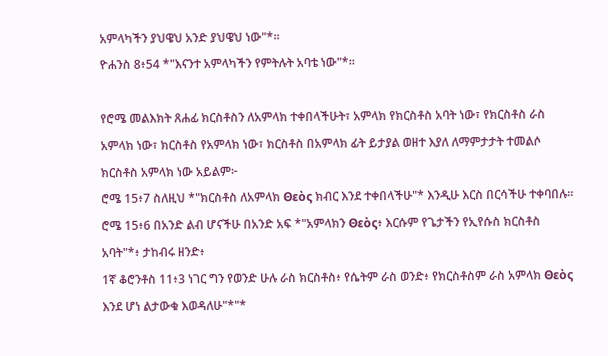አምላካችን ያህዌህ አንድ ያህዌህ ነው"*።
ዮሐንስ 8፥54 *"እናንተ አምላካችን የምትሉት አባቴ ነው"*።

የሮሜ መልእክት ጸሐፊ ክርስቶስን ለአምላክ ተቀበላችሁት፣ አምላክ የክርስቶስ አባት ነው፣ የክርስቶስ ራስ አምላክ ነው፣ ክርስቶስ የአምላክ ነው፣ ክርስቶስ በአምላክ ፊት ይታያል ወዘተ እያለ ለማምታታት ተመልሶ ክርስቶስ አምላክ ነው አይልም፦
ሮሜ 15፥7 ስለዚህ *"ክርስቶስ ለአምላክ Θεὸς ክብር እንደ ተቀበላችሁ"* እንዲሁ እርስ በርሳችሁ ተቀባበሉ።
ሮሜ 15፥6 በአንድ ልብ ሆናችሁ በአንድ አፍ *"አምላክን Θεὸς፥ እርሱም የጌታችን የኢየሱስ ክርስቶስ አባት"*፥ ታከብሩ ዘንድ፥
1ኛ ቆሮንቶስ 11፥3 ነገር ግን የወንድ ሁሉ ራስ ክርስቶስ፥ የሴትም ራስ ወንድ፥ የክርስቶስም ራስ አምላክ Θεὸς እንደ ሆነ ልታውቁ እወዳለሁ"*"*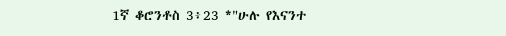1ኛ ቆሮንቶስ 3፥23 *"ሁሉ የእናንተ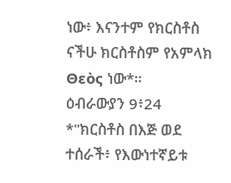ነው፥ እናንተም የክርስቶስ ናችሁ ክርስቶስም የአምላክ Θεὸς ነው*።
ዕብራውያን 9፥24 *"ክርስቶስ በእጅ ወደ ተሰራች፥ የእውነተኛይቱ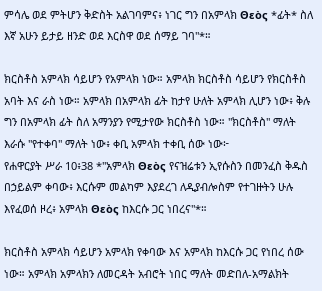ምሳሌ ወደ ምትሆን ቅድስት አልገባምና፥ ነገር ግን በአምላክ Θεὸς *ፊት* ስለ እኛ አሁን ይታይ ዘንድ ወደ እርስዋ ወደ ሰማይ ገባ"*።

ክርስቶስ አምላክ ሳይሆን የአምላክ ነው። አምላክ ክርስቶስ ሳይሆን የክርስቶስ አባት እና ራስ ነው። አምላክ በአምላክ ፊት ከታየ ሁለት አምላክ ሊሆን ነው፥ ቅሉ ግን በአምላክ ፊት ስለ አማንያን የሚታየው ክርስቶስ ነው። "ክርስቶስ" ማለት እራሱ "የተቀባ" ማለት ነው፥ ቀቢ አምላክ ተቀቢ ሰው ነው፦
የሐዋርያት ሥራ 10፥38 *"አምላክ Θεὸς የናዝሬቱን ኢየሱስን በመንፈስ ቅዱስ በኃይልም ቀባው፥ እርሱም መልካም እያደረገ ለዲያብሎስም የተገዙትን ሁሉ እየፈወሰ ዞረ፥ አምላክ Θεὸς ከእርሱ ጋር ነበረና"*።

ክርስቶስ አምላክ ሳይሆን አምላክ የቀባው እና አምላክ ከእርሱ ጋር የነበረ ሰው ነው። አምላክ አምላክን ለመርዳት አብሮት ነበር ማለት መድበለ-አማልክት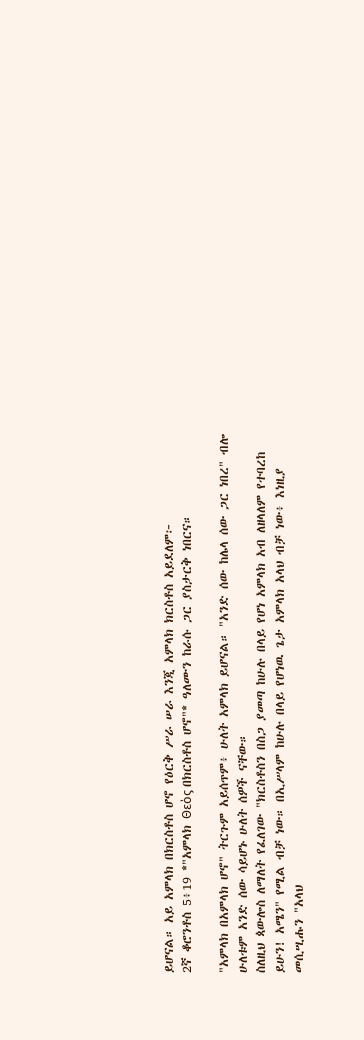ይሆናል። አይ አምላክ በክርስቶስ ሆኖ የዕርቅ ሥራ ሠራ እንጂ አምላክ ክርስቶስ አይደለም፦
2ኛ ቆሮንቶስ 5፥19 *"አምላክ Θεὸς በክርስቶስ ሆኖ"* ዓለሙን ከራሱ ጋር ያስታርቅ ነበርና።

"አምላክ በአምላክ ሆኖ" ትርጉም አይሰጥም፥ ሁለት አምላክ ይሆናል። "አንድ ሰው ከሌላ ሰው ጋር ነበረ" ብሎ ሁለቱም አንድ ሰው ሳይሆኑ ሁለት ሰዎች ናቸው።
ስለዚህ ጳውሎስ ለማለት የፈለገው "ክርስቶስን በስጋ ያመጣ ከሁሉ በላይ የሆነ አምላክ አብ ለዘላለም የተባረከ ይሁን! አሜን" የሚል ብቻ ነው። በኢሥላም ከሁሉ በላይ የሆነዉ ጌታ አምላክ አላህ ብቻ ነው፥ እነዚያ መሲሢሑን "አላህ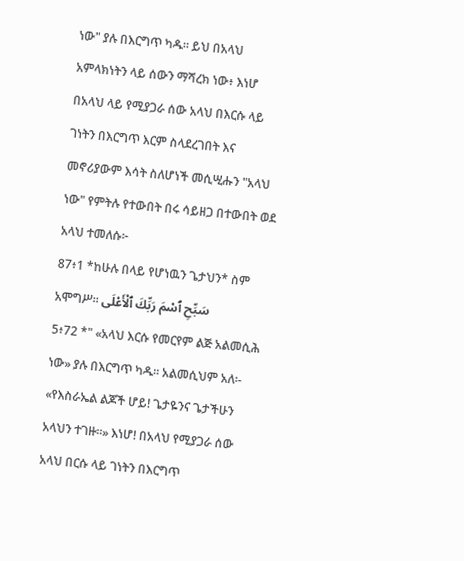ነው" ያሉ በእርግጥ ካዱ። ይህ በአላህ አምላክነትን ላይ ሰውን ማሻረክ ነው፥ እነሆ በአላህ ላይ የሚያጋራ ሰው አላህ በእርሱ ላይ ገነትን በእርግጥ እርም ስላደረገበት እና መኖሪያውም እሳት ስለሆነች መሲሢሑን "አላህ ነው" የምትሉ የተውበት በሩ ሳይዘጋ በተውበት ወደ አላህ ተመለሱ፦
87፥1 *ከሁሉ በላይ የሆነዉን ጌታህን* ስም አሞግሥ። سَبِّحِ ٱسْمَ رَبِّكَ ٱلْأَعْلَى
5፥72 *" «አላህ እርሱ የመርየም ልጅ አልመሲሕ ነው» ያሉ በእርግጥ ካዱ፡፡ አልመሲህም አለ፡- «የእስራኤል ልጆች ሆይ! ጌታዬንና ጌታችሁን አላህን ተገዙ፡፡» እነሆ! በአላህ የሚያጋራ ሰው አላህ በርሱ ላይ ገነትን በእርግጥ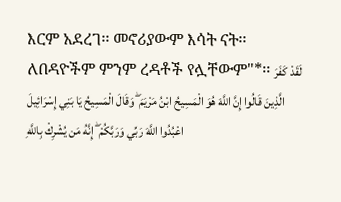እርም አደረገ፡፡ መኖሪያውም እሳት ናት፡፡ ለበዳዮችም ምንም ረዳቶች የሏቸውም"*፡፡ لَقَدْ كَفَرَ الَّذِينَ قَالُوا إِنَّ اللَّهَ هُوَ الْمَسِيحُ ابْنُ مَرْيَمَ ۖ وَقَالَ الْمَسِيحُ يَا بَنِي إِسْرَائِيلَ اعْبُدُوا اللَّهَ رَبِّي وَرَبَّكُمْ ۖ إِنَّهُ مَن يُشْرِكْ بِاللَّهِ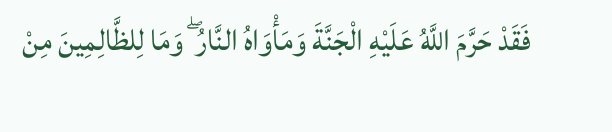فَقَدْ حَرَّمَ اللَّهُ عَلَيْهِ الْجَنَّةَ وَمَأْوَاهُ النَّارُ ۖ وَمَا لِلظَّالِمِينَ مِنْ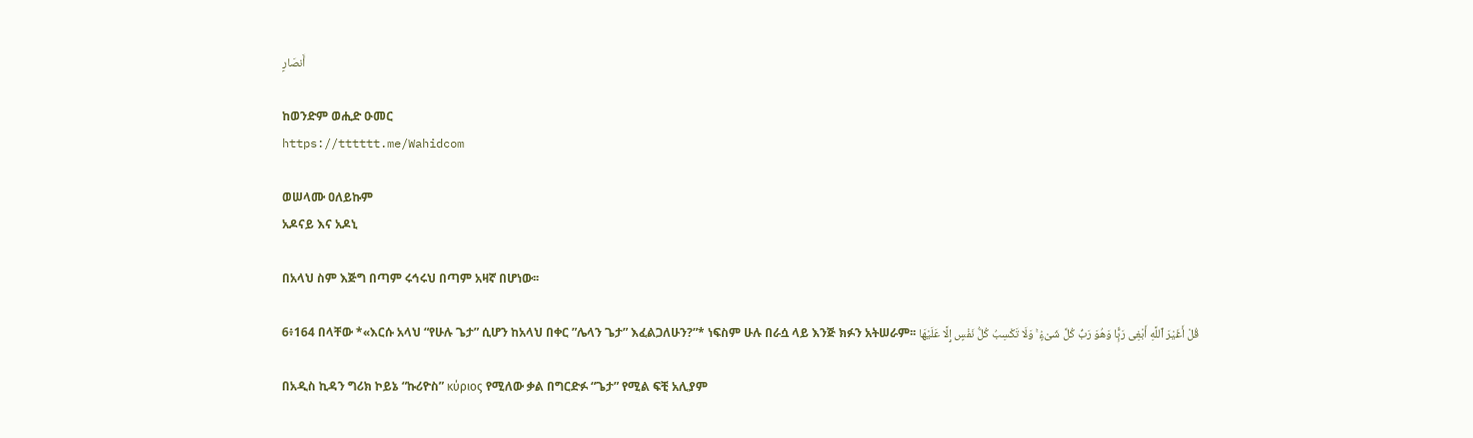أَنصَارٍ

ከወንድም ወሒድ ዑመር
https://tttttt.me/Wahidcom

ወሠላሙ ዐለይኩም
አዶናይ እና አዶኒ

በአላህ ስም እጅግ በጣም ሩኅሩህ በጣም አዛኛ በሆነው፡፡

6፥164 በላቸው *«እርሱ አላህ “የሁሉ ጌታ” ሲሆን ከአላህ በቀር ”ሌላን ጌታ” እፈልጋለሁን?”* ነፍስም ሁሉ በራሷ ላይ እንጅ ክፉን አትሠራም፡፡ قُلْ أَغَيْرَ ٱللَّهِ أَبْغِى رَبًّۭا وَهُوَ رَبُّ كُلِّ شَىْءٍۢ ۚ وَلَا تَكْسِبُ كُلُّ نَفْسٍ إِلَّا عَلَيْهَا

በአዲስ ኪዳን ግሪክ ኮይኔ “ኩሪዮስ” κύριος የሚለው ቃል በግርድፉ “ጌታ” የሚል ፍቺ አሊያም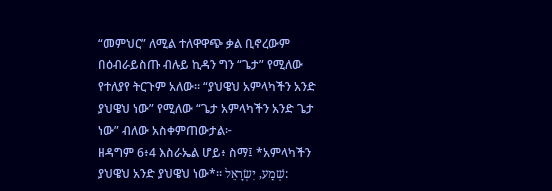“መምህር” ለሚል ተለዋዋጭ ቃል ቢኖረውም በዕብራይስጡ ብሉይ ኪዳን ግን “ጌታ” የሚለው የተለያየ ትርጉም አለው። “ያህዌህ አምላካችን አንድ ያህዌህ ነው” የሚለው “ጌታ አምላካችን አንድ ጌታ ነው” ብለው አስቀምጠውታል፦
ዘዳግም 6፥4 እስራኤል ሆይ፥ ስማ፤ *አምላካችን ያህዌህ አንድ ያህዌህ ነው*። שְׁמַע, יִשְׂרָאֵל: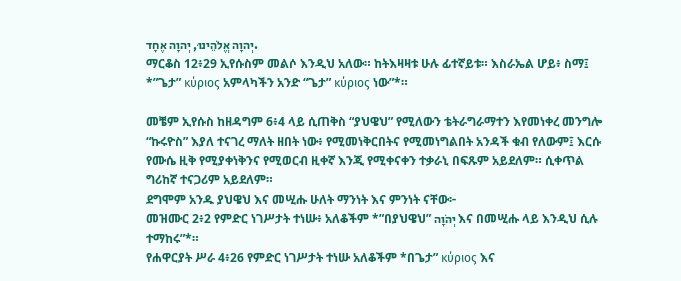יְהוָה אֱלֹהֵינוּ, יְהוָה אֶחָד.
ማርቆስ 12፥29 ኢየሱስም መልሶ እንዲህ አለው። ከትእዛዛቱ ሁሉ ፊተኛይቱ። እስራኤል ሆይ፥ ስማ፤ *”ጌታ” κύριος አምላካችን አንድ “ጌታ” κύριος ነው”*።

መቼም ኢየሱስ ከዘዳግም 6፥4 ላይ ሲጠቅስ “ያህዌህ” የሚለውን ቴትራግራማተን እየመነቀረ መንግሎ “ኩሩዮስ” እያለ ተናገረ ማለት ዘበት ነው፥ የሚመነቅርበትና የሚመነግልበት አንዳች ቁብ የለውም፤ እርሱ የሙሴ ዚቅ የሚያቀነቅንና የሚወርብ ዚቀኛ እንጂ የሚቀናቀን ተቃራኒ በፍጹም አይደለም። ሲቀጥል ግሪከኛ ተናጋሪም አይደለም።
ደግሞም አንዱ ያህዌህ እና መሢሑ ሁለት ማንነት እና ምንነት ናቸው፦
መዝሙር 2፥2 የምድር ነገሥታት ተነሡ፥ አለቆችም *”በያህዌህ” יְהֹוָה እና በመሢሑ ላይ እንዲህ ሲሉ ተማከሩ”*።
የሐዋርያት ሥራ 4፥26 የምድር ነገሥታት ተነሡ አለቆችም *በጌታ” κύριος እና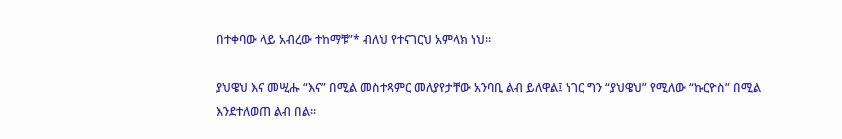በተቀባው ላይ አብረው ተከማቹ”* ብለህ የተናገርህ አምላክ ነህ።

ያህዌህ እና መሢሑ “እና” በሚል መስተጻምር መለያየታቸው አንባቢ ልብ ይለዋል፤ ነገር ግን “ያህዌህ” የሚለው “ኩርዮስ” በሚል እንደተለወጠ ልብ በል።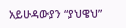አይሁዳውያን “ያህዌህ”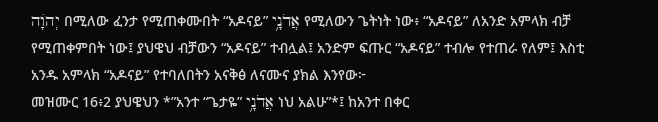יְהֹוָה በሚለው ፈንታ የሚጠቀሙበት “አዶናይ” אֲדֹנָ֥י የሚለውን ጌትነት ነው፥ “አዶናይ” ለአንድ አምላክ ብቻ የሚጠቀምበት ነው፤ ያህዌህ ብቻውን “አዶናይ” ተብሏል፤ አንድም ፍጡር “አዶናይ” ተብሎ የተጠራ የለም፤ እስቲ አንዱ አምላክ “አዶናይ” የተባለበትን አናቅፅ ለናሙና ያክል እንየው፦
መዝሙር 16፥2 ያህዌህን *”አንተ “ጌታዬ” אֲדֹנָ֥י ነህ አልሁ”*፤ ከአንተ በቀር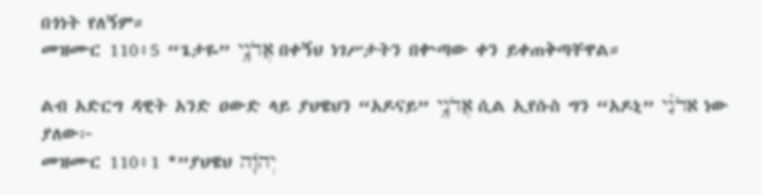በጎነት የለኝም።
መዝሙር 110፥5 “ጌታዬ” אֲדֹנָ֥י በቀኝህ ነገሥታትን በቍጣው ቀን ይቀጠቅጣቸዋል።

ልብ አድርግ ዳዊት አንድ ዐውድ ላይ ያህዌህን “አዶናይ” אֲדֹנָ֥י ሲል ኢየሱስ ግን “አዶኒ” אדֹנִ֗י ነው ያለው፦
መዝሙር 110፥1 *”ያህዌህ יְהֹוָה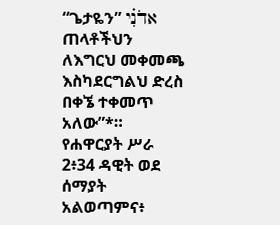“ጌታዬን” אדֹנִ֗י ጠላቶችህን ለእግርህ መቀመጫ እስካደርግልህ ድረስ በቀኜ ተቀመጥ አለው”*።
የሐዋርያት ሥራ 2፥34 ዳዊት ወደ ሰማያት አልወጣምና፥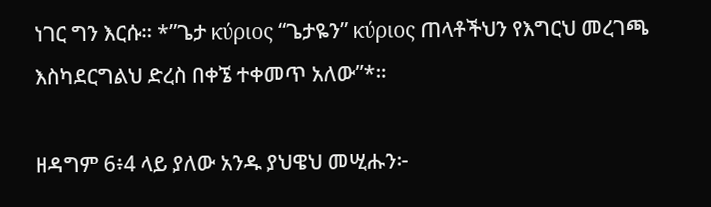ነገር ግን እርሱ። *”ጌታ κύριος “ጌታዬን” κύριος ጠላቶችህን የእግርህ መረገጫ እስካደርግልህ ድረስ በቀኜ ተቀመጥ አለው”*።

ዘዳግም 6፥4 ላይ ያለው አንዱ ያህዌህ መሢሑን፦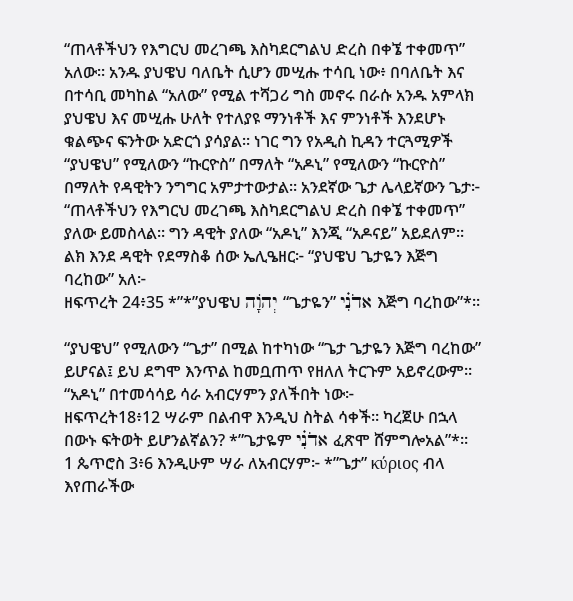“ጠላቶችህን የእግርህ መረገጫ እስካደርግልህ ድረስ በቀኜ ተቀመጥ” አለው። አንዱ ያህዌህ ባለቤት ሲሆን መሢሑ ተሳቢ ነው፥ በባለቤት እና በተሳቢ መካከል “አለው” የሚል ተሻጋሪ ግስ መኖሩ በራሱ አንዱ አምላክ ያህዌህ እና መሢሑ ሁለት የተለያዩ ማንነቶች እና ምንነቶች እንደሆኑ ቁልጭና ፍንትው አድርጎ ያሳያል። ነገር ግን የአዲስ ኪዳን ተርጓሚዎች “ያህዌህ” የሚለውን “ኩርዮስ” በማለት “አዶኒ” የሚለውን “ኩርዮስ” በማለት የዳዊትን ንግግር አምታተውታል። አንደኛው ጌታ ሌላይኛውን ጌታ፦ “ጠላቶችህን የእግርህ መረገጫ እስካደርግልህ ድረስ በቀኜ ተቀመጥ” ያለው ይመስላል። ግን ዳዊት ያለው “አዶኒ” እንጂ “አዶናይ” አይደለም። ልክ እንደ ዳዊት የደማስቆ ሰው ኤሊዔዘር፦ “ያህዌህ ጌታዬን እጅግ ባረከው” አለ፦
ዘፍጥረት 24፥35 *”*”ያህዌህ יְהֹוָה “ጌታዬን” אדֹנִ֗י እጅግ ባረከው”*።

“ያህዌህ” የሚለውን “ጌታ” በሚል ከተካነው “ጌታ ጌታዬን እጅግ ባረከው” ይሆናል፤ ይህ ደግሞ እንጥል ከመቧጠጥ የዘለለ ትርጉም አይኖረውም። “አዶኒ” በተመሳሳይ ሳራ አብርሃምን ያለችበት ነው፦
ዘፍጥረት18፥12 ሣራም በልብዋ እንዲህ ስትል ሳቀች። ካረጀሁ በኋላ በውኑ ፍትወት ይሆንልኛልን? *”ጌታዬም אדֹנִ֗י ፈጽሞ ሸምግሎአል”*።
1 ጴጥሮስ 3፥6 እንዲሁም ሣራ ለአብርሃም፦ *”ጌታ” κύριος ብላ እየጠራችው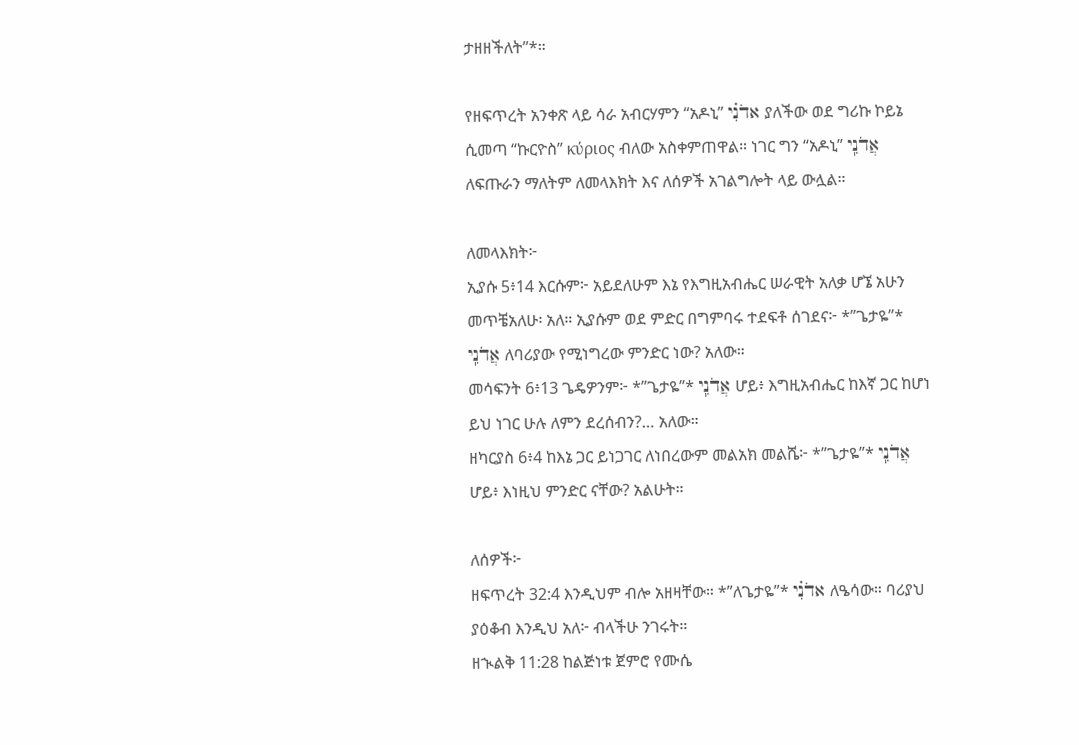ታዘዘችለት”*።

የዘፍጥረት አንቀጽ ላይ ሳራ አብርሃምን “አዶኒ” אדֹנִ֗י ያለችው ወደ ግሪኩ ኮይኔ ሲመጣ “ኩርዮስ” κύριος ብለው አስቀምጠዋል። ነገር ግን “አዶኒ” אֲדֹנִֽי ለፍጡራን ማለትም ለመላእክት እና ለሰዎች አገልግሎት ላይ ውሏል።

ለመላእክት፦
ኢያሱ 5፥14 እርሱም፦ አይደለሁም እኔ የእግዚአብሔር ሠራዊት አለቃ ሆኜ አሁን መጥቼአለሁ፡ አለ። ኢያሱም ወደ ምድር በግምባሩ ተደፍቶ ሰገደና፦ *”ጌታዬ”* אֲדֹנִֽי ለባሪያው የሚነግረው ምንድር ነው? አለው።
መሳፍንት 6፥13 ጌዴዎንም፦ *”ጌታዬ”* אֲדֹנִֽי ሆይ፥ እግዚአብሔር ከእኛ ጋር ከሆነ ይህ ነገር ሁሉ ለምን ደረሰብን?… አለው።
ዘካርያስ 6፥4 ከእኔ ጋር ይነጋገር ለነበረውም መልአክ መልሼ፦ *”ጌታዬ”* אֲדֹנִֽי ሆይ፥ እነዚህ ምንድር ናቸው? አልሁት።

ለሰዎች፦
ዘፍጥረት 32:4 እንዲህም ብሎ አዘዛቸው። *”ለጌታዬ”* אדֹנִ֗י ለዔሳው። ባሪያህ ያዕቆብ እንዲህ አለ፦ ብላችሁ ንገሩት።
ዘኊልቅ 11:28 ከልጅነቱ ጀምሮ የሙሴ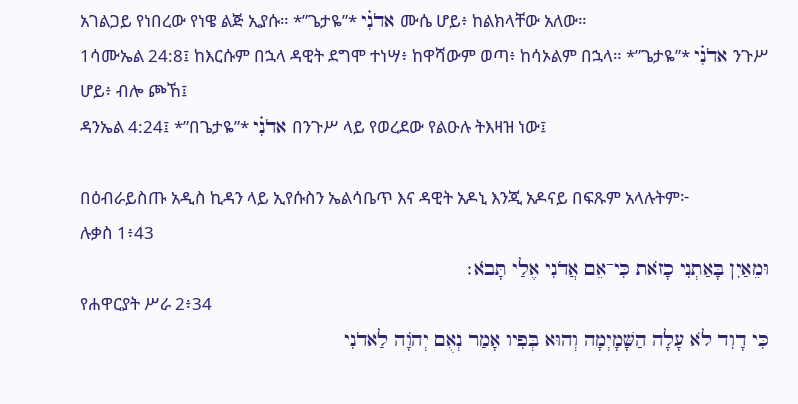አገልጋይ የነበረው የነዌ ልጅ ኢያሱ። *”ጌታዬ”* אדֹנִ֗י ሙሴ ሆይ፥ ከልክላቸው አለው።
1ሳሙኤል 24:8፤ ከእርሱም በኋላ ዳዊት ደግሞ ተነሣ፥ ከዋሻውም ወጣ፥ ከሳኦልም በኋላ። *”ጌታዬ”* אדֹנִ֗י ንጉሥ ሆይ፥ ብሎ ጮኸ፤
ዳንኤል 4:24፤ *”በጌታዬ”* אדֹנִ֗י በንጉሥ ላይ የወረደው የልዑሉ ትእዛዝ ነው፤

በዕብራይስጡ አዲስ ኪዳን ላይ ኢየሱስን ኤልሳቤጥ እና ዳዊት አዶኒ እንጂ አዶናይ በፍጹም አላሉትም፦
ሉቃስ 1፥43
וּמֵאַיִן בָּאַתְנִי כָזֹאת כִּי־אֵם אֲדֹנִי אֶלַי תָּבֹא׃
የሐዋርያት ሥራ 2፥34
כִּי דָוִד לֹא עָלָה הַשָּׁמָיְמָה וְהוּא בְּפִיו אָמַר נְאֻם יְהוָֹה לַאדֹנִי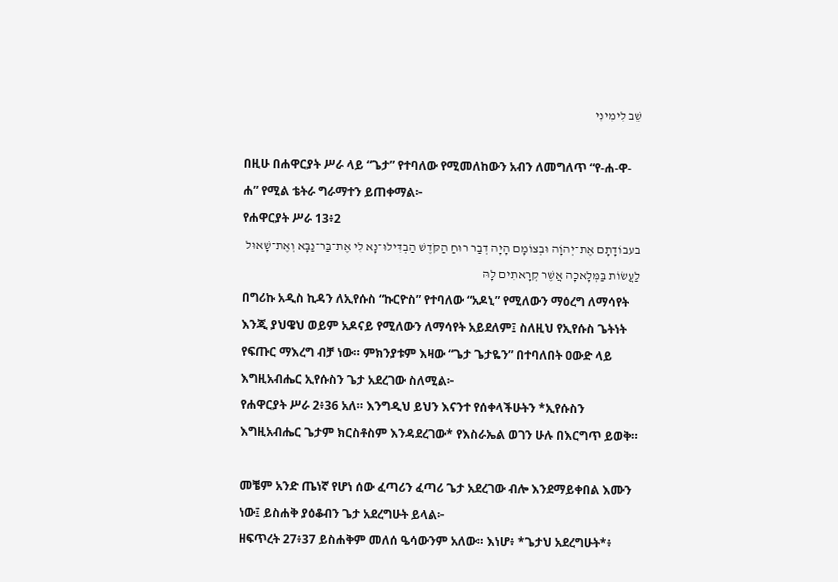שֵׁב לִימִינִי

በዚሁ በሐዋርያት ሥራ ላይ “ጌታ” የተባለው የሚመለከውን አብን ለመግለጥ “የ-ሐ-ዋ-ሐ” የሚል ቴትራ ግራማተን ይጠቀማል፦
የሐዋርያት ሥራ 13፥2
בעבוֹדָתָם אֶת־יְהוָֹה וּבְצוֹמָם הָיָה דְבַר רוּחַ הַקֹּדֶשׁ הַבְדִּילוּ־נָא לִי אֶת־בַּר־נַבָּא וְאֶת־שָׁאוּל לַעֲשׂוֹת בַּמְּלָאכָה אֲשֶׁר קְרָאתִים לָהּ
በግሪኩ አዲስ ኪዳን ለኢየሱስ “ኩርዮስ” የተባለው “አዶኒ” የሚለውን ማዕረግ ለማሳየት እንጂ ያህዌህ ወይም አዶናይ የሚለውን ለማሳየት አይደለም፤ ስለዚህ የኢየሱስ ጌትነት የፍጡር ማእረግ ብቻ ነው። ምክንያቱም እዛው “ጌታ ጌታዬን” በተባለበት ዐውድ ላይ እግዚአብሔር ኢየሱስን ጌታ አደረገው ስለሚል፦
የሐዋርያት ሥራ 2፥36 አለ። እንግዲህ ይህን እናንተ የሰቀላችሁትን *ኢየሱስን እግዚአብሔር ጌታም ክርስቶስም እንዳደረገው* የእስራኤል ወገን ሁሉ በእርግጥ ይወቅ።

መቼም አንድ ጤነኛ የሆነ ሰው ፈጣሪን ፈጣሪ ጌታ አደረገው ብሎ እንደማይቀበል እሙን ነው፤ ይስሐቅ ያዕቆብን ጌታ አደረግሁት ይላል፦
ዘፍጥረት 27፥37 ይስሐቅም መለሰ ዔሳውንም አለው። እነሆ፥ *ጌታህ አደረግሁት*፥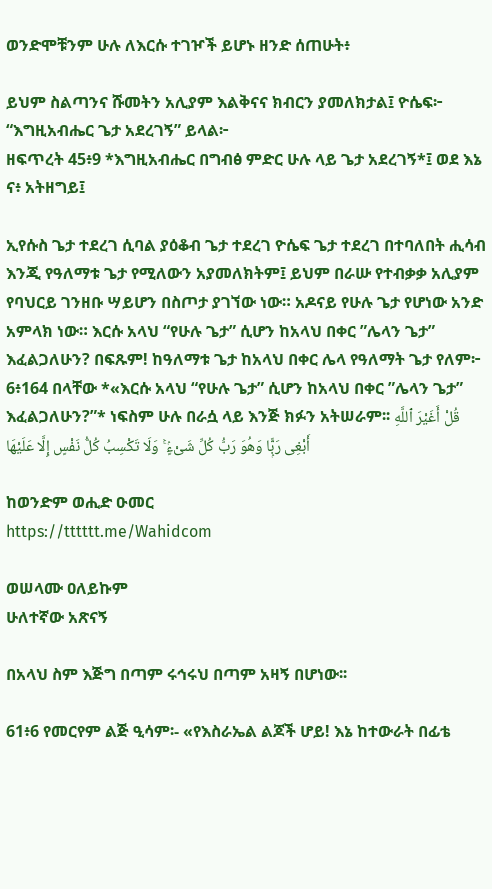ወንድሞቹንም ሁሉ ለእርሱ ተገዦች ይሆኑ ዘንድ ሰጠሁት፥

ይህም ስልጣንና ሹመትን አሊያም እልቅናና ክብርን ያመለክታል፤ ዮሴፍ፦ “እግዚአብሔር ጌታ አደረገኝ” ይላል፦
ዘፍጥረት 45፥9 *እግዚአብሔር በግብፅ ምድር ሁሉ ላይ ጌታ አደረገኝ*፤ ወደ እኔ ና፥ አትዘግይ፤

ኢየሱስ ጌታ ተደረገ ሲባል ያዕቆብ ጌታ ተደረገ ዮሴፍ ጌታ ተደረገ በተባለበት ሒሳብ እንጂ የዓለማቱ ጌታ የሚለውን አያመለክትም፤ ይህም በራሡ የተብቃቃ አሊያም የባህርይ ገንዘቡ ሣይሆን በስጦታ ያገኘው ነው። አዶናይ የሁሉ ጌታ የሆነው አንድ አምላክ ነው። እርሱ አላህ “የሁሉ ጌታ” ሲሆን ከአላህ በቀር ”ሌላን ጌታ” እፈልጋለሁን? በፍጹም! ከዓለማቱ ጌታ ከአላህ በቀር ሌላ የዓለማት ጌታ የለም፦
6፥164 በላቸው *«እርሱ አላህ “የሁሉ ጌታ” ሲሆን ከአላህ በቀር ”ሌላን ጌታ” እፈልጋለሁን?”* ነፍስም ሁሉ በራሷ ላይ እንጅ ክፉን አትሠራም፡፡ قُلْ أَغَيْرَ ٱللَّهِ أَبْغِى رَبًّۭا وَهُوَ رَبُّ كُلِّ شَىْءٍۢ ۚ وَلَا تَكْسِبُ كُلُّ نَفْسٍ إِلَّا عَلَيْهَا

ከወንድም ወሒድ ዑመር
https://tttttt.me/Wahidcom

ወሠላሙ ዐለይኩም
ሁለተኛው አጽናኝ

በአላህ ስም እጅግ በጣም ሩኅሩህ በጣም አዛኝ በሆነው፡፡

61፥6 የመርየም ልጅ ዒሳም፡- «የእስራኤል ልጆች ሆይ! እኔ ከተውራት በፊቴ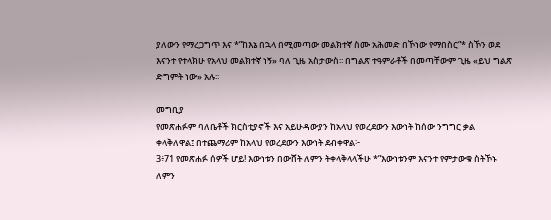ያለውን የማረጋግጥ እና *”ከእኔ በኋላ በሚመጣው መልክተኛ ስሙ አሕመድ በኾነው የማበስር”* ስኾን ወደ እናንተ የተላክሁ የአላህ መልክተኛ ነኝ» ባለ ጊዜ አስታውስ፡፡ በግልጽ ተዓምራቶች በመጣቸውም ጊዜ «ይህ ግልጽ ድግምት ነው» አሉ፡፡

መግቢያ
የመጽሐፉም ባለቤቶች ክርስቲያኖች እና አይሁዳውያን ከአላህ የወረደውን እውነት ከሰው ንግግር ቃል ቀላቅለዋል፤ በተጨማሪም ከአላህ የወረደውን እውነት ደብቀዋል፦
3፥71 የመጽሐፉ ሰዎች ሆይ! እውነቱን በውሸት ለምን ትቀላቅላላችሁ *”እውነቱንም እናንተ የምታውቁ ስትኾኑ ለምን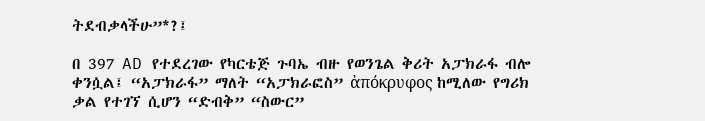ትደብቃላችሁ”*?፤

በ 397 AD የተደረገው የካርቴጅ ጉባኤ ብዙ የወንጌል ቅሪት አፓክራፋ ብሎ ቀንሷል፤ “አፓክራፋ” ማለት “አፓክራፎስ” ἀπόκρυφος ከሚለው የግሪክ ቃል የተገኘ ሲሆን “ድብቅ” “ስውር”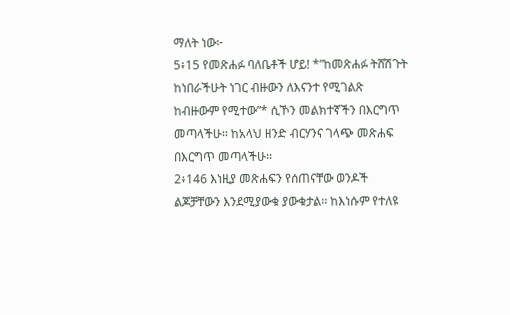ማለት ነው፦
5፥15 የመጽሐፉ ባለቤቶች ሆይ! *”ከመጽሐፉ ትሸሽጉት ከነበራችሁት ነገር ብዙውን ለእናንተ የሚገልጽ ከብዙውም የሚተው”* ሲኾን መልክተኛችን በእርግጥ መጣላችሁ፡፡ ከአላህ ዘንድ ብርሃንና ገላጭ መጽሐፍ በእርግጥ መጣላችሁ፡፡
2፥146 እነዚያ መጽሐፍን የሰጠናቸው ወንዶች ልጆቻቸውን እንደሚያውቁ ያውቁታል፡፡ ከእነሱም የተለዩ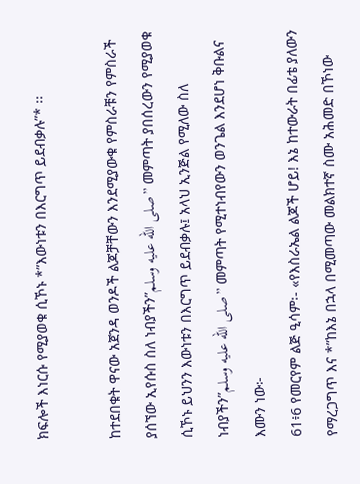ክፍሎች እነርሱ የሚያወቁ ሲኾኑ *”እውነቱን በእርግጥ ይደብቃሉ”* ፡፡

ከተደበቁት ዋናው አጀንዳ ወንዶች ልጆቻቸውን እንደሚያውቁ የምስራቹን የምስራች ያሰኘው ኢየሱስ ስለ ነብያችን”صلى الله عليه وسلم” መምጣት ያበሰረውን የሚያወቁ ሲኾኑ ይህንን እውነቱን በእርግጥ ይደብቃሉ፤ አላህ ኢንጅል የሚለው ስለ ነብያችን”صلى الله عليه وسلم” መምጣት የሚተነብየውን ወንጌል እንደሆነ ቅቡልና እሙን ነው፦
61፥6 የመርየም ልጅ ዒሳም፡- «የእስራኤል ልጆች ሆይ! እኔ ከተውራት በፊቴ ያለውን የማረጋግጥ እና *”ከእኔ በኋላ በሚመጣው መልክተኛ ስሙ አሕመድ በኾነው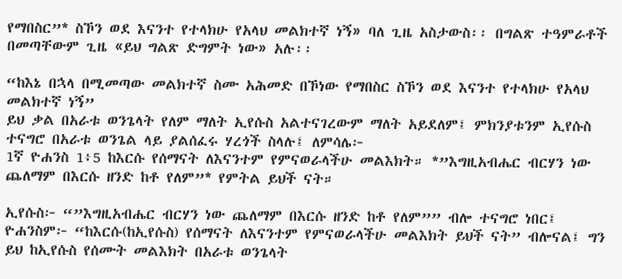የማበስር”* ስኾን ወደ እናንተ የተላክሁ የአላህ መልክተኛ ነኝ» ባለ ጊዜ አስታውስ፡፡ በግልጽ ተዓምራቶች በመጣቸውም ጊዜ «ይህ ግልጽ ድግምት ነው» አሉ፡፡

“ከእኔ በኋላ በሚመጣው መልክተኛ ስሙ አሕመድ በኾነው የማበስር ስኾን ወደ እናንተ የተላክሁ የአላህ መልክተኛ ነኝ”
ይህ ቃል በአራቱ ወንጌላት የለም ማለት ኢየሱስ አልተናገረውም ማለት አይደለም፤ ምክንያቱንም ኢየሱስ ተናግሮ በአራቱ ወንጌል ላይ ያልሰፈሩ ሃረጎች ስላሉ፤ ለምሳሌ፦
1ኛ ዮሐንስ 1፥5 ከእርሱ የሰማናት ለእናንተም የምናወራላችሁ መልእክት። *”እግዚአብሔር ብርሃን ነው ጨለማም በእርሱ ዘንድ ከቶ የለም”* የምትል ይህች ናት።

ኢየሱስ፦ “”እግዚአብሔር ብርሃን ነው ጨለማም በእርሱ ዘንድ ከቶ የለም”” ብሎ ተናግሮ ነበር፤ ዮሐንስም፦ “ከእርሱ(ከኢየሱስ) የሰማናት ለእናንተም የምናወራላችሁ መልእክት ይህች ናት” ብሎናል፤ ግን ይህ ከኢየሱስ የሰሙት መልእክት በአራቱ ወንጌላት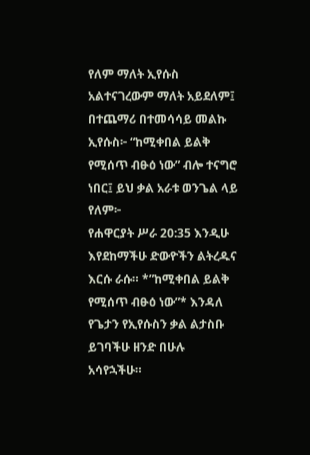የለም ማለት ኢየሱስ አልተናገረውም ማለት አይደለም፤ በተጨማሪ በተመሳሳይ መልኩ ኢየሱስ፦ “ከሚቀበል ይልቅ የሚሰጥ ብፁዕ ነው” ብሎ ተናግሮ ነበር፤ ይህ ቃል አራቱ ወንጌል ላይ የለም፦
የሐዋርያት ሥራ 20:35 እንዲሁ እየደከማችሁ ድውዮችን ልትረዱና እርሱ ራሱ። *”ከሚቀበል ይልቅ የሚሰጥ ብፁዕ ነው”* እንዳለ የጌታን የኢየሱስን ቃል ልታስቡ ይገባችሁ ዘንድ በሁሉ አሳየኋችሁ።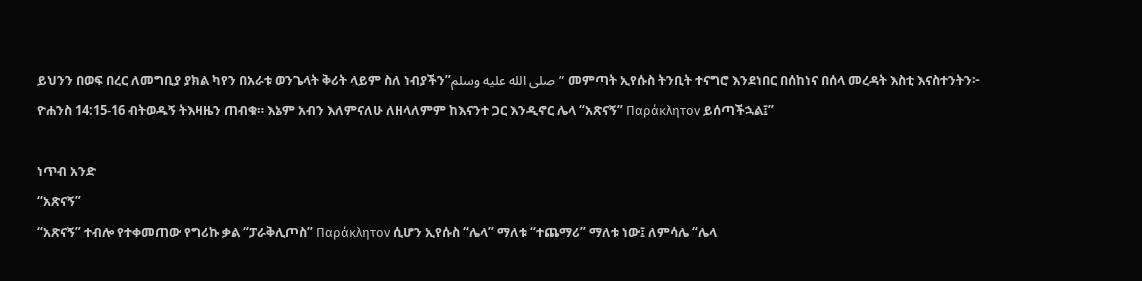ይህንን በወፍ በረር ለመግቢያ ያክል ካየን በአራቱ ወንጌላት ቅሪት ላይም ስለ ነብያችን”صلى الله عليه وسلم” መምጣት ኢየሱስ ትንቢት ተናግሮ እንደነበር በሰከነና በሰላ መረዳት እስቲ እናስተንትን፦
ዮሐንስ 14:15-16 ብትወዱኝ ትእዛዜን ጠብቁ። እኔም አብን እለምናለሁ ለዘላለምም ከእናንተ ጋር እንዲኖር ሌላ “አጽናኝ” Παράκλητον ይሰጣችኋል፤”

ነጥብ አንድ
“አጽናኝ”
“አጽናኝ” ተብሎ የተቀመጠው የግሪኩ ቃል “ፓራቅሊጦስ” Παράκλητον ሲሆን ኢየሱስ “ሌላ” ማለቱ “ተጨማሪ” ማለቱ ነው፤ ለምሳሌ “ሌላ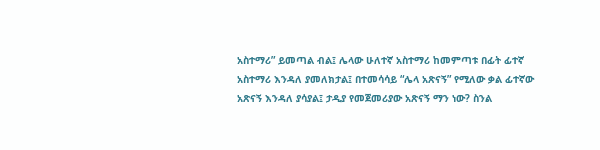አስተማሪ” ይመጣል ብል፤ ሌላው ሁለተኛ አስተማሪ ከመምጣቱ በፊት ፊተኛ አስተማሪ እንዳለ ያመለክታል፤ በተመሳሳይ “ሌላ አጽናኝ” የሚለው ቃል ፊተኛው አጽናኝ እንዳለ ያሳያል፤ ታዲያ የመጀመሪያው አጽናኝ ማን ነው? ስንል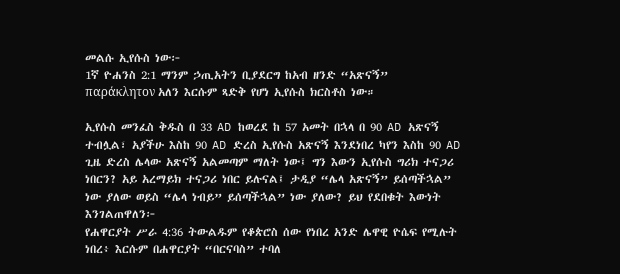መልሱ ኢየሱስ ነው፦
1ኛ ዮሐንስ 2:1 ማንም ኃጢአትን ቢያደርግ ከአብ ዘንድ “አጽናኝ” παράκλητον አለን እርሱም ጻድቅ የሆነ ኢየሱስ ክርስቶስ ነው።

ኢየሱስ መንፈስ ቅዱስ በ 33 AD ከወረደ ከ 57 አመት በኋላ በ 90 AD አጽናኝ ተብሏል፣ አያችሁ እስከ 90 AD ድረስ ኢየሱስ አጽናኝ እንደነበረ ካየን እስከ 90 AD ጊዜ ድረስ ሌላው አጽናኝ አልመጣም ማለት ነው፤ ግን እውን ኢየሱስ ግሪክ ተናጋሪ ነበርን? አይ አረማይክ ተናጋሪ ነበር ይሉናል፤ ታዲያ “ሌላ አጽናኝ” ይሰጣችኋል” ነው ያለው ወይስ “ሌላ ነብይ” ይሰጣችኋል” ነው ያለው? ይህ የደበቁት እውነት እንገልጠዋለን፦
የሐዋርያት ሥራ 4:36 ትውልዱም የቆጵሮስ ሰው የነበረ አንድ ሌዋዊ ዮሴፍ የሚሉት ነበረ፥ እርሱም በሐዋርያት “በርናባስ” ተባለ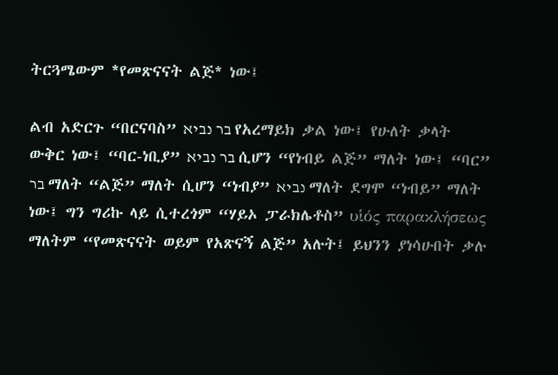ትርጓሜውም *የመጽናናት ልጅ* ነው፤

ልብ አድርጉ “በርናባስ” בר נביא የአረማይክ ቃል ነው፤ የሁለት ቃላት ውቅር ነው፤ “ባር-ነቢያ” בר נביא ሲሆን “የነብይ ልጅ” ማለት ነው፤ “ባር” בר ማለት “ልጅ” ማለት ሲሆን “ነብያ” נביא ማለት ደግሞ “ነብይ” ማለት ነው፤ ግን ግሪኩ ላይ ሲተረጎም “ሃይኦ ፓራክሌቶስ” υἱός παρακλήσεως ማለትም “የመጽናናት ወይም የአጽናኝ ልጅ” አሉት፤ ይህንን ያነሳሁበት ቃሉ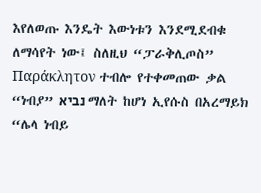እየለወጡ እንዴት እውነቱን እንደሚደብቁ ለማሳየት ነው፤ ስለዚህ “ፓራቅሊጦስ” Παράκλητον ተብሎ የተቀመጠው ቃል “ነብያ” נביא ማለት ከሆነ ኢየሱስ በአረማይክ “ሌላ ነብይ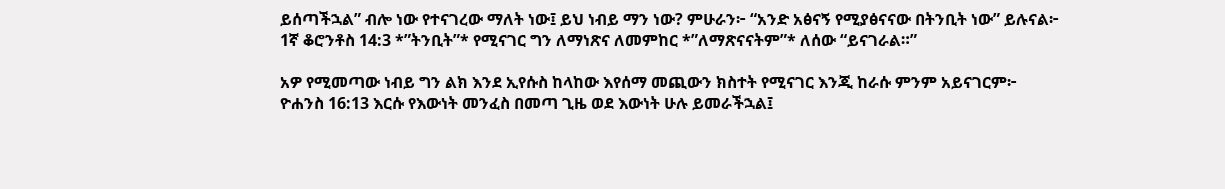ይሰጣችኋል” ብሎ ነው የተናገረው ማለት ነው፤ ይህ ነብይ ማን ነው? ምሁራን፦ “አንድ አፅናኝ የሚያፅናናው በትንቢት ነው” ይሉናል፦
1ኛ ቆሮንቶስ 14:3 *”ትንቢት”* የሚናገር ግን ለማነጽና ለመምከር *”ለማጽናናትም”* ለሰው “ይናገራል።”

አዎ የሚመጣው ነብይ ግን ልክ እንደ ኢየሱስ ከላከው እየሰማ መጪውን ክስተት የሚናገር እንጂ ከራሱ ምንም አይናገርም፦
ዮሐንስ 16:13 እርሱ የእውነት መንፈስ በመጣ ጊዜ ወደ እውነት ሁሉ ይመራችኋል፤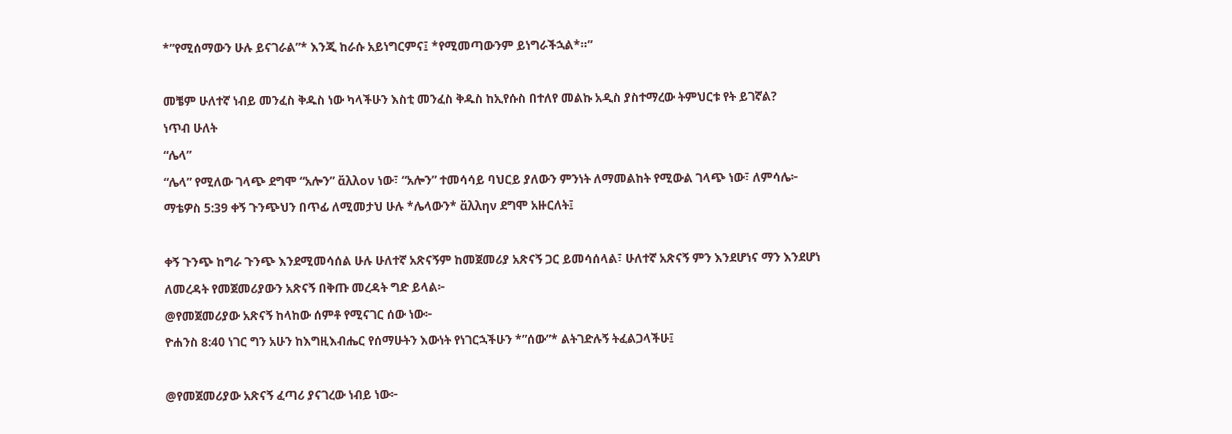*”የሚሰማውን ሁሉ ይናገራል”* እንጂ ከራሱ አይነግርምና፤ *የሚመጣውንም ይነግራችኋል*።”

መቼም ሁለተኛ ነብይ መንፈስ ቅዱስ ነው ካላችሁን እስቲ መንፈስ ቅዱስ ከኢየሱስ በተለየ መልኩ አዲስ ያስተማረው ትምህርቱ የት ይገኛል?
ነጥብ ሁለት
“ሌላ”
“ሌላ” የሚለው ገላጭ ደግሞ “አሎን” ἄλλον ነው፣ “አሎን” ተመሳሳይ ባህርይ ያለውን ምንነት ለማመልከት የሚውል ገላጭ ነው፣ ለምሳሌ፦
ማቴዎስ 5:39 ቀኝ ጉንጭህን በጥፊ ለሚመታህ ሁሉ *ሌላውን* ἄλλην ደግሞ አዙርለት፤

ቀኝ ጉንጭ ከግራ ጉንጭ እንደሚመሳሰል ሁሉ ሁለተኛ አጽናኝም ከመጀመሪያ አጽናኝ ጋር ይመሳሰላል፣ ሁለተኛ አጽናኝ ምን እንደሆነና ማን እንደሆነ ለመረዳት የመጀመሪያውን አጽናኝ በቅጡ መረዳት ግድ ይላል፦
@የመጀመሪያው አጽናኝ ከላከው ሰምቶ የሚናገር ሰው ነው፦
ዮሐንስ 8:40 ነገር ግን አሁን ከእግዚእብሔር የሰማሁትን እውነት የነገርኋችሁን *”ሰው”* ልትገድሉኝ ትፈልጋላችሁ፤

@የመጀመሪያው አጽናኝ ፈጣሪ ያናገረው ነብይ ነው፦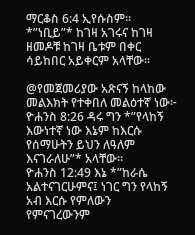ማርቆስ 6:4 ኢየሱስም። *”ነቢይ”* ከገዛ አገሩና ከገዛ ዘመዶቹ ከገዛ ቤቱም በቀር ሳይከበር አይቀርም አላቸው።

@የመጀመሪያው አጽናኝ ከላከው መልእክት የተቀበለ መልዕተኛ ነው፦
ዮሐንስ 8:26 ዳሩ ግን *”የላከኝ እውነተኛ ነው እኔም ከእርሱ የሰማሁትን ይህን ለዓለም እናገራለሁ”* አላቸው።
ዮሐንስ 12:49 እኔ *”ከራሴ አልተናገርሁምና፤ ነገር ግን የላከኝ አብ እርሱ የምለውን የምናገረውንም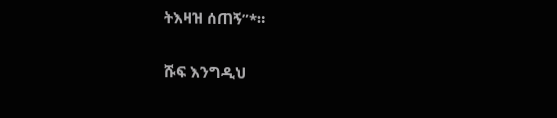ትእዛዝ ሰጠኝ”*።

ሹፍ እንግዲህ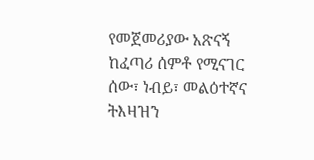የመጀመሪያው አጽናኝ ከፈጣሪ ሰምቶ የሚናገር ሰው፣ ነብይ፣ መልዕተኛና ትእዛዝን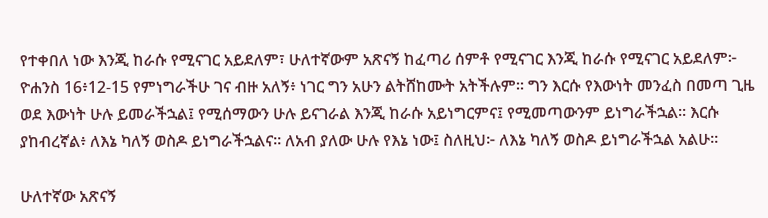የተቀበለ ነው እንጂ ከራሱ የሚናገር አይደለም፣ ሁለተኛውም አጽናኝ ከፈጣሪ ሰምቶ የሚናገር እንጂ ከራሱ የሚናገር አይደለም፦
ዮሐንስ 16፥12-15 የምነግራችሁ ገና ብዙ አለኝ፥ ነገር ግን አሁን ልትሸከሙት አትችሉም። ግን እርሱ የእውነት መንፈስ በመጣ ጊዜ ወደ እውነት ሁሉ ይመራችኋል፤ የሚሰማውን ሁሉ ይናገራል እንጂ ከራሱ አይነግርምና፤ የሚመጣውንም ይነግራችኋል። እርሱ ያከብረኛል፥ ለእኔ ካለኝ ወስዶ ይነግራችኋልና። ለአብ ያለው ሁሉ የእኔ ነው፤ ስለዚህ፦ ለእኔ ካለኝ ወስዶ ይነግራችኋል አልሁ።

ሁለተኛው አጽናኝ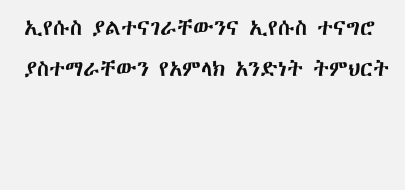ኢየሱስ ያልተናገራቸውንና ኢየሱስ ተናግሮ ያስተማራቸውን የአምላክ አንድነት ትምህርት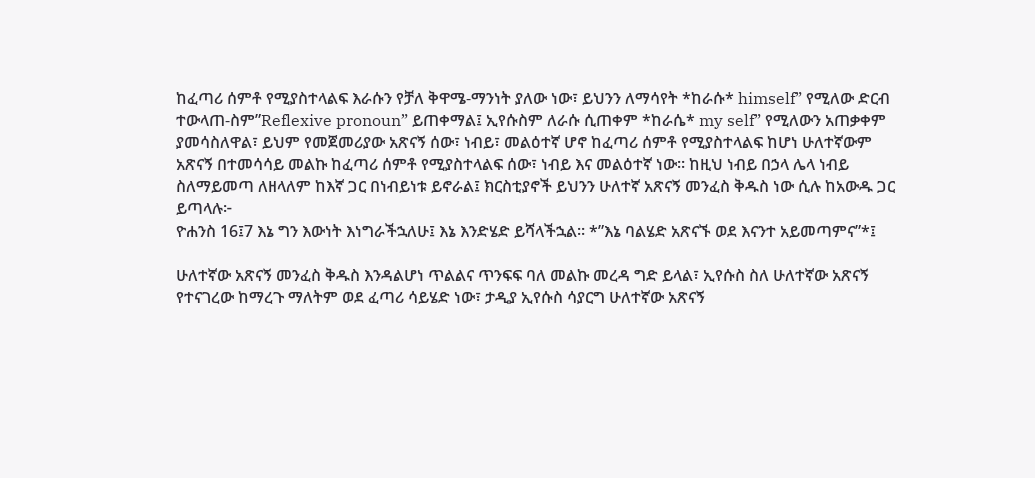ከፈጣሪ ሰምቶ የሚያስተላልፍ እራሱን የቻለ ቅዋሜ-ማንነት ያለው ነው፣ ይህንን ለማሳየት *ከራሱ* himself” የሚለው ድርብ ተውላጠ-ስም”Reflexive pronoun” ይጠቀማል፤ ኢየሱስም ለራሱ ሲጠቀም *ከራሴ* my self” የሚለውን አጠቃቀም ያመሳስለዋል፣ ይህም የመጀመሪያው አጽናኝ ሰው፣ ነብይ፣ መልዕተኛ ሆኖ ከፈጣሪ ሰምቶ የሚያስተላልፍ ከሆነ ሁለተኛውም አጽናኝ በተመሳሳይ መልኩ ከፈጣሪ ሰምቶ የሚያስተላልፍ ሰው፣ ነብይ እና መልዕተኛ ነው። ከዚህ ነብይ በኃላ ሌላ ነብይ ስለማይመጣ ለዘላለም ከእኛ ጋር በነብይነቱ ይኖራል፤ ክርስቲያኖች ይህንን ሁለተኛ አጽናኝ መንፈስ ቅዱስ ነው ሲሉ ከአውዱ ጋር ይጣላሉ፦
ዮሐንስ 16፤7 እኔ ግን እውነት እነግራችኋለሁ፤ እኔ እንድሄድ ይሻላችኋል። *”እኔ ባልሄድ አጽናኙ ወደ እናንተ አይመጣምና”*፤

ሁለተኛው አጽናኝ መንፈስ ቅዱስ እንዳልሆነ ጥልልና ጥንፍፍ ባለ መልኩ መረዳ ግድ ይላል፣ ኢየሱስ ስለ ሁለተኛው አጽናኝ የተናገረው ከማረጉ ማለትም ወደ ፈጣሪ ሳይሄድ ነው፣ ታዲያ ኢየሱስ ሳያርግ ሁለተኛው አጽናኝ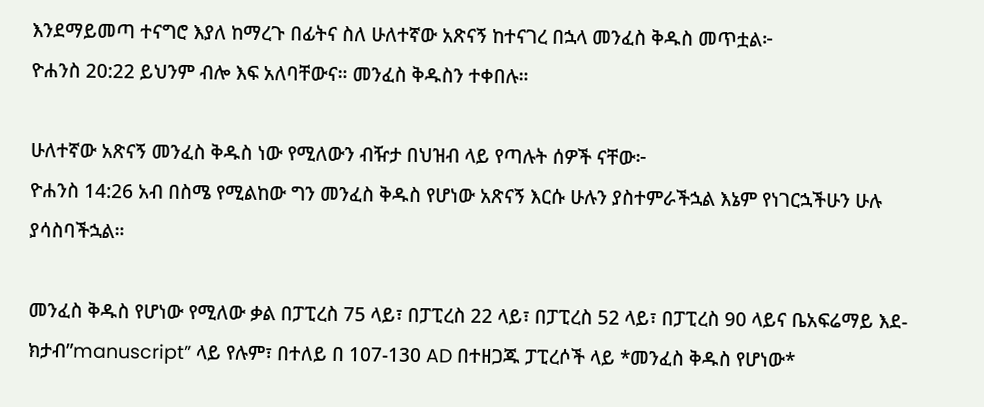እንደማይመጣ ተናግሮ እያለ ከማረጉ በፊትና ስለ ሁለተኛው አጽናኝ ከተናገረ በኋላ መንፈስ ቅዱስ መጥቷል፦
ዮሐንስ 20:22 ይህንም ብሎ እፍ አለባቸውና። መንፈስ ቅዱስን ተቀበሉ።

ሁለተኛው አጽናኝ መንፈስ ቅዱስ ነው የሚለውን ብዥታ በህዝብ ላይ የጣሉት ሰዎች ናቸው፦
ዮሐንስ 14:26 አብ በስሜ የሚልከው ግን መንፈስ ቅዱስ የሆነው አጽናኝ እርሱ ሁሉን ያስተምራችኋል እኔም የነገርኋችሁን ሁሉ ያሳስባችኋል።

መንፈስ ቅዱስ የሆነው የሚለው ቃል በፓፒረስ 75 ላይ፣ በፓፒረስ 22 ላይ፣ በፓፒረስ 52 ላይ፣ በፓፒረስ 90 ላይና ቤአፍሬማይ እደ-ክታብ”manuscript” ላይ የሉም፣ በተለይ በ 107-130 AD በተዘጋጁ ፓፒረሶች ላይ *መንፈስ ቅዱስ የሆነው*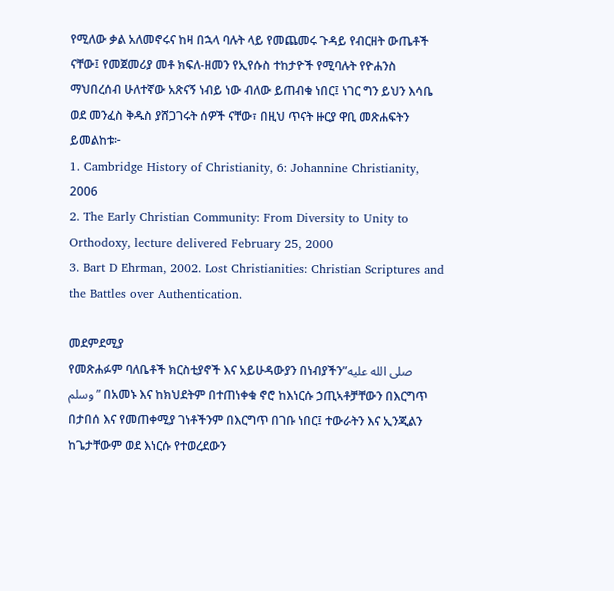የሚለው ቃል አለመኖሩና ከዛ በኋላ ባሉት ላይ የመጨመሩ ጉዳይ የብርዘት ውጤቶች ናቸው፤ የመጀመሪያ መቶ ክፍለ-ዘመን የኢየሱስ ተከታዮች የሚባሉት የዮሐንስ ማህበረሰብ ሁለተኛው አጽናኝ ነብይ ነው ብለው ይጠብቁ ነበር፤ ነገር ግን ይህን እሳቤ ወደ መንፈስ ቅዱስ ያሸጋገሩት ሰዎች ናቸው፣ በዚህ ጥናት ዙርያ ዋቢ መጽሐፍትን ይመልከቱ፦
1. Cambridge History of Christianity, 6: Johannine Christianity, 2006
2. The Early Christian Community: From Diversity to Unity to Orthodoxy, lecture delivered February 25, 2000
3. Bart D Ehrman, 2002. Lost Christianities: Christian Scriptures and the Battles over Authentication.

መደምደሚያ
የመጽሐፉም ባለቤቶች ክርስቲያኖች እና አይሁዳውያን በነብያችን”صلى الله عليه وسلم” በአመኑ እና ከክህደትም በተጠነቀቁ ኖሮ ከእነርሱ ኃጢኣቶቻቸውን በእርግጥ በታበሰ እና የመጠቀሚያ ገነቶችንም በእርግጥ በገቡ ነበር፤ ተውራትን እና ኢንጂልን ከጌታቸውም ወደ እነርሱ የተወረደውን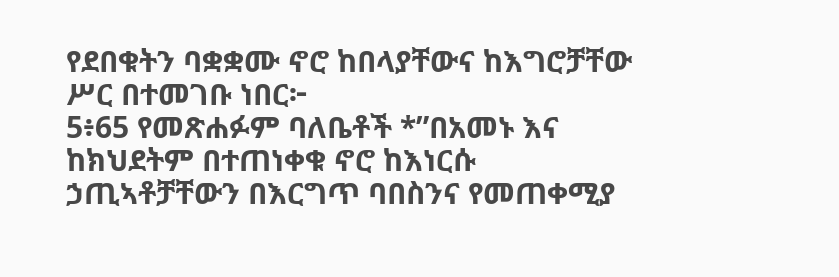የደበቁትን ባቋቋሙ ኖሮ ከበላያቸውና ከእግሮቻቸው ሥር በተመገቡ ነበር፦
5፥65 የመጽሐፉም ባለቤቶች *”በአመኑ እና ከክህደትም በተጠነቀቁ ኖሮ ከእነርሱ ኃጢኣቶቻቸውን በእርግጥ ባበስንና የመጠቀሚያ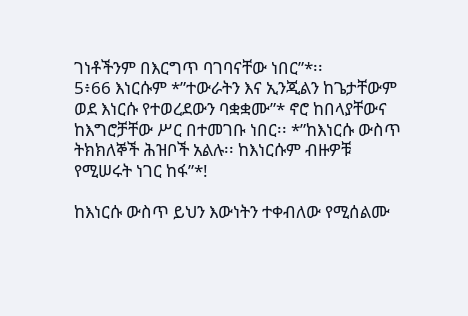ገነቶችንም በእርግጥ ባገባናቸው ነበር”*፡፡
5፥66 እነርሱም *”ተውራትን እና ኢንጂልን ከጌታቸውም ወደ እነርሱ የተወረደውን ባቋቋሙ”* ኖሮ ከበላያቸውና ከእግሮቻቸው ሥር በተመገቡ ነበር፡፡ *”ከእነርሱ ውስጥ ትክክለኞች ሕዝቦች አልሉ፡፡ ከእነርሱም ብዙዎቹ የሚሠሩት ነገር ከፋ”*!

ከእነርሱ ውስጥ ይህን እውነትን ተቀብለው የሚሰልሙ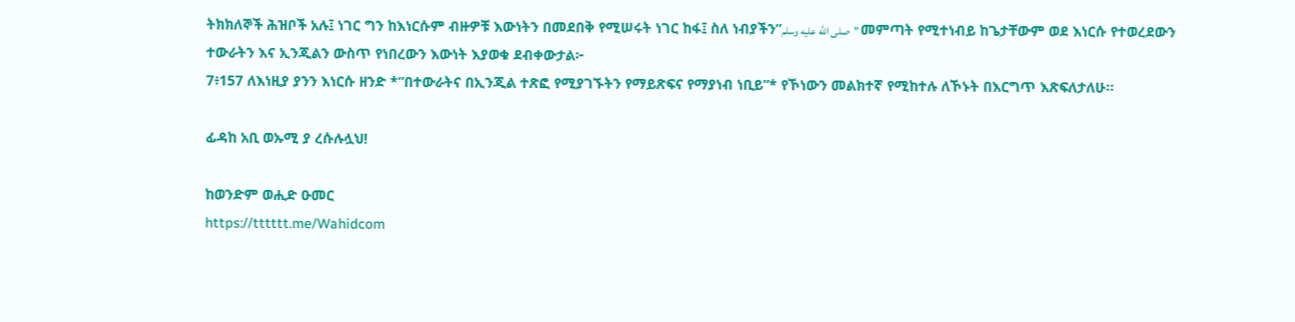ትክክለኞች ሕዝቦች አሉ፤ ነገር ግን ከእነርሱም ብዙዎቹ እውነትን በመደበቅ የሚሠሩት ነገር ከፋ፤ ስለ ነብያችን”صلى الله عليه وسلم” መምጣት የሚተነብይ ከጌታቸውም ወደ እነርሱ የተወረደውን ተውራትን እና ኢንጂልን ውስጥ የነበረውን እውነት እያወቁ ደብቀውታል፦
7፥157 ለእነዚያ ያንን እነርሱ ዘንድ *”በተውራትና በኢንጂል ተጽፎ የሚያገኙትን የማይጽፍና የማያነብ ነቢይ”* የኾነውን መልክተኛ የሚከተሉ ለኾኑት በእርግጥ እጽፍለታለሁ፡፡

ፊዳከ አቢ ወኡሚ ያ ረሱሉሏህ!

ከወንድም ወሒድ ዑመር
https://tttttt.me/Wahidcom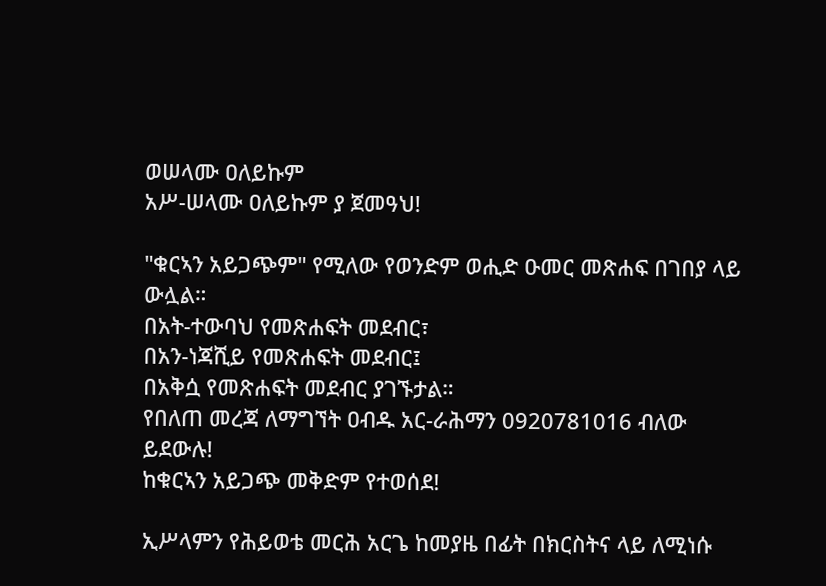ወሠላሙ ዐለይኩም
አሥ-ሠላሙ ዐለይኩም ያ ጀመዓህ!

"ቁርኣን አይጋጭም" የሚለው የወንድም ወሒድ ዑመር መጽሐፍ በገበያ ላይ ውሏል።
በአት-ተውባህ የመጽሐፍት መደብር፣
በአን-ነጃሺይ የመጽሐፍት መደብር፤
በአቅሷ የመጽሐፍት መደብር ያገኙታል።
የበለጠ መረጃ ለማግኘት ዐብዱ አር-ራሕማን 0920781016 ብለው ይደውሉ!
ከቁርኣን አይጋጭ መቅድም የተወሰደ!

ኢሥላምን የሕይወቴ መርሕ አርጌ ከመያዜ በፊት በክርስትና ላይ ለሚነሱ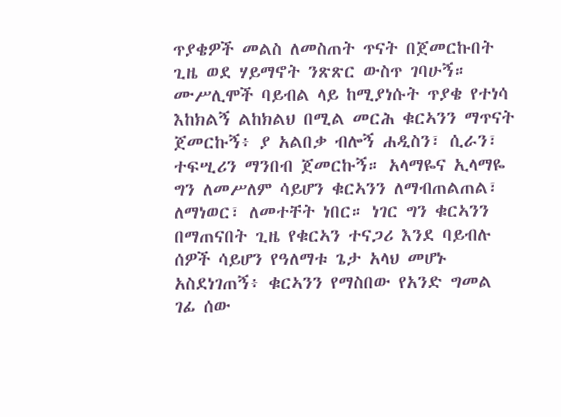ጥያቄዎች መልስ ለመስጠት ጥናት በጀመርኩበት ጊዜ ወደ ሃይማኖት ንጽጽር ውስጥ ገባሁኝ። ሙሥሊሞች ባይብል ላይ ከሚያነሱት ጥያቄ የተነሳ እከክልኝ ልከክልህ በሚል መርሕ ቁርኣንን ማጥናት ጀመርኩኝ፥ ያ አልበቃ ብሎኝ ሐዲስን፣ ሲራን፣ ተፍሢሪን ማንበብ ጀመርኩኝ። አላማዬና ኢላማዬ ግን ለመሥለም ሳይሆን ቁርኣንን ለማብጠልጠል፣ ለማነወር፣ ለመተቸት ነበር። ነገር ግን ቁርኣንን በማጠናበት ጊዜ የቁርኣን ተናጋሪ እንደ ባይብሉ ሰዎች ሳይሆን የዓለማቱ ጌታ አላህ መሆኑ አስደነገጠኝ፥ ቁርኣንን የማስበው የአንድ ግመል ገፊ ሰው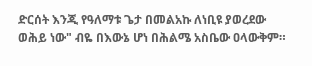ድርሰት እንጂ የዓለማቱ ጌታ በመልአኩ ለነቢዩ ያወረደው ወሕይ ነው" ብዬ በእውኔ ሆነ በሕልሜ አስቤው ዐላውቅም።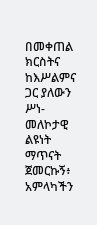በመቀጠል ክርስትና ከእሥልምና ጋር ያለውን ሥነ-መለኮታዊ ልዩነት ማጥናት ጀመርኩኝ፥ አምላካችን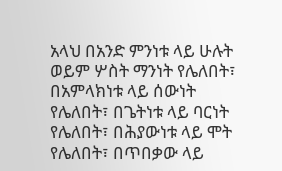አላህ በአንድ ምንነቱ ላይ ሁሉት ወይም ሦስት ማንነት የሌለበት፣ በአምላክነቱ ላይ ሰውነት የሌለበት፣ በጌትነቱ ላይ ባርነት የሌለበት፣ በሕያውነቱ ላይ ሞት የሌለበት፣ በጥበቃው ላይ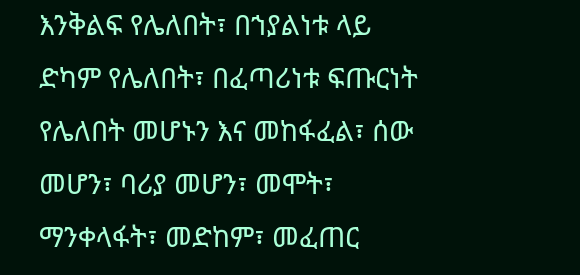እንቅልፍ የሌለበት፣ በኀያልነቱ ላይ ድካም የሌለበት፣ በፈጣሪነቱ ፍጡርነት የሌለበት መሆኑን እና መከፋፈል፣ ሰው መሆን፣ ባሪያ መሆን፣ መሞት፣ ማንቀላፋት፣ መድከም፣ መፈጠር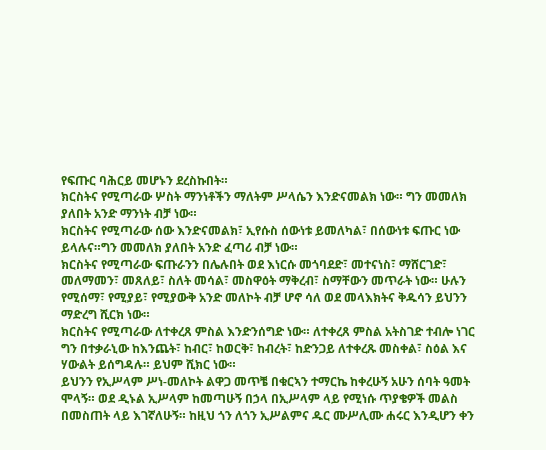የፍጡር ባሕርይ መሆኑን ደረስኩበት።
ክርስትና የሚጣራው ሦስት ማንነቶችን ማለትም ሥላሴን እንድናመልክ ነው። ግን መመለክ ያለበት አንድ ማንነት ብቻ ነው።
ክርስትና የሚጣራው ሰው እንድናመልክ፣ ኢየሱስ ሰውነቱ ይመለካል፣ በሰውነቱ ፍጡር ነው ይላሉና።ግን መመለክ ያለበት አንድ ፈጣሪ ብቻ ነው።
ክርስትና የሚጣራው ፍጡራንን በሌሉበት ወደ እነርሱ መጎባደድ፣ መተናነስ፣ ማሸርገድ፣ መለማመን፣ መጸለይ፣ ስለት መሳል፣ መስዋዕት ማቅረብ፣ ስማቸውን መጥራት ነው። ሁሉን የሚሰማ፣ የሚያይ፣ የሚያውቅ አንድ መለኮት ብቻ ሆኖ ሳለ ወደ መላእክትና ቅዱሳን ይህንን ማድረግ ሺርክ ነው።
ክርስትና የሚጣራው ለተቀረጸ ምስል እንድንሰግድ ነው። ለተቀረጸ ምስል አትስገድ ተብሎ ነገር ግን በተቃራኒው ከእንጨት፣ ከብር፣ ከወርቅ፣ ከብረት፣ ከድንጋይ ለተቀረጹ መስቀል፣ ስዕል እና ሃውልት ይሰግዳሉ። ይህም ሺክር ነው።
ይህንን የኢሥላም ሥነ-መለኮት ልዋጋ መጥቼ በቁርኣን ተማርኬ ከቀረሁኝ አሁን ሰባት ዓመት ሞላኝ። ወደ ዲኑል ኢሥላም ከመጣሁኝ በኃላ በኢሥላም ላይ የሚነሱ ጥያቄዎች መልስ በመስጠት ላይ እገኛለሁኝ። ከዚህ ጎን ለጎን ኢሥልምና ዱር ሙሥሊሙ ሐሩር እንዲሆን ቀን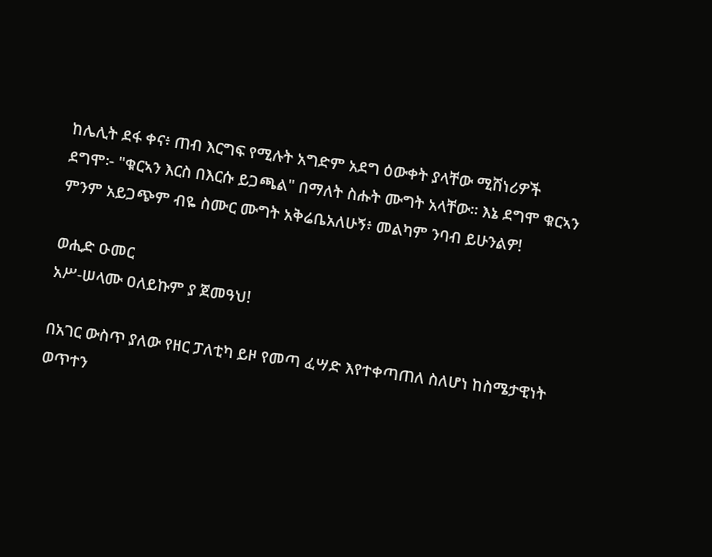ከሌሊት ደፋ ቀና፥ ጠብ እርግፍ የሚሉት አግድም አደግ ዕውቀት ያላቸው ሚሽነሪዎች ደግሞ፦ "ቁርኣን እርስ በእርሱ ይጋጫል" በማለት ስሑት ሙግት አላቸው። እኔ ደግሞ ቁርኣን ምንም አይጋጭም ብዬ ስሙር ሙግት አቅሬቤአለሁኝ፥ መልካም ንባብ ይሁንልዎ!

ወሒድ ዑመር
አሥ-ሠላሙ ዐለይኩም ያ ጀመዓህ!

በአገር ውስጥ ያለው የዘር ፓለቲካ ይዞ የመጣ ፈሣድ እየተቀጣጠለ ስለሆነ ከስሜታዊነት ወጥተን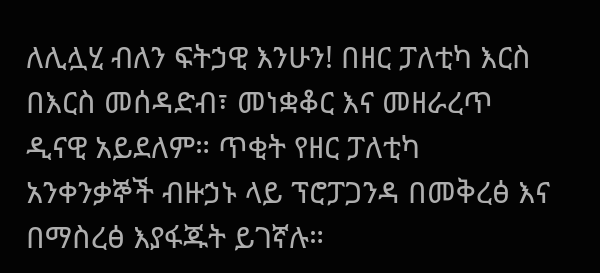ለሊሏሂ ብለን ፍትኃዊ እንሁን! በዘር ፓለቲካ እርስ በእርስ መሰዳድብ፣ መነቋቆር እና መዘራረጥ ዲናዊ አይደለም። ጥቂት የዘር ፓለቲካ አንቀንቃኞች ብዙኃኑ ላይ ፕሮፓጋንዳ በመቅረፅ እና በማስረፅ እያፋጁት ይገኛሉ።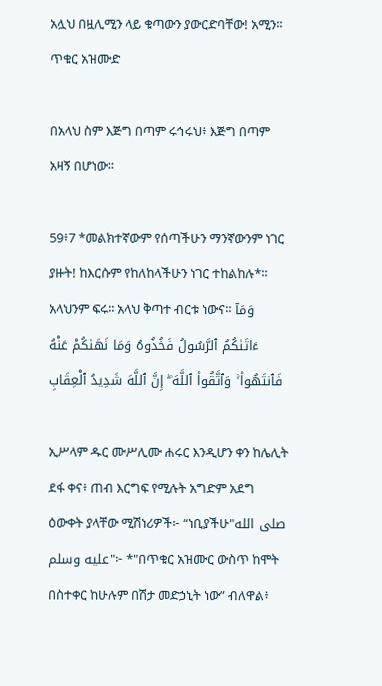አሏህ በዟሊሚን ላይ ቁጣውን ያውርድባቸው! አሚን።
ጥቁር አዝሙድ

በአላህ ስም እጅግ በጣም ሩኅሩህ፥ እጅግ በጣም አዛኝ በሆነው፡፡

59፥7 *መልክተኛውም የሰጣችሁን ማንኛውንም ነገር ያዙት! ከእርሱም የከለከላችሁን ነገር ተከልከሉ*፡፡ አላህንም ፍሩ፡፡ አላህ ቅጣተ ብርቱ ነውና። وَمَآ ءَاتَىٰكُمُ ٱلرَّسُولُ فَخُذُوهُ وَمَا نَهَىٰكُمْ عَنْهُ فَٱنتَهُوا۟ ۚ وَٱتَّقُوا۟ ٱللَّهَ ۖ إِنَّ ٱللَّهَ شَدِيدُ ٱلْعِقَابِ

ኢሥላም ዱር ሙሥሊሙ ሐሩር እንዲሆን ቀን ከሌሊት ደፋ ቀና፥ ጠብ እርግፍ የሚሉት አግድም አደግ ዕውቀት ያላቸው ሚሽነሪዎች፦ “ነቢያችሁ"صلى الله عليه وسلم"፦ *"በጥቁር አዝሙር ውስጥ ከሞት በስተቀር ከሁሉም በሽታ መድኃኒት ነው” ብለዋል፥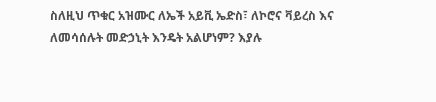ስለዚህ ጥቁር አዝሙር ለኤች አይቪ ኤድስ፣ ለኮሮና ቫይረስ እና ለመሳሰሉት መድኃኒት እንዴት አልሆነም? እያሉ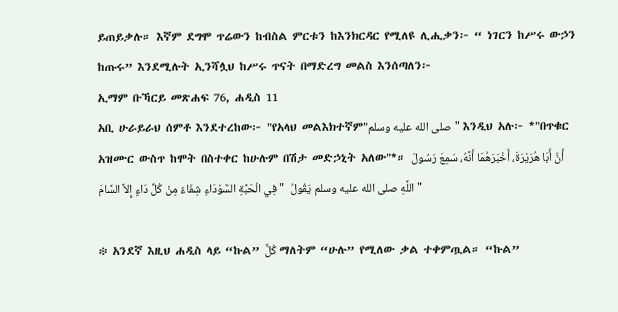ይጠይቃሉ። እኛም ደግሞ ጥሬውን ከብስል ምርቱን ከእንክርዳር የሚለዩ ሊሒቃን፦ “ ነገርን ከሥሩ ውኃን ከጡሩ” እንደሚሉት ኢንሻሏህ ከሥሩ ጥናት በማድረግ መልስ እንሰጣለን፦
ኢማም ቡኻርይ መጽሐፍ 76, ሐዲስ 11
አቢ ሁራይራህ ሰምቶ እንደተረከው፦ "የአላህ መልእክተኛም"صلى الله عليه وسلم" እንዲህ አሉ፦ *"በጥቁር አዝሙር ውስጥ ከሞት በስተቀር ከሁሉም በሽታ መድኃኒት አለው"*። أَنَّ أَبَا هُرَيْرَةَ، أَخْبَرَهُمَا أَنَّهُ، سَمِعَ رَسُولَ اللَّهِ صلى الله عليه وسلم يَقُولُ  " فِي الْحَبَّةِ السَّوْدَاءِ شِفَاءٌ مِنْ كُلِّ دَاءٍ إِلاَّ السَّامَ "

፨ አንደኛ እዚህ ሐዲስ ላይ “ኩል” كُلٌّ ማለትም “ሁሉ” የሚለው ቃል ተቀምጧል። “ኩል”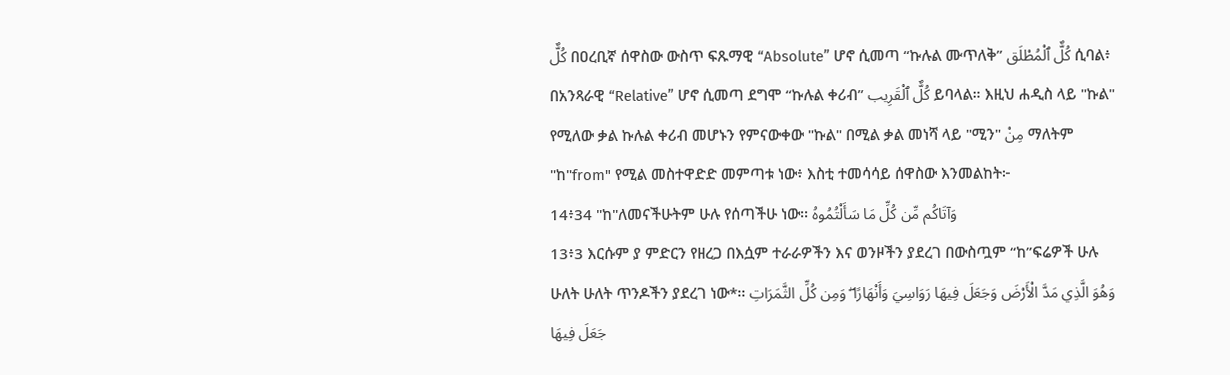كُلٌّ በዐረቢኛ ሰዋስው ውስጥ ፍጹማዊ “Absolute” ሆኖ ሲመጣ “ኩሉል ሙጥለቅ” كُلٌّ ٱلْمُطْلَق ሲባል፥ በአንጻራዊ “Relative” ሆኖ ሲመጣ ደግሞ “ኩሉል ቀሪብ” كُلٌّ ٱلْقَرِيب ይባላል። እዚህ ሐዲስ ላይ "ኩል" የሚለው ቃል ኩሉል ቀሪብ መሆኑን የምናውቀው "ኩል" በሚል ቃል መነሻ ላይ "ሚን" مِنْ ማለትም "ከ"from" የሚል መስተዋድድ መምጣቱ ነው፥ እስቲ ተመሳሳይ ሰዋስው እንመልከት፦
14፥34 "ከ"ለመናችሁትም ሁሉ የሰጣችሁ ነው፡፡ وَآتَاكُم مِّن كُلِّ مَا سَأَلْتُمُوهُ
13፥3 እርሱም ያ ምድርን የዘረጋ በእሷም ተራራዎችን እና ወንዞችን ያደረገ በውስጧም “ከ”ፍሬዎች ሁሉ ሁለት ሁለት ጥንዶችን ያደረገ ነው*፡፡ وَهُوَ الَّذِي مَدَّ الْأَرْضَ وَجَعَلَ فِيهَا رَوَاسِيَ وَأَنْهَارًا ۖ وَمِن كُلِّ الثَّمَرَاتِ جَعَلَ فِيهَا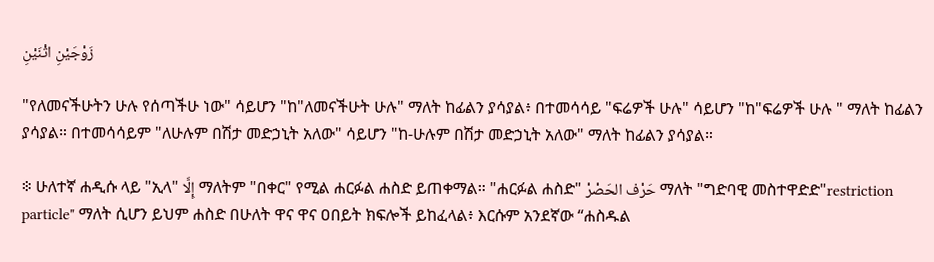زَوْجَيْنِ اثْنَيْنِ

"የለመናችሁትን ሁሉ የሰጣችሁ ነው" ሳይሆን "ከ"ለመናችሁት ሁሉ" ማለት ከፊልን ያሳያል፥ በተመሳሳይ "ፍሬዎች ሁሉ" ሳይሆን "ከ"ፍሬዎች ሁሉ " ማለት ከፊልን ያሳያል። በተመሳሳይም "ለሁሉም በሽታ መድኃኒት አለው" ሳይሆን "ከ-ሁሉም በሽታ መድኃኒት አለው" ማለት ከፊልን ያሳያል።

፨ ሁለተኛ ሐዲሱ ላይ "ኢላ" إِلَّا ማለትም "በቀር" የሚል ሐርፉል ሐስድ ይጠቀማል። "ሐርፉል ሐስድ" حَرْف الحَصْرْ ማለት "ግድባዊ መስተዋድድ"restriction particle" ማለት ሲሆን ይህም ሐስድ በሁለት ዋና ዋና ዐበይት ክፍሎች ይከፈላል፥ እርሱም አንደኛው “ሐስዱል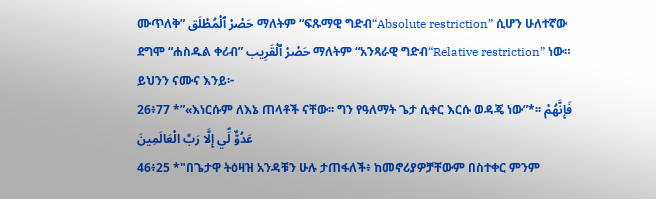ሙጥለቅ” حَصْرْ ٱلْمُطْلَق ማለትም “ፍጹማዊ ግድብ“Absolute restriction” ሲሆን ሁለተኛው ደግሞ “ሐስዱል ቀሪብ” حَصْرْ ٱلْقَرِيب ማለትም “አንጻራዊ ግድብ“Relative restriction” ነው። ይህንን ናሙና እንይ፦
26፥77 *”«እነርሱም ለእኔ ጠላቶች ናቸው፡፡ ግን የዓለማት ጌታ ሲቀር እርሱ ወዳጄ ነው”*፡፡ فَإِنَّهُمْ عَدُوٌّ لِّي إِلَّا رَبَّ الْعَالَمِينَ
46፥25 *"በጌታዋ ትዕዛዝ አንዳቹን ሁሉ ታጠፋለች፥ ከመኖሪያዎቻቸውም በስተቀር ምንም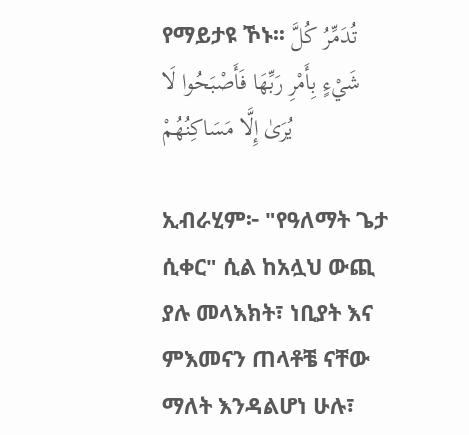የማይታዩ ኾኑ፡፡ تُدَمِّرُ كُلَّ شَيْءٍ بِأَمْرِ رَبِّهَا فَأَصْبَحُوا لَا يُرَىٰ إِلَّا مَسَاكِنُهُمْ

ኢብራሂም፦ "የዓለማት ጌታ ሲቀር" ሲል ከአሏህ ውጪ ያሉ መላእክት፣ ነቢያት እና ምእመናን ጠላቶቼ ናቸው ማለት እንዳልሆነ ሁሉ፣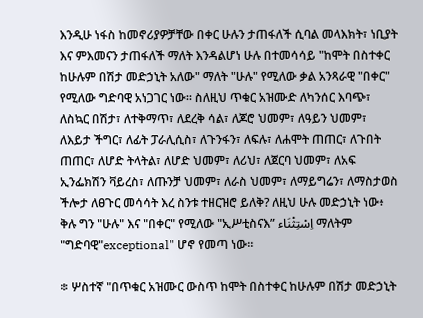እንዲሁ ነፋስ ከመኖሪያዎቻቸው በቀር ሁሉን ታጠፋለች ሲባል መላእክት፣ ነቢያት እና ምእመናን ታጠፋለች ማለት እንዳልሆነ ሁሉ በተመሳሳይ "ከሞት በስተቀር ከሁሉም በሽታ መድኃኒት አለው" ማለት "ሁሉ" የሚለው ቃል አንጻራዊ "በቀር" የሚለው ግድባዊ አነጋገር ነው። ስለዚህ ጥቁር አዝሙድ ለካንሰር እባጭ፣ ለስኳር በሽታ፣ ለተቅማጥ፣ ለደረቅ ሳል፣ ለጆሮ ህመም፣ ለዓይን ህመም፣ ለእይታ ችግር፣ ለፊት ፓራሊሲስ፣ ለጉንፋን፣ ለፍሉ፣ ለሐሞት ጠጠር፣ ለጉበት ጠጠር፣ ለሆድ ትላትል፣ ለሆድ ህመም፣ ለሪህ፣ ለጀርባ ህመም፣ ለአፍ ኢንፌክሽን ቫይረስ፣ ለጡንቻ ህመም፣ ለራስ ህመም፣ ለማይግሬን፣ ለማስታወስ ችሎታ ለፀጉር መሳሳት እረ ስንቱ ተዘርዝሮ ይለቅ? ለዚህ ሁሉ መድኃኒት ነው፥ ቅሉ ግን "ሁሉ" እና "በቀር" የሚለው "ኢሥቲስናእ” اِسْتِثْنَاء ማለትም "ግድባዊ"exceptional" ሆኖ የመጣ ነው።

፨ ሦስተኛ "በጥቁር አዝሙር ውስጥ ከሞት በስተቀር ከሁሉም በሽታ መድኃኒት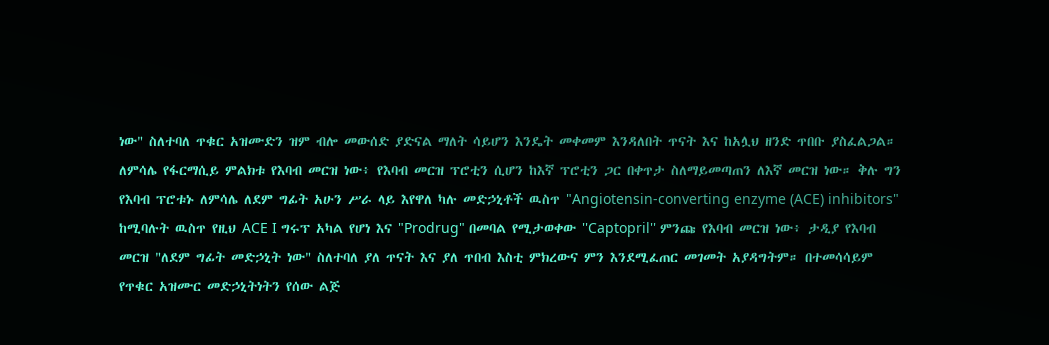ነው" ስለተባለ ጥቁር አዝሙድን ዝም ብሎ መውሰድ ያድናል ማለት ሳይሆን እንዴት መቀመም እንዳለበት ጥናት እና ከአሏህ ዘንድ ጥበቡ ያስፈልጋል። ለምሳሌ የፋርማሲይ ምልክቱ የእባብ መርዝ ነው፥ የእባብ መርዝ ፕሮቲን ሲሆን ከእኛ ፕሮቲን ጋር በቀጥታ ስለማይመጣጠን ለእኛ መርዝ ነው። ቅሉ ግን የእባብ ፕሮቱኑ ለምሳሌ ለደም ግፊት አሁን ሥራ ላይ እየዋለ ካሉ መድኃኒቶች ዉስጥ "Angiotensin-converting enzyme (ACE) inhibitors" ከሚባሉት ዉስጥ የዚህ ACE I ግሩፕ አካል የሆነ እና "Prodrug" በመባል የሚታወቀው ''Captopril'' ምንጩ የእባብ መርዝ ነው፥ ታዲያ የእባብ መርዝ "ለደም ግፊት መድኃኒት ነው" ስለተባለ ያለ ጥናት እና ያለ ጥበብ እስቲ ምክረውና ምን እንደሚፈጠር መገመት አያዳግትም። በተመሳሳይም የጥቁር አዝሙር መድኃኒትነትን የሰው ልጅ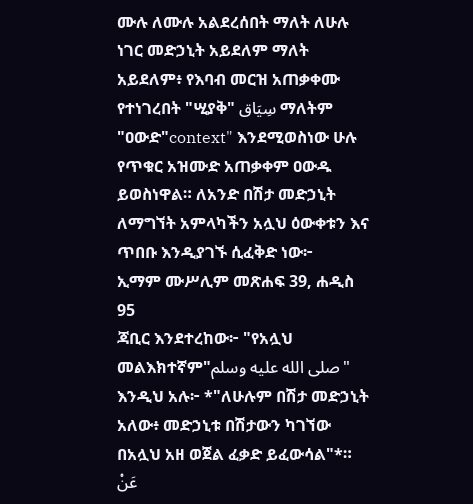ሙሉ ለሙሉ አልደረሰበት ማለት ለሁሉ ነገር መድኃኒት አይደለም ማለት አይደለም፥ የእባብ መርዝ አጠቃቀሙ የተነገረበት "ሢያቅ" سِيَاق ማለትም "ዐውድ"context" እንደሚወስነው ሁሉ የጥቁር አዝሙድ አጠቃቀም ዐውዱ ይወስነዋል። ለአንድ በሽታ መድኃኒት ለማግኘት አምላካችን አሏህ ዕውቀቱን እና ጥበቡ እንዲያገኙ ሲፈቅድ ነው፦
ኢማም ሙሥሊም መጽሐፍ 39, ሐዲስ 95
ጃቢር እንደተረከው፦ "የአሏህ መልእክተኛም"صلى الله عليه وسلم" እንዲህ አሉ፦ *"ለሁሉም በሽታ መድኃኒት አለው፥ መድኃኒቱ በሽታውን ካገኘው በአሏህ አዘ ወጀል ፈቃድ ይፈውሳል"*። عَنْ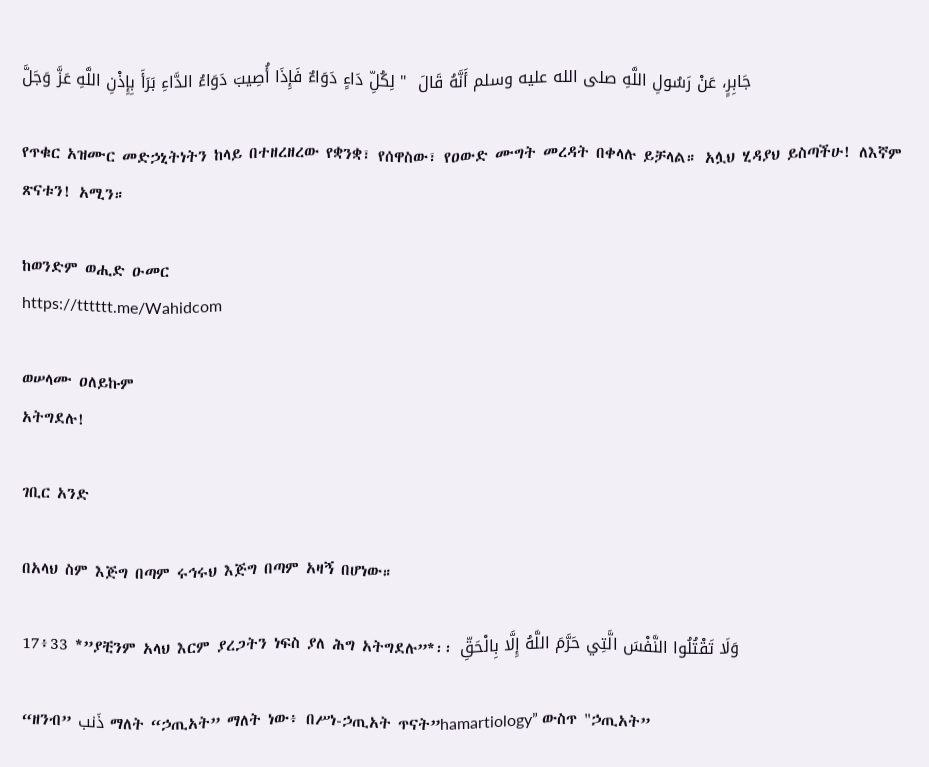جَابِرٍ، عَنْ رَسُولِ اللَّهِ صلى الله عليه وسلم أَنَّهُ قَالَ  " لِكُلِّ دَاءٍ دَوَاءٌ فَإِذَا أُصِيبَ دَوَاءُ الدَّاءِ بَرَأَ بِإِذْنِ اللَّهِ عَزَّ وَجَلَّ

የጥቁር አዝሙር መድኃኒትነትን ከላይ በተዘረዘረው የቋንቋ፣ የሰዋስው፣ የዐውድ ሙግት መረዳት በቀላሉ ይቻላል። አሏህ ሂዳያህ ይስጣችሁ! ለእኛም ጽናቱን! አሚን።

ከወንድም ወሒድ ዑመር
https://tttttt.me/Wahidcom

ወሠላሙ ዐለይኩም
አትግደሉ!

ገቢር አንድ

በአላህ ስም እጅግ በጣም ሩኅሩህ እጅግ በጣም አዛኝ በሆነው።

17፥33 *”ያቺንም አላህ እርም ያረጋትን ነፍስ ያለ ሕግ አትግደሉ”*፡፡ وَلَا تَقْتُلُوا النَّفْسَ الَّتِي حَرَّمَ اللَّهُ إِلَّا بِالْحَقِّ

“ዘንብ” ذَنب ማለት “ኃጢአት” ማለት ነው፥ በሥነ-ኃጢአት ጥናት”hamartiology” ውስጥ "ኃጢአት”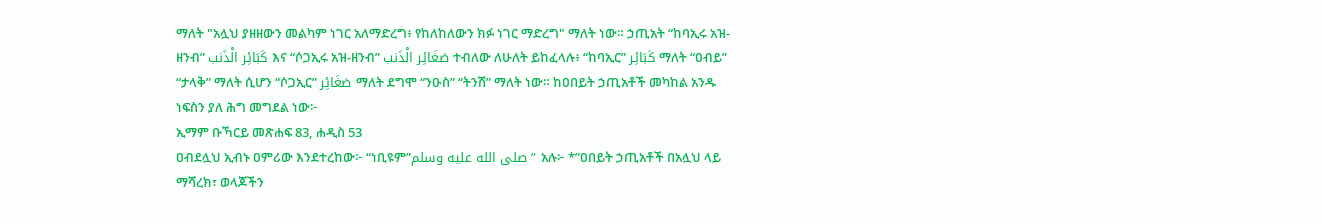ማለት "አሏህ ያዘዘውን መልካም ነገር አለማድረግ፥ የከለከለውን ክፉ ነገር ማድረግ" ማለት ነው። ኃጢአት “ከባኢሩ አዝ-ዘንብ” كَبَائِر الْذَنب እና “ሶጋኢሩ አዝ-ዘንብ” صَغَائِر الْذَنب ተብለው ለሁለት ይከፈላሉ፥ “ከባኢር” كَبَائِر ማለት “ዐብይ” “ታላቅ” ማለት ሲሆን “ሶጋኢር” صَغَائِر ማለት ደግሞ “ንዑስ” “ትንሽ” ማለት ነው። ከዐበይት ኃጢአቶች መካከል አንዱ ነፍስን ያለ ሕግ መግደል ነው፦
ኢማም ቡኻርይ መጽሐፍ 83, ሐዲስ 53
ዐብደሏህ ኢብኑ ዐምሪው እንደተረከው፦ “ነቢዩም”صلى الله عليه وسلم” አሉ፦ *”ዐበይት ኃጢአቶች በአሏህ ላይ ማሻረክ፣ ወላጆችን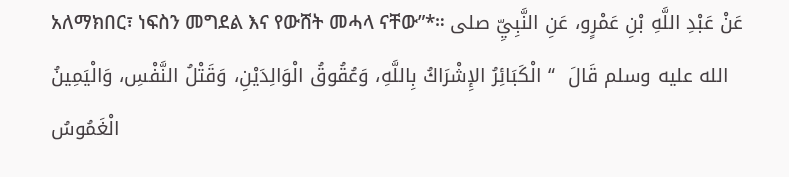አለማክበር፣ ነፍስን መግደል እና የውሸት መሓላ ናቸው”*። عَنْ عَبْدِ اللَّهِ بْنِ عَمْرٍو، عَنِ النَّبِيِّ صلى الله عليه وسلم قَالَ  “ الْكَبَائِرُ الإِشْرَاكُ بِاللَّهِ، وَعُقُوقُ الْوَالِدَيْنِ، وَقَتْلُ النَّفْسِ، وَالْيَمِينُ الْغَمُوسُ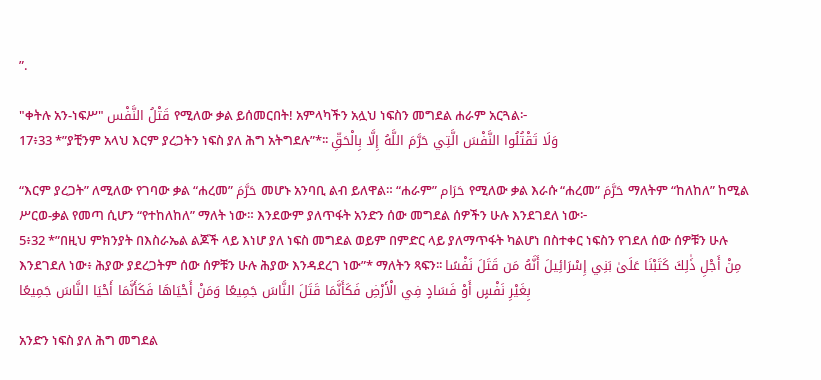”.

"ቀትሉ አን-ነፍሥ" قَتْلُ النَّفْس የሚለው ቃል ይሰመርበት! አምላካችን አሏህ ነፍስን መግደል ሐራም አርጓል፦
17፥33 *”ያቺንም አላህ እርም ያረጋትን ነፍስ ያለ ሕግ አትግደሉ”*፡፡ وَلَا تَقْتُلُوا النَّفْسَ الَّتِي حَرَّمَ اللَّهُ إِلَّا بِالْحَقِّ

“እርም ያረጋት” ለሚለው የገባው ቃል “ሐረመ” حَرَّمَ መሆኑ አንባቢ ልብ ይለዋል። “ሐራም” حَرَام የሚለው ቃል እራሱ “ሐረመ” حَرَّمَ ማለትም “ከለከለ” ከሚል ሥርወ-ቃል የመጣ ሲሆን “የተከለከለ” ማለት ነው። እንደውም ያለጥፋት አንድን ሰው መግደል ሰዎችን ሁሉ እንደገደለ ነው፦
5፥32 *”በዚህ ምክንያት በእስራኤል ልጆች ላይ እነሆ ያለ ነፍስ መግደል ወይም በምድር ላይ ያለማጥፋት ካልሆነ በስተቀር ነፍስን የገደለ ሰው ሰዎቹን ሁሉ እንደገደለ ነው፥ ሕያው ያደረጋትም ሰው ሰዎቹን ሁሉ ሕያው እንዳደረገ ነው”* ማለትን ጻፍን፡፡ مِنْ أَجْلِ ذَٰلِكَ كَتَبْنَا عَلَىٰ بَنِي إِسْرَائِيلَ أَنَّهُ مَن قَتَلَ نَفْسًا بِغَيْرِ نَفْسٍ أَوْ فَسَادٍ فِي الْأَرْضِ فَكَأَنَّمَا قَتَلَ النَّاسَ جَمِيعًا وَمَنْ أَحْيَاهَا فَكَأَنَّمَا أَحْيَا النَّاسَ جَمِيعًا

አንድን ነፍስ ያለ ሕግ መግደል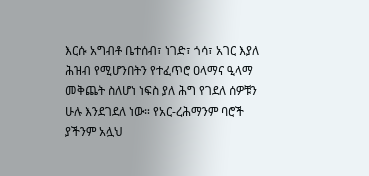እርሱ አግብቶ ቤተሰብ፣ ነገድ፣ ጎሳ፣ አገር እያለ ሕዝብ የሚሆንበትን የተፈጥሮ ዐላማና ዒላማ መቅጨት ስለሆነ ነፍስ ያለ ሕግ የገደለ ሰዎቹን ሁሉ እንደገደለ ነው። የአር-ረሕማንም ባሮች ያችንም አሏህ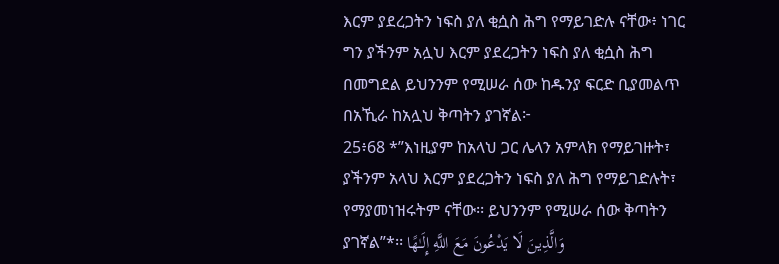እርም ያደረጋትን ነፍስ ያለ ቂሷስ ሕግ የማይገድሉ ናቸው፥ ነገር ግን ያችንም አሏህ እርም ያደረጋትን ነፍስ ያለ ቂሷስ ሕግ በመግደል ይህንንም የሚሠራ ሰው ከዱንያ ፍርድ ቢያመልጥ በአኺራ ከአሏህ ቅጣትን ያገኛል፦
25፥68 *”እነዚያም ከአላህ ጋር ሌላን አምላክ የማይገዙት፣ ያችንም አላህ እርም ያደረጋትን ነፍስ ያለ ሕግ የማይገድሉት፣ የማያመነዝሩትም ናቸው፡፡ ይህንንም የሚሠራ ሰው ቅጣትን ያገኛል”*፡፡ وَالَّذِينَ لَا يَدْعُونَ مَعَ اللَّهِ إِلَـٰهًا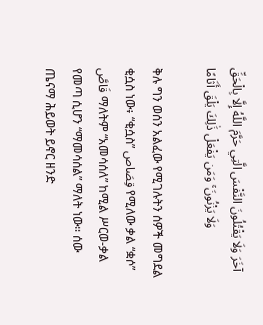آخَرَ وَلَا يَقْتُلُونَ النَّفْسَ الَّتِي حَرَّمَ اللَّهُ إِلَّا بِالْحَقِّ وَلَا يَزْنُونَ ۚ وَمَن يَفْعَلْ ذَٰلِكَ يَلْقَ أَثَامًا

ቅሉ ግን ወሰን አልፈው የሚገሉትን ሰዎች መግደል ቂሷስ ነው፥ “ቂሷስ” قِصَاص የሚለው ቃል “ቋሶ” قَاصَّ ማለትም “አመሳሰለ” ከሚል ሥርወ-ቃል የመጣ ሲሆን “ማመሳሰል” ማለት ነው። ሰው ጤናማ ሕይወት ይኖር ዘንድ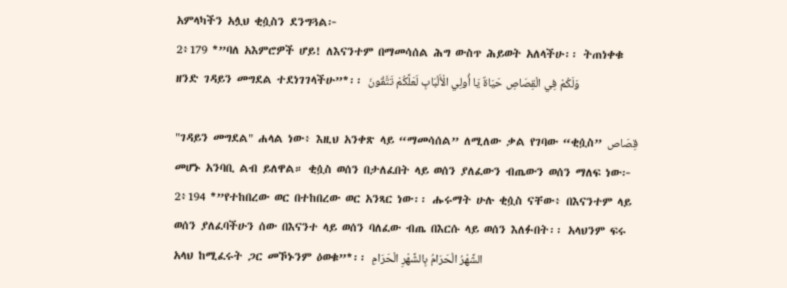አምላካችን አሏህ ቂሷስን ደንግጓል፦
2፥179 *”ባለ አእምሮዎች ሆይ! ለእናንተም በማመሳሰል ሕግ ውስጥ ሕይወት አለላችሁ፡፡ ትጠነቀቁ ዘንድ ገዳይን መግደል ተደነገገላችሁ”*፡፡ وَلَكُمْ فِي الْقِصَاصِ حَيَاةٌ يَا أُولِي الْأَلْبَابِ لَعَلَّكُمْ تَتَّقُونَ

"ገዳይን መግደል" ሐላል ነው፥ እዚህ አንቀጽ ላይ “ማመሳሰል” ለሚለው ቃል የገባው “ቂሷስ” قِصَاص መሆኑ አንባቢ ልብ ይለዋል። ቂሷስ ወሰን በታለፈበት ላይ ወሰን ያለፈውን ብጤውን ወሰን ማለፍ ነው፦
2፥194 *”የተከበረው ወር በተከበረው ወር አንጻር ነው፡፡ ሑሩማት ሁሉ ቂሷስ ናቸው፥ በእናንተም ላይ ወሰን ያለፈባችሁን ሰው በእናንተ ላይ ወሰን ባለፈው ብጤ በእርሱ ላይ ወሰን እለፉበት፡፡ አላህንም ፍሩ አላህ ከሚፈሩት ጋር መኾኑንም ዕወቁ”*፡፡ الشَّهْرُ الْحَرَامُ بِالشَّهْرِ الْحَرَامِ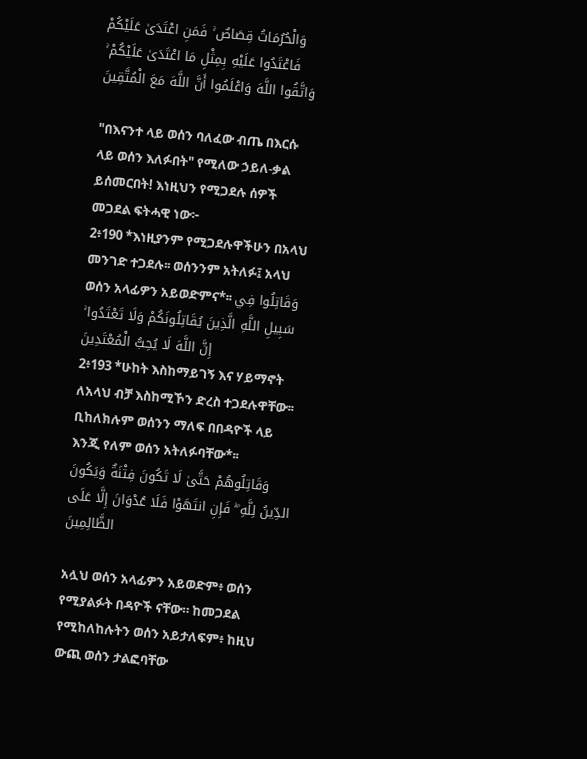وَالْحُرُمَاتُ قِصَاصٌ ۚ فَمَنِ اعْتَدَىٰ عَلَيْكُمْ فَاعْتَدُوا عَلَيْهِ بِمِثْلِ مَا اعْتَدَىٰ عَلَيْكُمْ ۚ وَاتَّقُوا اللَّهَ وَاعْلَمُوا أَنَّ اللَّهَ مَعَ الْمُتَّقِينَ

"በእናንተ ላይ ወሰን ባለፈው ብጤ በእርሱ ላይ ወሰን እለፉበት" የሚለው ኃይለ-ቃል ይሰመርበት! እነዚህን የሚጋደሉ ሰዎች መጋደል ፍትሓዊ ነው፦
2፥190 *እነዚያንም የሚጋደሉዋችሁን በአላህ መንገድ ተጋደሉ፡፡ ወሰንንም አትለፉ፤ አላህ ወሰን አላፊዎን አይወድምና*፡፡ وَقَاتِلُوا فِي سَبِيلِ اللَّهِ الَّذِينَ يُقَاتِلُونَكُمْ وَلَا تَعْتَدُوا ۚ إِنَّ اللَّهَ لَا يُحِبُّ الْمُعْتَدِينَ
2፥193 *ሁከት እስከማይገኝ እና ሃይማኖት ለአላህ ብቻ እስከሚኾን ድረስ ተጋደሉዋቸው፡፡ ቢከለክሉም ወሰንን ማለፍ በበዳዮች ላይ እንጂ የለም ወሰን አትለፉባቸው*፡፡ وَقَاتِلُوهُمْ حَتَّىٰ لَا تَكُونَ فِتْنَةٌ وَيَكُونَ الدِّينُ لِلَّهِ ۖ فَإِنِ انتَهَوْا فَلَا عُدْوَانَ إِلَّا عَلَى الظَّالِمِينَ

አሏህ ወሰን አላፊዎን አይወድም፥ ወሰን የሚያልፉት በዳዮች ናቸው። ከመጋደል የሚከለከሉትን ወሰን አይታለፍም፥ ከዚህ ውጪ ወሰን ታልፎባቸው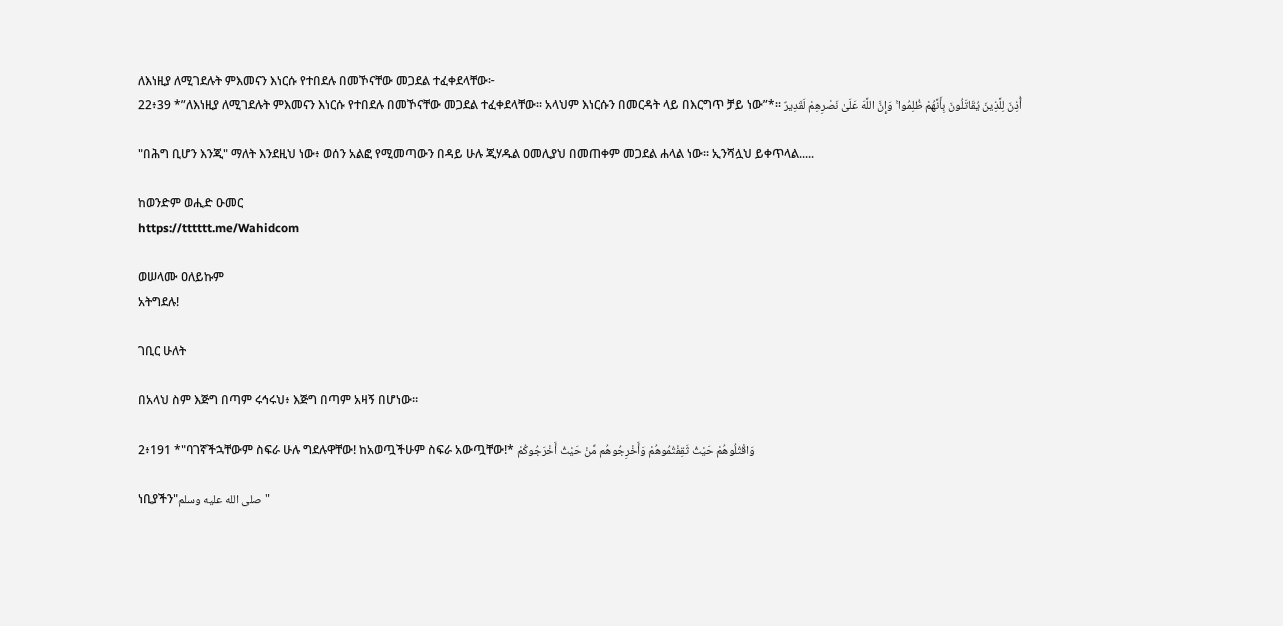ለእነዚያ ለሚገደሉት ምእመናን እነርሱ የተበደሉ በመኾናቸው መጋደል ተፈቀደላቸው፦
22፥39 *”ለእነዚያ ለሚገደሉት ምእመናን እነርሱ የተበደሉ በመኾናቸው መጋደል ተፈቀደላቸው፡፡ አላህም እነርሱን በመርዳት ላይ በእርግጥ ቻይ ነው”*፡፡ أُذِنَ لِلَّذِينَ يُقَاتَلُونَ بِأَنَّهُمْ ظُلِمُوا ۚ وَإِنَّ اللَّهَ عَلَىٰ نَصْرِهِمْ لَقَدِيرٌ

"በሕግ ቢሆን እንጂ" ማለት እንደዚህ ነው፥ ወሰን አልፎ የሚመጣውን በዳይ ሁሉ ጂሃዱል ዐመሊያህ በመጠቀም መጋደል ሐላል ነው። ኢንሻሏህ ይቀጥላል.....

ከወንድም ወሒድ ዑመር
https://tttttt.me/Wahidcom

ወሠላሙ ዐለይኩም
አትግደሉ!

ገቢር ሁለት

በአላህ ስም እጅግ በጣም ሩኅሩህ፥ እጅግ በጣም አዛኝ በሆነው።

2፥191 *"ባገኛችኋቸውም ስፍራ ሁሉ ግደሉዋቸው! ከአወጧችሁም ስፍራ አውጧቸው!* وَاقْتُلُوهُمْ حَيْثُ ثَقِفْتُمُوهُمْ وَأَخْرِجُوهُم مِّنْ حَيْثُ أَخْرَجُوكُمْ

ነቢያችን"صلى الله عليه وسلم"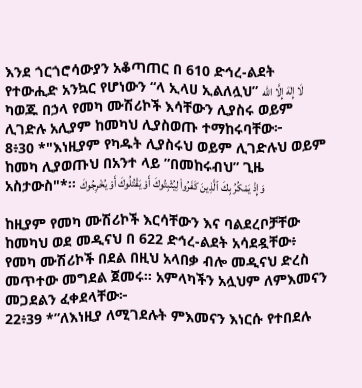እንደ ጎርጎሮሳውያን አቆጣጠር በ 610 ድኅረ-ልደት የተውሒድ አንኳር የሆነውን “ላ ኢላሀ ኢልለሏህ” لَا إِلٰهَ إِلَّا اللّٰه ካወጁ በኃላ የመካ ሙሽሪኮች እሳቸውን ሊያስሩ ወይም ሊገድሉ አሊያም ከመካህ ሊያስወጡ ተማከሩባቸው፦
8፥30 *"እነዚያም የካዱት ሊያስሩህ ወይም ሊገድሉህ ወይም ከመካ ሊያወጡህ በአንተ ላይ ”በመከሩብህ” ጊዜ አስታውስ"*፡፡ وَإِذْ يَمْكُرُ بِكَ ٱلَّذِينَ كَفَرُوا۟ لِيُثْبِتُوكَ أَوْ يَقْتُلُوكَ أَوْ يُخْرِجُوكَ

ከዚያም የመካ ሙሽሪኮች እርሳቸውን እና ባልደረቦቻቸው ከመካህ ወደ መዲናህ በ 622 ድኅረ-ልደት አሳደዷቸው፥ የመካ ሙሽሪኮች በደል በዚህ አላበቃ ብሎ መዲናህ ድረስ መጥተው መግደል ጀመሩ። አምላካችን አሏህም ለምእመናን መጋደልን ፈቀደላቸው፦
22፥39 *”ለእነዚያ ለሚገደሉት ምእመናን እነርሱ የተበደሉ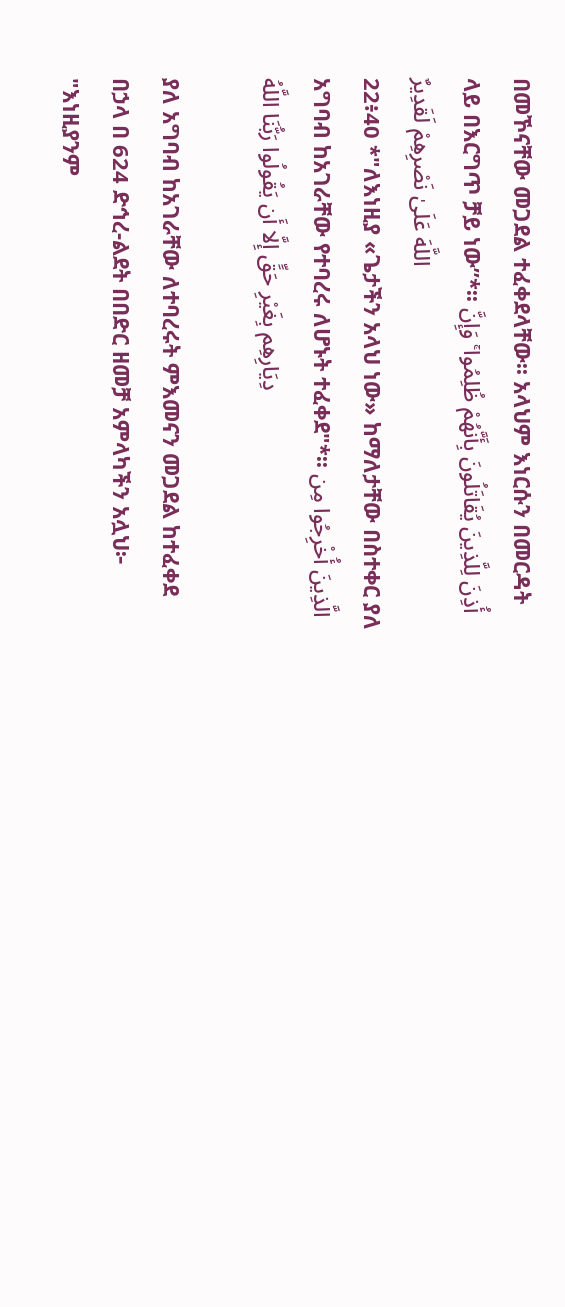በመኾናቸው መጋደል ተፈቀደላቸው፡፡ አላህም እነርሱን በመርዳት ላይ በእርግጥ ቻይ ነው”*፡፡ أُذِنَ لِلَّذِينَ يُقَاتَلُونَ بِأَنَّهُمْ ظُلِمُوا ۚ وَإِنَّ اللَّهَ عَلَىٰ نَصْرِهِمْ لَقَدِيرٌ
22፥40 *"ለእነዚያ «ጌታችን አላህ ነው» ከማለታቸው በስተቀር ያለ አግባብ ከአገራቸው የተባረሩ ለሆኑት ተፈቀደ"*፡፡ الَّذِينَ أُخْرِجُوا مِن دِيَارِهِم بِغَيْرِ حَقٍّ إِلَّا أَن يَقُولُوا رَبُّنَا اللَّهُ

ያለ አግባብ ከአገራቸው ለተባረሩት ምእመናን መጋደል ከተፈቀደ በኃላ በ 624 ድኅረ-ልደት በበድር ዘመቻ አምላካችን አሏህ፦ "እነዚያንም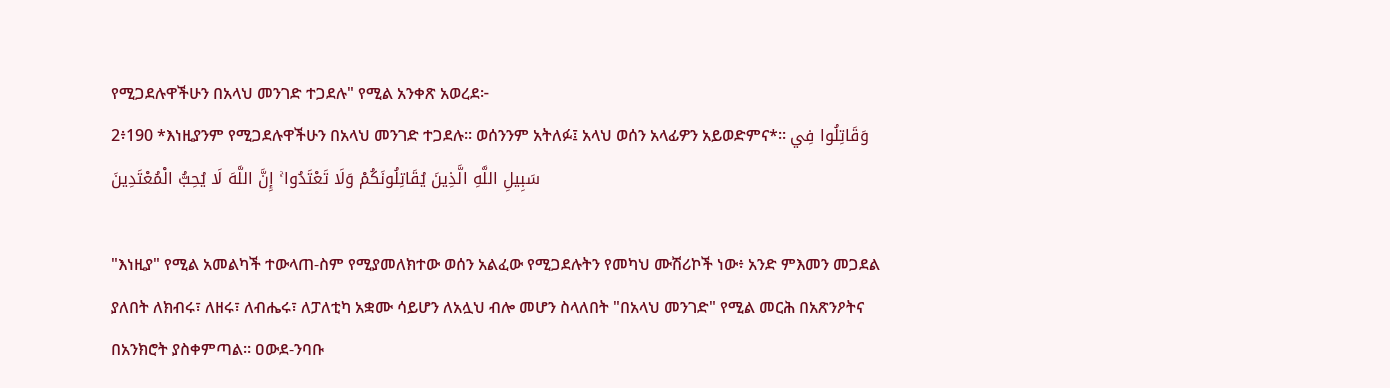የሚጋደሉዋችሁን በአላህ መንገድ ተጋደሉ" የሚል አንቀጽ አወረደ፦
2፥190 *እነዚያንም የሚጋደሉዋችሁን በአላህ መንገድ ተጋደሉ፡፡ ወሰንንም አትለፉ፤ አላህ ወሰን አላፊዎን አይወድምና*፡፡ وَقَاتِلُوا فِي سَبِيلِ اللَّهِ الَّذِينَ يُقَاتِلُونَكُمْ وَلَا تَعْتَدُوا ۚ إِنَّ اللَّهَ لَا يُحِبُّ الْمُعْتَدِينَ

"እነዚያ" የሚል አመልካች ተውላጠ-ስም የሚያመለክተው ወሰን አልፈው የሚጋደሉትን የመካህ ሙሽሪኮች ነው፥ አንድ ምእመን መጋደል ያለበት ለክብሩ፣ ለዘሩ፣ ለብሔሩ፣ ለፓለቲካ አቋሙ ሳይሆን ለአሏህ ብሎ መሆን ስላለበት "በአላህ መንገድ" የሚል መርሕ በአጽንዖትና በአንክሮት ያስቀምጣል። ዐውደ-ንባቡ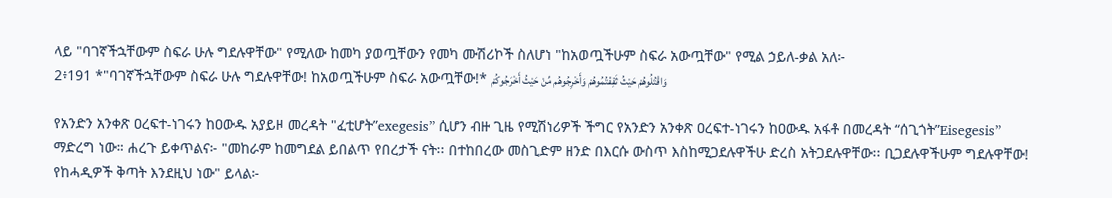ላይ "ባገኛችኋቸውም ስፍራ ሁሉ ግደሉዋቸው" የሚለው ከመካ ያወጧቸውን የመካ ሙሽሪኮች ስለሆነ "ከአወጧችሁም ስፍራ አውጧቸው" የሚል ኃይለ-ቃል አለ፦
2፥191 *"ባገኛችኋቸውም ስፍራ ሁሉ ግደሉዋቸው! ከአወጧችሁም ስፍራ አውጧቸው!* وَاقْتُلُوهُمْ حَيْثُ ثَقِفْتُمُوهُمْ وَأَخْرِجُوهُم مِّنْ حَيْثُ أَخْرَجُوكُمْ

የአንድን አንቀጽ ዐረፍተ-ነገሩን ከዐውዱ አያይዞ መረዳት "ፈቲሆት”exegesis” ሲሆን ብዙ ጊዜ የሚሽነሪዎች ችግር የአንድን አንቀጽ ዐረፍተ-ነገሩን ከዐውዱ አፋቶ በመረዳት “ሰጊጎት”Eisegesis” ማድረግ ነው። ሐረጉ ይቀጥልና፦ "መከራም ከመግደል ይበልጥ የበረታች ናት፡፡ በተከበረው መስጊድም ዘንድ በእርሱ ውስጥ እስከሚጋደሉዋችሁ ድረስ አትጋደሉዋቸው፡፡ ቢጋደሉዋችሁም ግደሉዋቸው! የከሓዲዎች ቅጣት እንደዚህ ነው" ይላል፦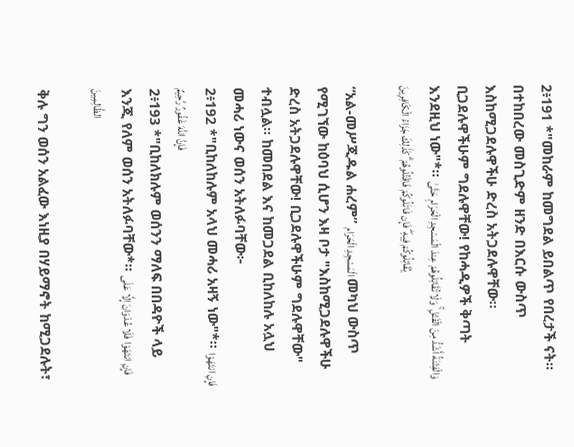2፥191 *"መከራም ከመግደል ይበልጥ የበረታች ናት፡፡ በተከበረው መስጊድም ዘንድ በእርሱ ውስጥ እስከሚጋደሉዋችሁ ድረስ አትጋደሉዋቸው፡፡ ቢጋደሉዋችሁም ግደሉዋቸው! የከሓዲዎች ቅጣት እንደዚህ ነው"*፡፡ وَالْفِتْنَةُ أَشَدُّ مِنَ الْقَتْلِ ۚ وَلَا تُقَاتِلُوهُمْ عِندَ الْمَسْجِدِ الْحَرَامِ حَتَّىٰ يُقَاتِلُوكُمْ فِيهِ ۖ فَإِن قَاتَلُوكُمْ فَاقْتُلُوهُمْ ۗ كَذَٰلِكَ جَزَاءُ الْكَافِرِينَ

“አል-መሥጂዱል ሐረም” الْمَسْجِدِ الْحَرَام መካህ ውስጥ የሚገኘው ከዕባህ ሲሆን እዛ ቦታ "እስከሚጋደሉዋችሁ ድረስ አትጋደሉዋቸው! ቢጋደሉዋችሁም ግደሉዋቸው" ተብሏል። ከመበደል እና ከመጋደል ቢከለከሉ አሏህ መሓሪ ነውና ወሰን አትለፉባቸው፦
2፥192 *"ቢከለከሉም አላህ መሓሪ አዛኝ ነው"*፡፡ فَإِنِ انتَهَوْا فَإِنَّ اللَّهَ غَفُورٌ رَّحِيمٌ
2፥193 *"ቢከለክሉም ወሰንን ማለፍ በበዳዮች ላይ እንጂ የለም ወሰን አትለፉባቸው*፡፡ فَإِنِ انتَهَوْا فَلَا عُدْوَانَ إِلَّا عَلَى الظَّالِمِينَ

ቅሉ ግን ወሰን አልፈው እነዚያ በሃይማኖት ከሚጋደሉት፣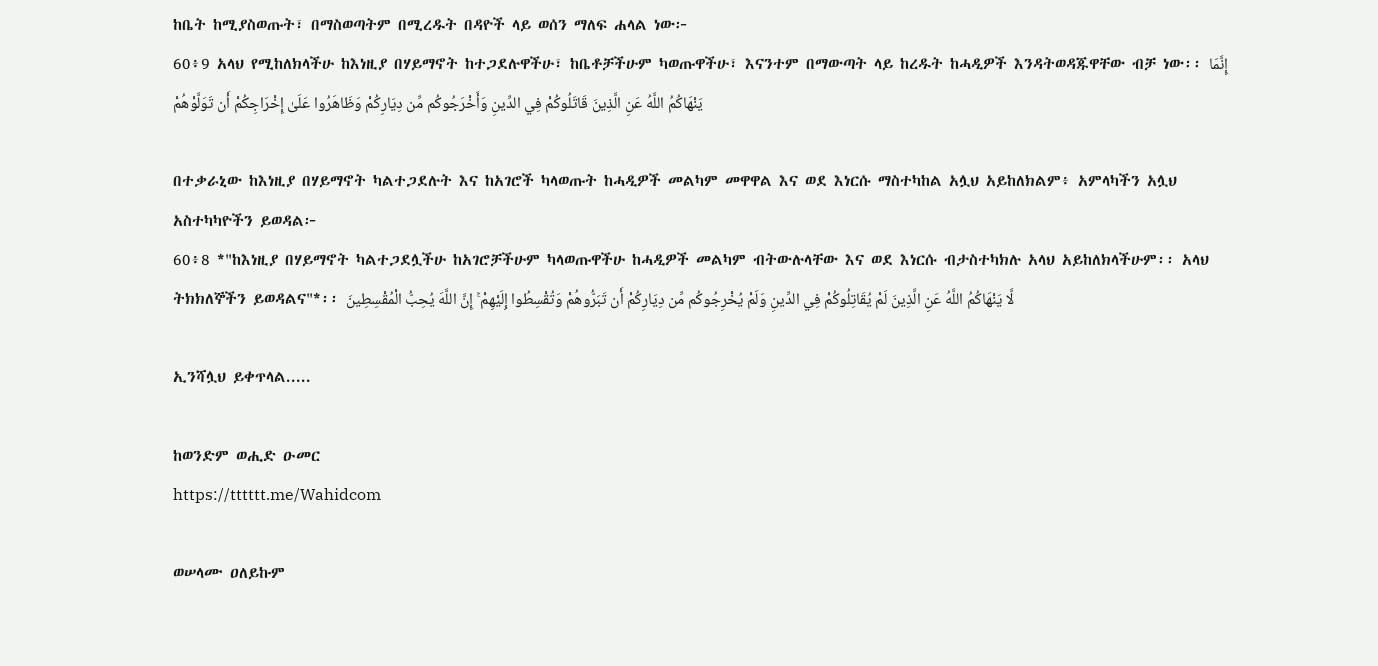ከቤት ከሚያስወጡት፣ በማስወጣትም በሚረዱት በዳዮች ላይ ወሰን ማለፍ ሐላል ነው፦
60፥9 አላህ የሚከለክላችሁ ከእነዚያ በሃይማኖት ከተጋደሉዋችሁ፣ ከቤቶቻችሁም ካወጡዋችሁ፣ እናንተም በማውጣት ላይ ከረዱት ከሓዲዎች እንዳትወዳጁዋቸው ብቻ ነው፡፡ إِنَّمَا يَنْهَاكُمُ اللَّهُ عَنِ الَّذِينَ قَاتَلُوكُمْ فِي الدِّينِ وَأَخْرَجُوكُم مِّن دِيَارِكُمْ وَظَاهَرُوا عَلَىٰ إِخْرَاجِكُمْ أَن تَوَلَّوْهُمْ

በተቃራኒው ከእነዚያ በሃይማኖት ካልተጋደሉት እና ከአገሮች ካላወጡት ከሓዲዎች መልካም መዋዋል እና ወደ እነርሱ ማስተካከል አሏህ አይከለክልም፥ አምላካችን አሏህ አስተካካዮችን ይወዳል፦
60፥8 *"ከእነዚያ በሃይማኖት ካልተጋደሏችሁ ከአገሮቻችሁም ካላወጡዋችሁ ከሓዲዎች መልካም ብትውሉላቸው እና ወደ እነርሱ ብታስተካክሉ አላህ አይከለክላችሁም፡፡ አላህ ትክክለኞችን ይወዳልና"*፡፡ لَّا يَنْهَاكُمُ اللَّهُ عَنِ الَّذِينَ لَمْ يُقَاتِلُوكُمْ فِي الدِّينِ وَلَمْ يُخْرِجُوكُم مِّن دِيَارِكُمْ أَن تَبَرُّوهُمْ وَتُقْسِطُوا إِلَيْهِمْ ۚ إِنَّ اللَّهَ يُحِبُّ الْمُقْسِطِينَ

ኢንሻሏህ ይቀጥላል.....

ከወንድም ወሒድ ዑመር
https://tttttt.me/Wahidcom

ወሠላሙ ዐለይኩም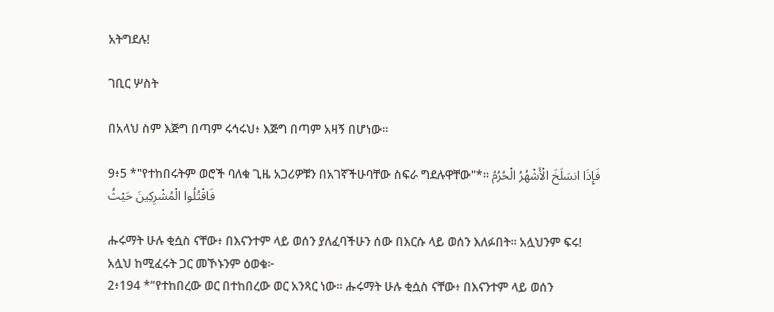አትግደሉ!

ገቢር ሦስት

በአላህ ስም እጅግ በጣም ሩኅሩህ፥ እጅግ በጣም አዛኝ በሆነው።

9፥5 *"የተከበሩትም ወሮች ባለቁ ጊዜ አጋሪዎቹን በአገኛችሁባቸው ስፍራ ግደሉዋቸው"*፡፡ فَإِذَا انسَلَخَ الْأَشْهُرُ الْحُرُمُ فَاقْتُلُوا الْمُشْرِكِينَ حَيْثُ

ሑሩማት ሁሉ ቂሷስ ናቸው፥ በእናንተም ላይ ወሰን ያለፈባችሁን ሰው በእርሱ ላይ ወሰን እለፉበት፡፡ አሏህንም ፍሩ! አሏህ ከሚፈሩት ጋር መኾኑንም ዕወቁ፦
2፥194 *”የተከበረው ወር በተከበረው ወር አንጻር ነው፡፡ ሑሩማት ሁሉ ቂሷስ ናቸው፥ በእናንተም ላይ ወሰን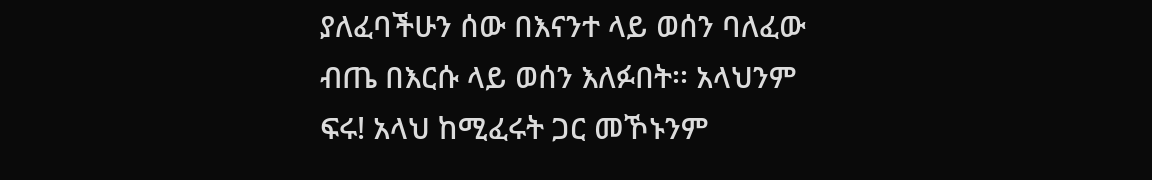ያለፈባችሁን ሰው በእናንተ ላይ ወሰን ባለፈው ብጤ በእርሱ ላይ ወሰን እለፉበት፡፡ አላህንም ፍሩ! አላህ ከሚፈሩት ጋር መኾኑንም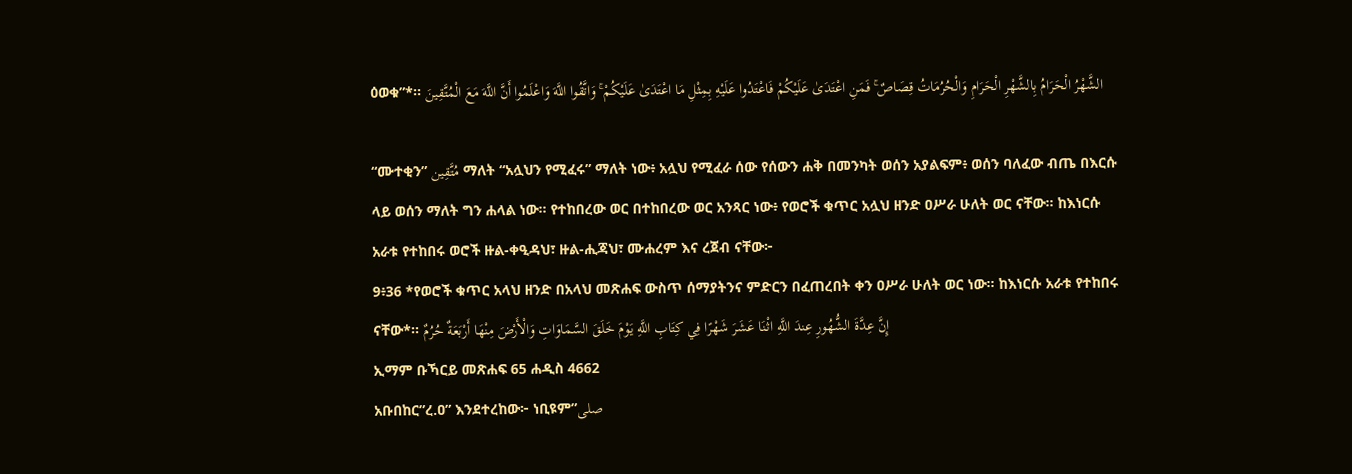ዕወቁ”*፡፡ الشَّهْرُ الْحَرَامُ بِالشَّهْرِ الْحَرَامِ وَالْحُرُمَاتُ قِصَاصٌ ۚ فَمَنِ اعْتَدَىٰ عَلَيْكُمْ فَاعْتَدُوا عَلَيْهِ بِمِثْلِ مَا اعْتَدَىٰ عَلَيْكُمْ ۚ وَاتَّقُوا اللَّهَ وَاعْلَمُوا أَنَّ اللَّهَ مَعَ الْمُتَّقِينَ

“ሙተቂን” مُتَّقِين ማለት “አሏህን የሚፈሩ” ማለት ነው፥ አሏህ የሚፈራ ሰው የሰውን ሐቅ በመንካት ወሰን አያልፍም፥ ወሰን ባለፈው ብጤ በእርሱ ላይ ወሰን ማለት ግን ሐላል ነው። የተከበረው ወር በተከበረው ወር አንጻር ነው፥ የወሮች ቁጥር አሏህ ዘንድ ዐሥራ ሁለት ወር ናቸው፡፡ ከእነርሱ አራቱ የተከበሩ ወሮች ዙል-ቀዒዳህ፣ ዙል-ሒጃህ፣ ሙሐረም እና ረጀብ ናቸው፦
9፥36 *የወሮች ቁጥር አላህ ዘንድ በአላህ መጽሐፍ ውስጥ ሰማያትንና ምድርን በፈጠረበት ቀን ዐሥራ ሁለት ወር ነው፡፡ ከእነርሱ አራቱ የተከበሩ ናቸው*፡፡ إِنَّ عِدَّةَ الشُّهُورِ عِندَ اللَّهِ اثْنَا عَشَرَ شَهْرًا فِي كِتَابِ اللَّهِ يَوْمَ خَلَقَ السَّمَاوَاتِ وَالْأَرْضَ مِنْهَا أَرْبَعَةٌ حُرُمٌ
ኢማም ቡኻርይ መጽሐፍ 65 ሐዲስ 4662
አቡበከር”ረ.ዐ” እንደተረከው፦ ነቢዩም”صلى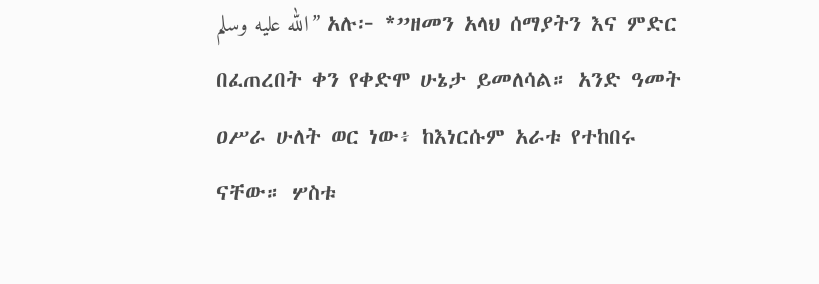الله عليه وسلم” አሉ፦ *”ዘመን አላህ ሰማያትን እና ምድር በፈጠረበት ቀን የቀድሞ ሁኔታ ይመለሳል። አንድ ዓመት ዐሥራ ሁለት ወር ነው፥ ከእነርሱም አራቱ የተከበሩ ናቸው። ሦስቱ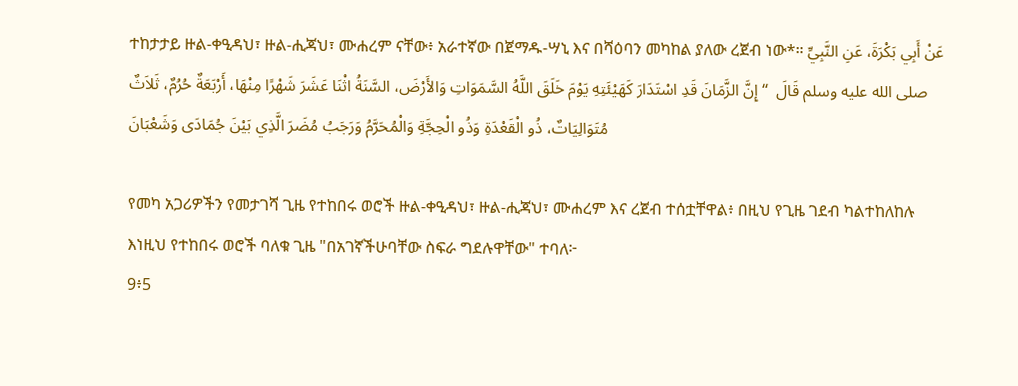ተከታታይ ዙል-ቀዒዳህ፣ ዙል-ሒጃህ፣ ሙሐረም ናቸው፥ አራተኛው በጀማዱ-ሣኒ እና በሻዕባን መካከል ያለው ረጀብ ነው*። عَنْ أَبِي بَكْرَةَ، عَنِ النَّبِيِّ صلى الله عليه وسلم قَالَ  “ إِنَّ الزَّمَانَ قَدِ اسْتَدَارَ كَهَيْئَتِهِ يَوْمَ خَلَقَ اللَّهُ السَّمَوَاتِ وَالأَرْضَ، السَّنَةُ اثْنَا عَشَرَ شَهْرًا مِنْهَا، أَرْبَعَةٌ حُرُمٌ، ثَلاَثٌ مُتَوَالِيَاتٌ، ذُو الْقَعْدَةِ وَذُو الْحِجَّةِ وَالْمُحَرَّمُ وَرَجَبُ مُضَرَ الَّذِي بَيْنَ جُمَادَى وَشَعْبَانَ

የመካ አጋሪዎችን የመታገሻ ጊዜ የተከበሩ ወሮች ዙል-ቀዒዳህ፣ ዙል-ሒጃህ፣ ሙሐረም እና ረጀብ ተሰቷቸዋል፥ በዚህ የጊዜ ገደብ ካልተከለከሉ እነዚህ የተከበሩ ወሮች ባለቁ ጊዜ "በአገኛችሁባቸው ስፍራ ግደሉዋቸው" ተባለ፦
9፥5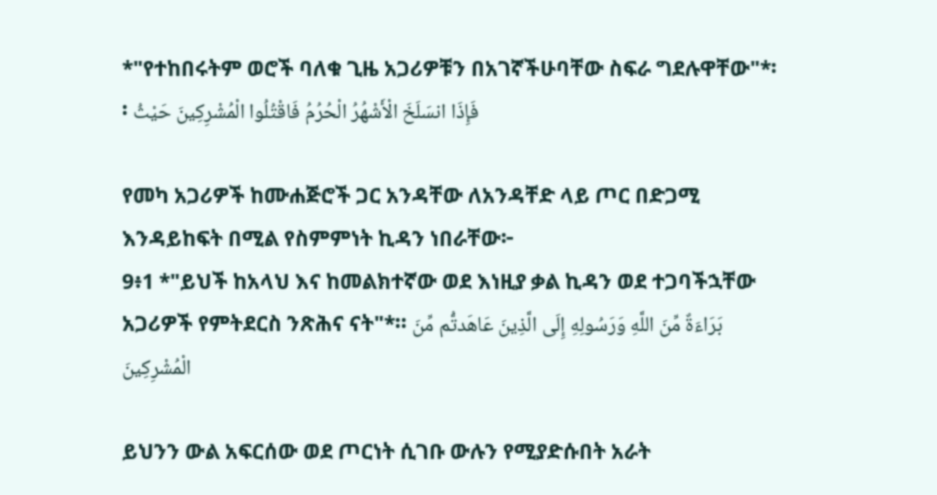*"የተከበሩትም ወሮች ባለቁ ጊዜ አጋሪዎቹን በአገኛችሁባቸው ስፍራ ግደሉዋቸው"*፡፡ فَإِذَا انسَلَخَ الْأَشْهُرُ الْحُرُمُ فَاقْتُلُوا الْمُشْرِكِينَ حَيْثُ

የመካ አጋሪዎች ከሙሐጅሮች ጋር አንዳቸው ለአንዳቸድ ላይ ጦር በድጋሚ እንዳይከፍት በሚል የስምምነት ኪዳን ነበራቸው፦
9፥1 *"ይህች ከአላህ እና ከመልክተኛው ወደ እነዚያ ቃል ኪዳን ወደ ተጋባችኋቸው አጋሪዎች የምትደርስ ንጽሕና ናት"*፡፡ بَرَاءَةٌ مِّنَ اللَّهِ وَرَسُولِهِ إِلَى الَّذِينَ عَاهَدتُّم مِّنَ الْمُشْرِكِينَ

ይህንን ውል አፍርሰው ወደ ጦርነት ሲገቡ ውሉን የሚያድሱበት አራት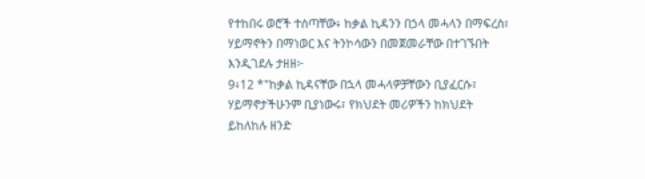የተከበሩ ወሮች ተሰጣቸው፥ ከቃል ኪዳንን በኃላ መሓላን በማፍረስ፣ ሃይማኖትን በማነወር እና ትንኮሳውን በመጀመራቸው በተገኙበት እንዲገደሉ ታዘዘ፦
9፥12 *"ከቃል ኪዳናቸው በኋላ መሓላዎቻቸውን ቢያፈርሱ፣ ሃይማኖታችሁንም ቢያነውሩ፣ የክህደት መሪዎችን ከክህደት ይከለከሉ ዘንድ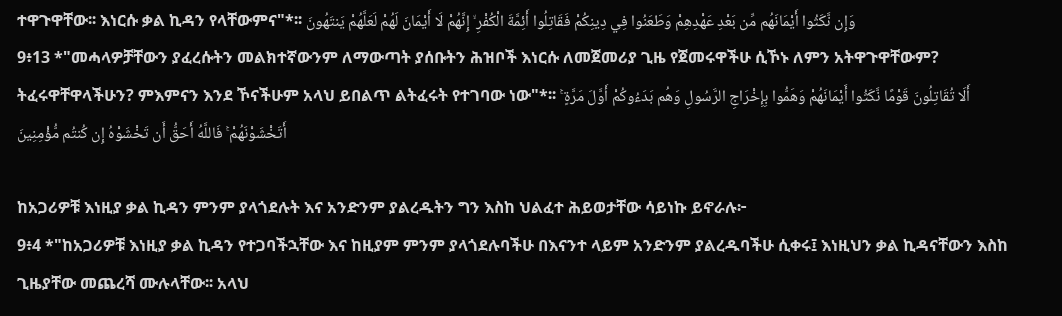ተዋጉዋቸው፡፡ እነርሱ ቃል ኪዳን የላቸውምና"*፡፡ وَإِن نَّكَثُوا أَيْمَانَهُم مِّن بَعْدِ عَهْدِهِمْ وَطَعَنُوا فِي دِينِكُمْ فَقَاتِلُوا أَئِمَّةَ الْكُفْرِ ۙ إِنَّهُمْ لَا أَيْمَانَ لَهُمْ لَعَلَّهُمْ يَنتَهُونَ
9፥13 *"መሓላዎቻቸውን ያፈረሱትን መልክተኛውንም ለማውጣት ያሰቡትን ሕዝቦች እነርሱ ለመጀመሪያ ጊዜ የጀመሩዋችሁ ሲኾኑ ለምን አትዋጉዋቸውም? ትፈሩዋቸዋላችሁን? ምእምናን እንደ ኾናችሁም አላህ ይበልጥ ልትፈሩት የተገባው ነው"*፡፡ أَلَا تُقَاتِلُونَ قَوْمًا نَّكَثُوا أَيْمَانَهُمْ وَهَمُّوا بِإِخْرَاجِ الرَّسُولِ وَهُم بَدَءُوكُمْ أَوَّلَ مَرَّةٍ ۚ أَتَخْشَوْنَهُمْ ۚ فَاللَّهُ أَحَقُّ أَن تَخْشَوْهُ إِن كُنتُم مُّؤْمِنِينَ

ከአጋሪዎቹ እነዚያ ቃል ኪዳን ምንም ያላጎደሉት እና አንድንም ያልረዱትን ግን እስከ ህልፈተ ሕይወታቸው ሳይነኩ ይኖራሉ፦
9፥4 *"ከአጋሪዎቹ እነዚያ ቃል ኪዳን የተጋባችኋቸው እና ከዚያም ምንም ያላጎደሉባችሁ በእናንተ ላይም አንድንም ያልረዱባችሁ ሲቀሩ፤ እነዚህን ቃል ኪዳናቸውን እስከ ጊዜያቸው መጨረሻ ሙሉላቸው፡፡ አላህ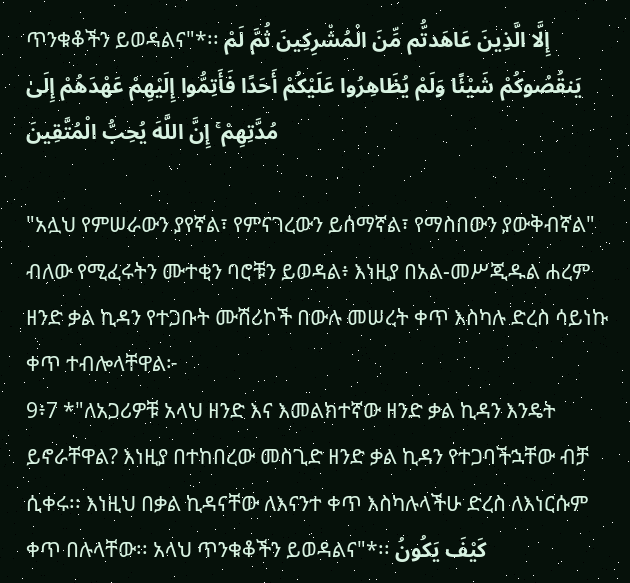ጥንቁቆችን ይወዳልና"*፡፡ إِلَّا الَّذِينَ عَاهَدتُّم مِّنَ الْمُشْرِكِينَ ثُمَّ لَمْ يَنقُصُوكُمْ شَيْئًا وَلَمْ يُظَاهِرُوا عَلَيْكُمْ أَحَدًا فَأَتِمُّوا إِلَيْهِمْ عَهْدَهُمْ إِلَىٰ مُدَّتِهِمْ ۚ إِنَّ اللَّهَ يُحِبُّ الْمُتَّقِينَ

"አሏህ የምሠራውን ያየኛል፣ የምናገረውን ይሰማኛል፣ የማስበውን ያውቅብኛል" ብለው የሚፈሩትን ሙተቂን ባሮቹን ይወዳል፥ እነዚያ በአል-መሥጂዱል ሐረም ዘንድ ቃል ኪዳን የተጋቡት ሙሽሪኮች በውሉ መሠረት ቀጥ እስካሉ ድረስ ሳይነኩ ቀጥ ተብሎላቸዋል፦
9፥7 *"ለአጋሪዎቹ አላህ ዘንድ እና እመልክተኛው ዘንድ ቃል ኪዳን እንዴት ይኖራቸዋል? እነዚያ በተከበረው መስጊድ ዘንድ ቃል ኪዳን የተጋባችኋቸው ብቻ ሲቀሩ፡፡ እነዚህ በቃል ኪዳናቸው ለእናንተ ቀጥ እስካሉላችሁ ድረስ ለእነርሱም ቀጥ በሉላቸው፡፡ አላህ ጥንቁቆችን ይወዳልና"*፡፡ كَيْفَ يَكُونُ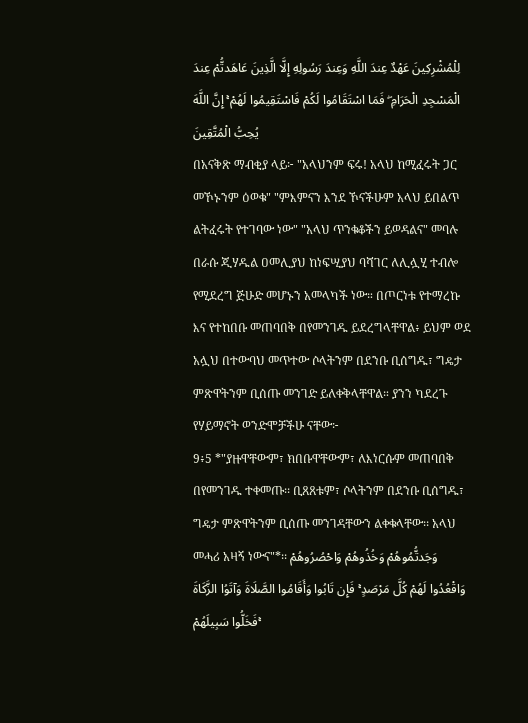لِلْمُشْرِكِينَ عَهْدٌ عِندَ اللَّهِ وَعِندَ رَسُولِهِ إِلَّا الَّذِينَ عَاهَدتُّمْ عِندَ الْمَسْجِدِ الْحَرَامِ ۖ فَمَا اسْتَقَامُوا لَكُمْ فَاسْتَقِيمُوا لَهُمْ ۚ إِنَّ اللَّهَ يُحِبُّ الْمُتَّقِينَ
በአናቅጽ ማብቂያ ላይ፦ "አላህንም ፍሩ! አላህ ከሚፈሩት ጋር መኾኑንም ዕወቁ" "ምእምናን እንደ ኾናችሁም አላህ ይበልጥ ልትፈሩት የተገባው ነው" "አላህ ጥንቁቆችን ይወዳልና" መባሉ በራሱ ጂሃዱል ዐመሊያህ ከነፍሢያህ ባሻገር ለሊሏሂ ተብሎ የሚደረግ ጅሁድ መሆኑን አመላካች ነው። በጦርነቱ የተማረኩ እና የተከበቡ መጠባበቅ በየመንገዱ ይደረግላቸዋል፥ ይህም ወደ አሏህ በተውባህ መጥተው ሶላትንም በደንቡ ቢሰግዱ፣ ግዴታ ምጽዋትንም ቢሰጡ መንገድ ይለቀቅላቸዋል። ያንን ካደረጉ የሃይማኖት ወንድሞቻችሁ ናቸው፦
9፥5 *"ያዙዋቸውም፣ ክበቡዋቸውም፣ ለእነርሱም መጠባበቅ በየመንገዱ ተቀመጡ፡፡ ቢጸጸቱም፣ ሶላትንም በደንቡ ቢሰግዱ፣ ግዴታ ምጽዋትንም ቢሰጡ መንገዳቸውን ልቀቁላቸው፡፡ አላህ መሓሪ አዛኝ ነውና"*፡፡ وَجَدتُّمُوهُمْ وَخُذُوهُمْ وَاحْصُرُوهُمْ وَاقْعُدُوا لَهُمْ كُلَّ مَرْصَدٍ ۚ فَإِن تَابُوا وَأَقَامُوا الصَّلَاةَ وَآتَوُا الزَّكَاةَ فَخَلُّوا سَبِيلَهُمْ ۚ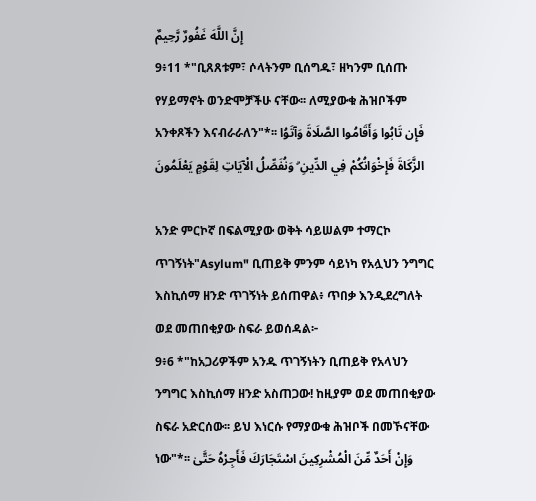إِنَّ اللَّهَ غَفُورٌ رَّحِيمٌ
9፥11 *"ቢጸጸቱም፣ ሶላትንም ቢሰግዱ፣ ዘካንም ቢሰጡ የሃይማኖት ወንድሞቻችሁ ናቸው፡፡ ለሚያውቁ ሕዝቦችም አንቀጾችን እናብራራለን"*፡፡ فَإِن تَابُوا وَأَقَامُوا الصَّلَاةَ وَآتَوُا الزَّكَاةَ فَإِخْوَانُكُمْ فِي الدِّينِ ۗ وَنُفَصِّلُ الْآيَاتِ لِقَوْمٍ يَعْلَمُونَ

አንድ ምርኮኛ በፍልሚያው ወቅት ሳይሠልም ተማርኮ ጥገኝነት"Asylum" ቢጠይቅ ምንም ሳይነካ የአሏህን ንግግር እስኪሰማ ዘንድ ጥገኝነት ይሰጠዋል፥ ጥበቃ እንዲደረግለት ወደ መጠበቂያው ስፍራ ይወሰዳል፦
9፥6 *"ከአጋሪዎችም አንዱ ጥገኝነትን ቢጠይቅ የአላህን ንግግር እስኪሰማ ዘንድ አስጠጋው! ከዚያም ወደ መጠበቂያው ስፍራ አድርሰው፡፡ ይህ እነርሱ የማያውቁ ሕዝቦች በመኾናቸው ነው"*፡፡ وَإِنْ أَحَدٌ مِّنَ الْمُشْرِكِينَ اسْتَجَارَكَ فَأَجِرْهُ حَتَّىٰ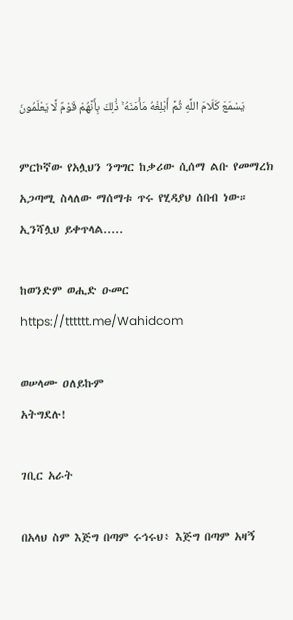يَسْمَعَ كَلَامَ اللَّهِ ثُمَّ أَبْلِغْهُ مَأْمَنَهُ ۚ ذَٰلِكَ بِأَنَّهُمْ قَوْمٌ لَّا يَعْلَمُونَ

ምርኮኛው የአሏህን ንግግር ከቃሪው ሲሰማ ልቡ የመማረክ አጋጣሚ ስላለው ማሰማቱ ጥሩ የሂዳያህ ሰበብ ነው። ኢንሻሏህ ይቀጥላል.....

ከወንድም ወሒድ ዑመር
https://tttttt.me/Wahidcom

ወሠላሙ ዐለይኩም
አትግደሉ!

ገቢር አራት

በአላህ ስም እጅግ በጣም ሩኅሩህ፥ እጅግ በጣም አዛኝ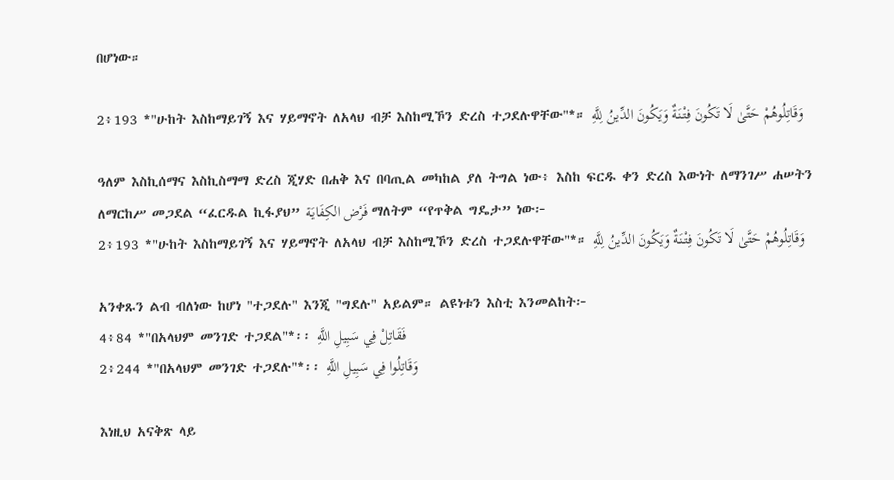በሆነው።

2፥193 *"ሁከት እስከማይገኝ እና ሃይማኖት ለአላህ ብቻ እስከሚኾን ድረስ ተጋደሉዋቸው"*። وَقَاتِلُوهُمْ حَتَّىٰ لَا تَكُونَ فِتْنَةٌ وَيَكُونَ الدِّينُ لِلَّهِ

ዓለም እስኪሰማና እስኪስማማ ድረስ ጂሃድ በሐቅ እና በባጢል መካከል ያለ ትግል ነው፥ እስከ ፍርዱ ቀን ድረስ እውነት ለማንገሥ ሐሠትን ለማርከሥ መጋደል “ፈርዱል ኪፋያህ” فَرْض الكِفَايَة ማለትም “የጥቅል ግዴታ” ነው፦
2፥193 *"ሁከት እስከማይገኝ እና ሃይማኖት ለአላህ ብቻ እስከሚኾን ድረስ ተጋደሉዋቸው"*። وَقَاتِلُوهُمْ حَتَّىٰ لَا تَكُونَ فِتْنَةٌ وَيَكُونَ الدِّينُ لِلَّهِ

አንቀጹን ልብ ብለነው ከሆነ "ተጋደሉ" እንጂ "ግደሉ" አይልም። ልዩነቱን እስቲ እንመልከት፦
4፥84 *"በአላህም መንገድ ተጋደል"*፡፡ فَقَاتِلْ فِي سَبِيلِ اللَّهِ
2፥244 *"በአላህም መንገድ ተጋደሉ"*፡፡ وَقَاتِلُوا فِي سَبِيلِ اللَّهِ

እነዚህ አናቅጽ ላይ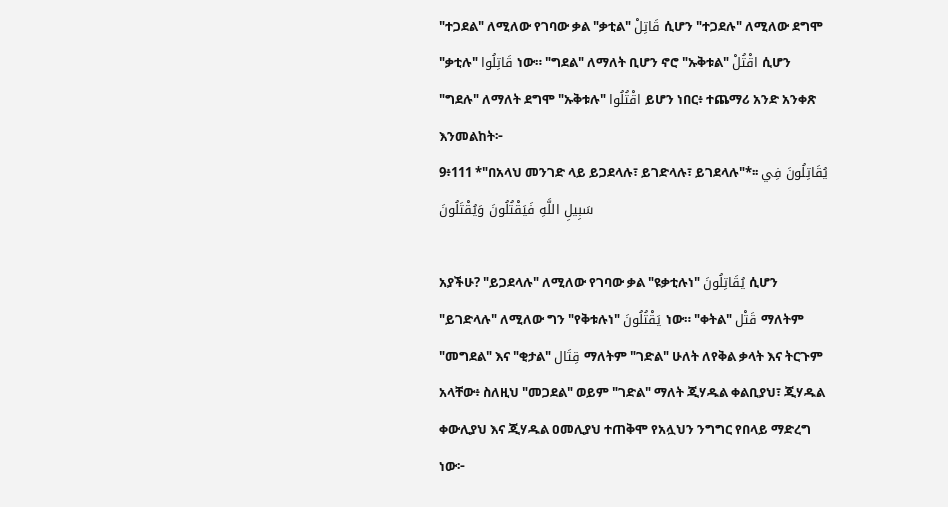"ተጋደል" ለሚለው የገባው ቃል "ቃቲል" قَاتِلْ ሲሆን "ተጋደሉ" ለሚለው ደግሞ "ቃቲሉ" قَاتِلُوا ነው። "ግደል" ለማለት ቢሆን ኖሮ "ኡቅቱል" اقْتُلْ ሲሆን "ግደሉ" ለማለት ደግሞ "ኡቅቱሉ" اقْتُلُوا ይሆን ነበር፥ ተጨማሪ አንድ አንቀጽ እንመልከት፦
9፥111 *"በአላህ መንገድ ላይ ይጋደላሉ፣ ይገድላሉ፣ ይገደላሉ"*፡፡ يُقَاتِلُونَ فِي سَبِيلِ اللَّهِ فَيَقْتُلُونَ وَيُقْتَلُونَ

አያችሁ? "ይጋደላሉ" ለሚለው የገባው ቃል "ዩቃቲሉነ" يُقَاتِلُونَ ሲሆን "ይገድላሉ" ለሚለው ግን "የቅቱሉነ" يَقْتُلُونَ ነው። "ቀትል" قَتْل ማለትም "መግደል" እና "ቂታል" قِتَال ማለትም "ገድል" ሁለት ለየቅል ቃላት እና ትርጉም አላቸው፥ ስለዚህ "መጋደል" ወይም "ገድል" ማለት ጂሃዱል ቀልቢያህ፣ ጂሃዱል ቀውሊያህ እና ጂሃዱል ዐመሊያህ ተጠቅሞ የአሏህን ንግግር የበላይ ማድረግ ነው፦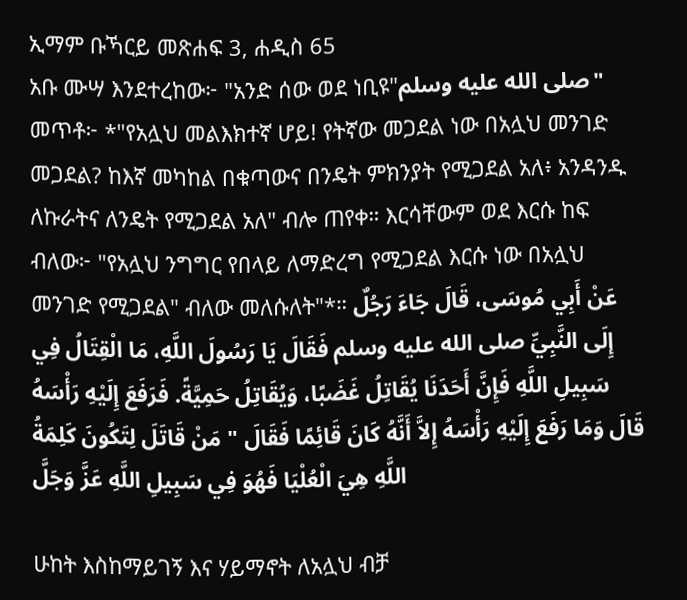ኢማም ቡኻርይ መጽሐፍ 3, ሐዲስ 65
አቡ ሙሣ እንደተረከው፦ "አንድ ሰው ወደ ነቢዩ"صلى الله عليه وسلم" መጥቶ፦ *"የአሏህ መልእክተኛ ሆይ! የትኛው መጋደል ነው በአሏህ መንገድ መጋደል? ከእኛ መካከል በቁጣውና በንዴት ምክንያት የሚጋደል አለ፥ አንዳንዱ ለኩራትና ለንዴት የሚጋደል አለ" ብሎ ጠየቀ። እርሳቸውም ወደ እርሱ ከፍ ብለው፦ "የአሏህ ንግግር የበላይ ለማድረግ የሚጋደል እርሱ ነው በአሏህ መንገድ የሚጋደል" ብለው መለሱለት"*። عَنْ أَبِي مُوسَى، قَالَ جَاءَ رَجُلٌ إِلَى النَّبِيِّ صلى الله عليه وسلم فَقَالَ يَا رَسُولَ اللَّهِ، مَا الْقِتَالُ فِي سَبِيلِ اللَّهِ فَإِنَّ أَحَدَنَا يُقَاتِلُ غَضَبًا، وَيُقَاتِلُ حَمِيَّةً. فَرَفَعَ إِلَيْهِ رَأْسَهُ قَالَ وَمَا رَفَعَ إِلَيْهِ رَأْسَهُ إِلاَّ أَنَّهُ كَانَ قَائِمًا فَقَالَ " مَنْ قَاتَلَ لِتَكُونَ كَلِمَةُ اللَّهِ هِيَ الْعُلْيَا فَهُوَ فِي سَبِيلِ اللَّهِ عَزَّ وَجَلَّ

ሁከት እስከማይገኝ እና ሃይማኖት ለአሏህ ብቻ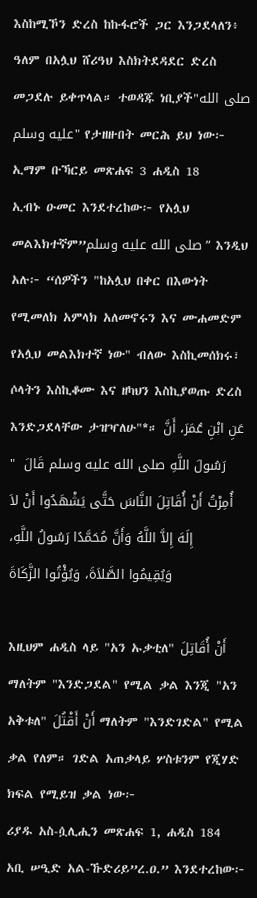እስከሚኾን ድረስ ከኩፋሮች ጋር እንጋደላለን፥ ዓለም በአሏህ ሸሪዓህ እስክትደዳደር ድረስ መጋደሉ ይቀጥላል። ተወዳጁ ነቢያች"صلى الله عليه وسلم" የታዘዙበት መርሕ ይህ ነው፦
ኢማም ቡኻርይ መጽሐፍ 3 ሐዲስ 18
ኢብኑ ዑመር እንደተረከው፦ የአሏህ መልእክተኛም”صلى الله عليه وسلم” እንዲህ አሉ፦ “ሰዎችን "ከአሏህ በቀር በእውነት የሚመለክ አምላክ አለመኖሩን እና ሙሐመድም የአሏህ መልእክተኛ ነው" ብለው እስኪመሰክሩ፣ ሶላትን እስኪቆሙ እና ዘካህን እስኪያወጡ ድረስ እንድጋደላቸው ታዝዣለሁ"*። عَنِ ابْنِ عُمَرَ، أَنَّ رَسُولَ اللَّهِ صلى الله عليه وسلم قَالَ  " أُمِرْتُ أَنْ أُقَاتِلَ النَّاسَ حَتَّى يَشْهَدُوا أَنْ لاَ إِلَهَ إِلاَّ اللَّهُ وَأَنَّ مُحَمَّدًا رَسُولُ اللَّهِ، وَيُقِيمُوا الصَّلاَةَ، وَيُؤْتُوا الزَّكَاةَ

እዚህም ሐዲስ ላይ "አን ኡቃቲለ" أَنْ أُقَاتِلَ ማለትም "እንድጋደል" የሚል ቃል እንጂ "አን አቅቱለ" أَنْ أَقْتُلَ ማለትም "እንድገድል" የሚል ቃል የለም። ገድል አጠቃላይ ሦስቱንም የጂሃድ ክፍል የሚይዝ ቃል ነው፦
ሪያዱ አስ-ሷሊሒን መጽሐፍ 1, ሐዲስ 184
አቢ ሠዒድ አል-ኹድሪይ”ረ.ዐ.” እንደተረከው፦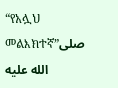“የአሏህ መልእክተኛ”صلى الله عليه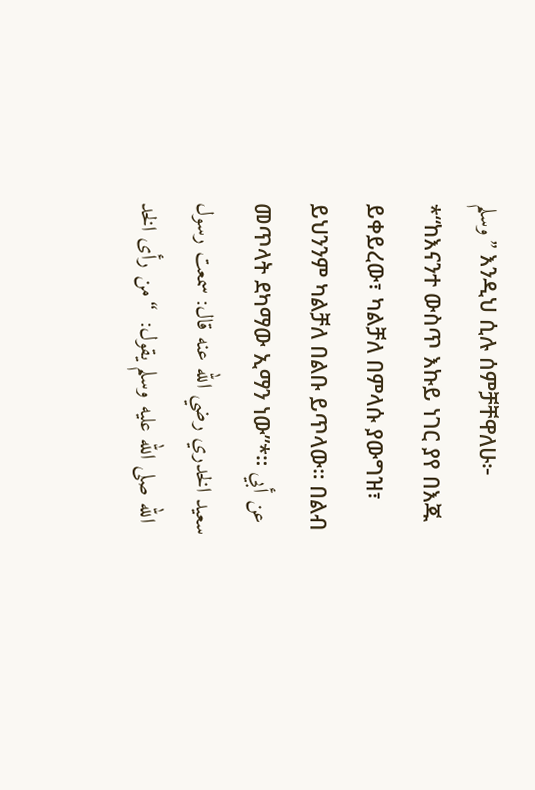وسلم” እንዲህ ሲሉ ሰምቻቸዋለሁ፦ *“ከእናንተ ውስጥ እኩይ ነገር ያየ በእጁ ይቀይረው፣ ካልቻለ በምላሱ ያውግዝ፣ ይህንንም ካልቻለ በልቡ ይጥላው። በልብ መጥላት ደካማው ኢማን ነው”*። عن أبي سعيد الخدري رضي الله عنه قال: سمعت رسول الله صلى الله عليه وسلم يقول:  “من رأى الخد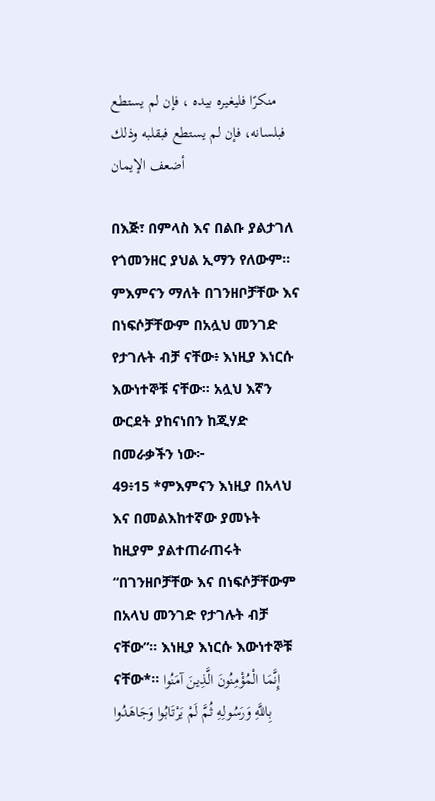منكرًا فليغيره بيده ، فإن لم يستطع فبلسانه، فإن لم يستطع فبقلبه وذلك أضعف الإيمان

በእጅ፣ በምላስ እና በልቡ ያልታገለ የጎመንዘር ያህል ኢማን የለውም። ምእምናን ማለት በገንዘቦቻቸው እና በነፍሶቻቸውም በአሏህ መንገድ የታገሉት ብቻ ናቸው፥ እነዚያ እነርሱ እውነተኞቹ ናቸው። አሏህ እኛን ውርደት ያከናነበን ከጂሃድ በመራቃችን ነው፦
49፥15 *ምእምናን እነዚያ በአላህ እና በመልእከተኛው ያመኑት ከዚያም ያልተጠራጠሩት “በገንዘቦቻቸው እና በነፍሶቻቸውም በአላህ መንገድ የታገሉት ብቻ ናቸው”፡፡ እነዚያ እነርሱ እውነተኞቹ ናቸው*፡፡ إِنَّمَا الْمُؤْمِنُونَ الَّذِينَ آمَنُوا بِاللَّهِ وَرَسُولِهِ ثُمَّ لَمْ يَرْتَابُوا وَجَاهَدُوا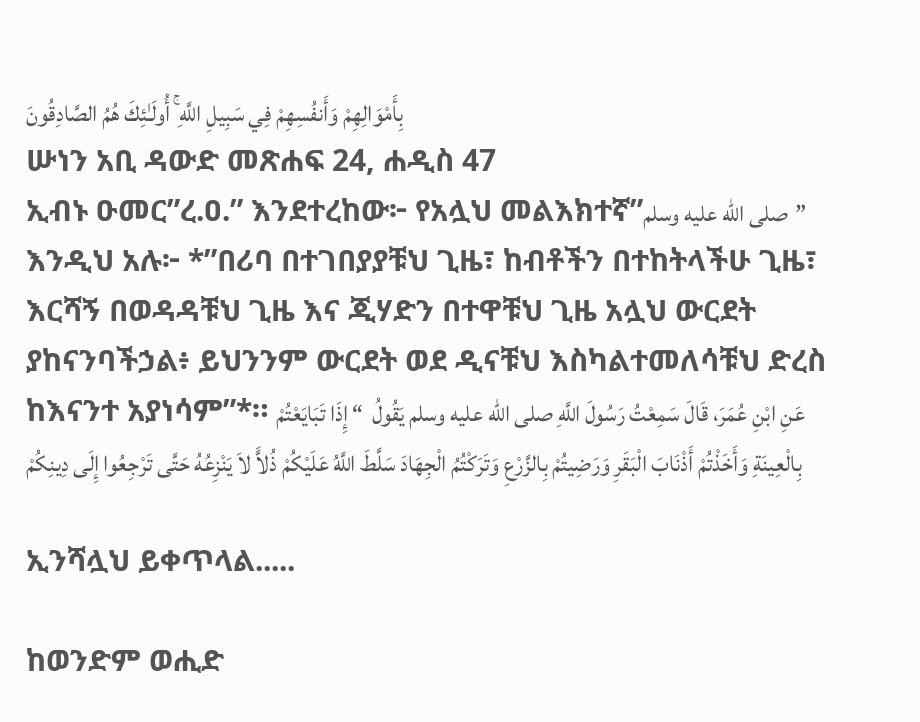بِأَمْوَالِهِمْ وَأَنفُسِهِمْ فِي سَبِيلِ اللَّهِ ۚ أُولَـٰئِكَ هُمُ الصَّادِقُونَ
ሡነን አቢ ዳውድ መጽሐፍ 24, ሐዲስ 47
ኢብኑ ዑመር”ረ.ዐ.” እንደተረከው፦ የአሏህ መልእክተኛ”صلى الله عليه وسلم” እንዲህ አሉ፦ *”በሪባ በተገበያያቹህ ጊዜ፣ ከብቶችን በተከትላችሁ ጊዜ፣ እርሻኝ በወዳዳቹህ ጊዜ እና ጂሃድን በተዋቹህ ጊዜ አሏህ ውርደት ያከናንባችኃል፥ ይህንንም ውርደት ወደ ዲናቹህ እስካልተመለሳቹህ ድረስ ከእናንተ አያነሳም”*። عَنِ ابْنِ عُمَرَ، قَالَ سَمِعْتُ رَسُولَ اللَّهِ صلى الله عليه وسلم يَقُولُ  “ إِذَا تَبَايَعْتُمْ بِالْعِينَةِ وَأَخَذْتُمْ أَذْنَابَ الْبَقَرِ وَرَضِيتُمْ بِالزَّرْعِ وَتَرَكْتُمُ الْجِهَادَ سَلَّطَ اللَّهُ عَلَيْكُمْ ذُلاًّ لاَ يَنْزِعُهُ حَتَّى تَرْجِعُوا إِلَى دِينِكُمْ

ኢንሻሏህ ይቀጥላል.....

ከወንድም ወሒድ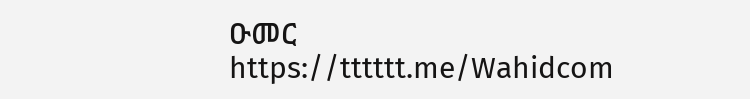ዑመር
https://tttttt.me/Wahidcom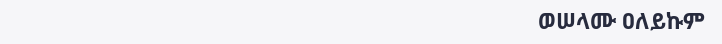ወሠላሙ ዐለይኩም